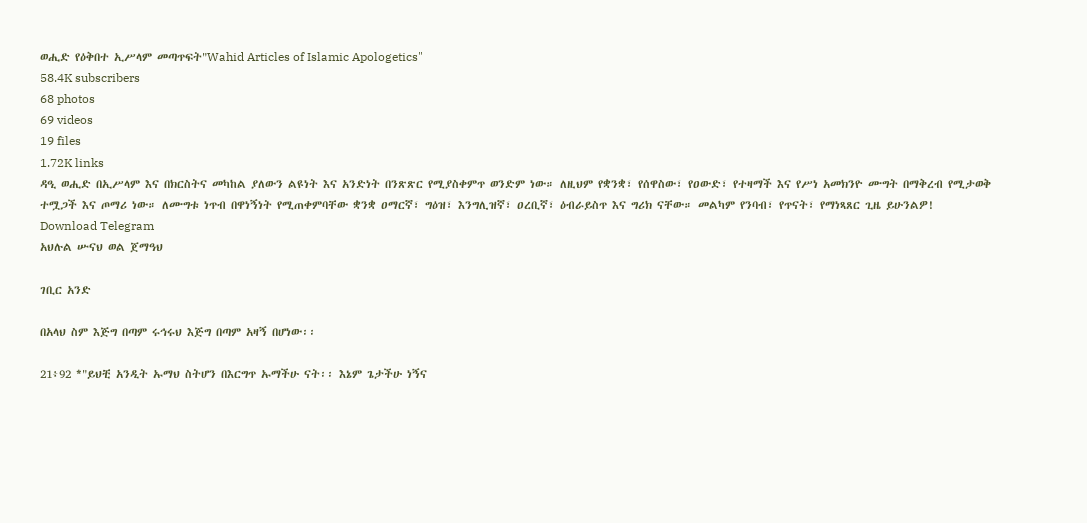ወሒድ የዕቅበተ ኢሥላም መጣጥፍት"Wahid Articles of Islamic Apologetics"
58.4K subscribers
68 photos
69 videos
19 files
1.72K links
ዳዒ ወሒድ በኢሥላም እና በክርስትና መካከል ያለውን ልዩነት እና አንድነት በንጽጽር የሚያስቀምጥ ወንድም ነው። ለዚህም የቋንቋ፣ የሰዋስው፣ የዐውድ፣ የተዛማች እና የሥነ አመክንዮ ሙግት በማቅረብ የሚታወቅ ተሟጋች እና ጦማሪ ነው። ለሙግቱ ነጥብ በዋነኝነት የሚጠቀምባቸው ቋንቋ ዐማርኛ፣ ግዕዝ፣ እንግሊዝኛ፣ ዐረቢኛ፣ ዕብራይስጥ እና ግሪክ ናቸው። መልካም የንባብ፣ የጥናት፣ የማነጻጸር ጊዜ ይሁንልዎ!
Download Telegram
አህሉል ሡናህ ወል ጀማዓህ

ገቢር አንድ

በአላህ ስም እጅግ በጣም ሩኅሩህ እጅግ በጣም አዛኝ በሆነው፡፡

21፥92 *"ይህቺ አንዲት ኡማህ ስትሆን በእርግጥ ኡማችሁ ናት፡፡ እኔም ጌታችሁ ነኝና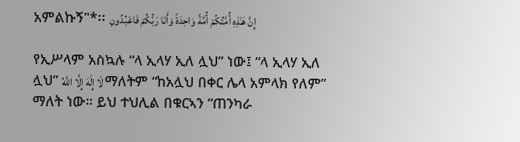አምልኩኝ"*፡፡ إِنَّ هَـٰذِهِ أُمَّتُكُمْ أُمَّةً وَاحِدَةً وَأَنَا رَبُّكُمْ فَاعْبُدُونِ

የኢሥላም አስኳሉ “ላ ኢላሃ ኢለ ሏህ” ነው፤ “ላ ኢላሃ ኢለ ሏህ” لَا إِلَٰهَ إِلَّا اللَّهُ ማለትም “ከአሏህ በቀር ሌላ አምላክ የለም” ማለት ነው። ይህ ተህሊል በቁርኣን “ጠንካራ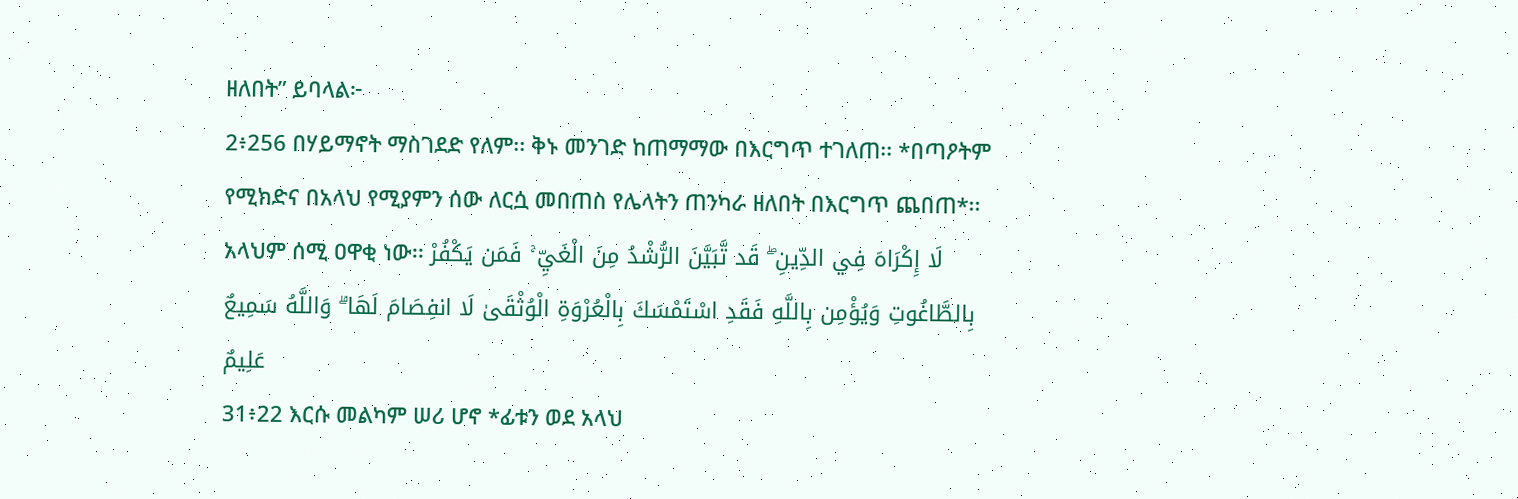ዘለበት” ይባላል፦
2፥256 በሃይማኖት ማስገደድ የለም፡፡ ቅኑ መንገድ ከጠማማው በእርግጥ ተገለጠ፡፡ *በጣዖትም የሚክድና በአላህ የሚያምን ሰው ለርሷ መበጠስ የሌላትን ጠንካራ ዘለበት በእርግጥ ጨበጠ*፡፡ አላህም ሰሚ ዐዋቂ ነው፡፡ لَا إِكْرَاهَ فِي الدِّينِ ۖ قَد تَّبَيَّنَ الرُّشْدُ مِنَ الْغَيِّ ۚ فَمَن يَكْفُرْ بِالطَّاغُوتِ وَيُؤْمِن بِاللَّهِ فَقَدِ اسْتَمْسَكَ بِالْعُرْوَةِ الْوُثْقَىٰ لَا انفِصَامَ لَهَا ۗ وَاللَّهُ سَمِيعٌ عَلِيمٌ
31፥22 እርሱ መልካም ሠሪ ሆኖ *ፊቱን ወደ አላህ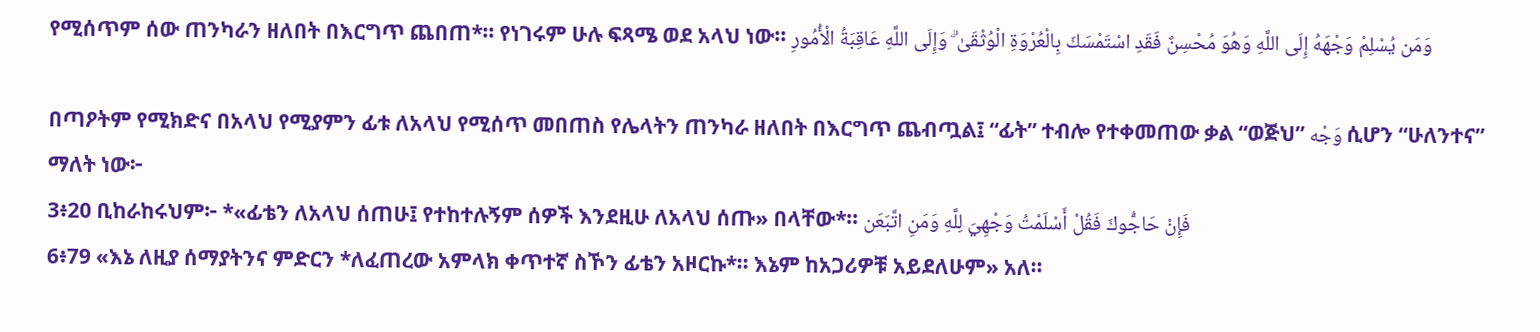የሚሰጥም ሰው ጠንካራን ዘለበት በእርግጥ ጨበጠ*፡፡ የነገሩም ሁሉ ፍጻሜ ወደ አላህ ነው፡፡ وَمَن يُسْلِمْ وَجْهَهُ إِلَى اللَّهِ وَهُوَ مُحْسِنٌ فَقَدِ اسْتَمْسَكَ بِالْعُرْوَةِ الْوُثْقَىٰ ۗ وَإِلَى اللَّهِ عَاقِبَةُ الْأُمُورِ

በጣዖትም የሚክድና በአላህ የሚያምን ፊቱ ለአላህ የሚሰጥ መበጠስ የሌላትን ጠንካራ ዘለበት በእርግጥ ጨብጧል፤ “ፊት” ተብሎ የተቀመጠው ቃል “ወጅህ” وَجْه ሲሆን “ሁለንተና” ማለት ነው፦
3፥20 ቢከራከሩህም፦ *«ፊቴን ለአላህ ሰጠሁ፤ የተከተሉኝም ሰዎች እንደዚሁ ለአላህ ሰጡ» በላቸው*፡፡ فَإِنْ حَاجُّوكَ فَقُلْ أَسْلَمْتُ وَجْهِيَ لِلَّهِ وَمَنِ اتَّبَعَن
6፥79 «እኔ ለዚያ ሰማያትንና ምድርን *ለፈጠረው አምላክ ቀጥተኛ ስኾን ፊቴን አዞርኩ*፡፡ እኔም ከአጋሪዎቹ አይደለሁም» አለ።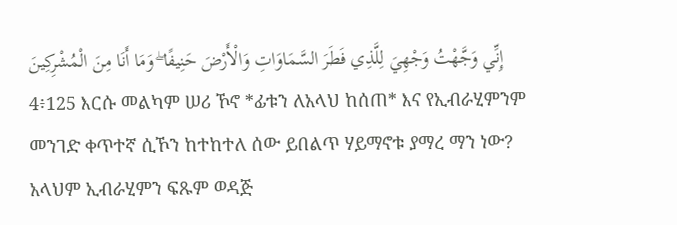إِنِّي وَجَّهْتُ وَجْهِيَ لِلَّذِي فَطَرَ السَّمَاوَاتِ وَالْأَرْضَ حَنِيفًا ۖ وَمَا أَنَا مِنَ الْمُشْرِكِينَ
4፥125 እርሱ መልካም ሠሪ ኾኖ *ፊቱን ለአላህ ከሰጠ* እና የኢብራሂምንም መንገድ ቀጥተኛ ሲኾን ከተከተለ ሰው ይበልጥ ሃይማኖቱ ያማረ ማን ነው? አላህም ኢብራሂምን ፍጹም ወዳጅ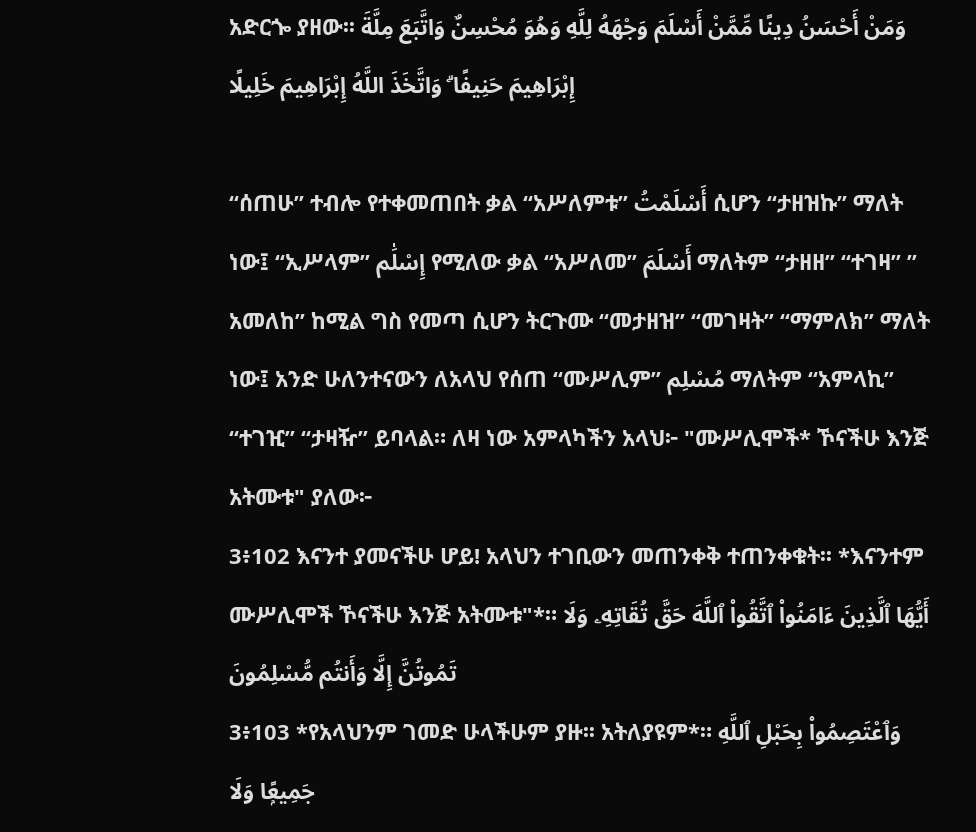አድርጐ ያዘው፡፡ وَمَنْ أَحْسَنُ دِينًا مِّمَّنْ أَسْلَمَ وَجْهَهُ لِلَّهِ وَهُوَ مُحْسِنٌ وَاتَّبَعَ مِلَّةَ إِبْرَاهِيمَ حَنِيفًا ۗ وَاتَّخَذَ اللَّهُ إِبْرَاهِيمَ خَلِيلًا

“ሰጠሁ” ተብሎ የተቀመጠበት ቃል “አሥለምቱ” أَسْلَمْتُ ሲሆን “ታዘዝኩ” ማለት ነው፤ “ኢሥላም” إِسْلَٰم የሚለው ቃል “አሥለመ” أَسْلَمَ ማለትም “ታዘዘ” “ተገዛ” ” አመለከ” ከሚል ግስ የመጣ ሲሆን ትርጉሙ “መታዘዝ” “መገዛት” “ማምለክ” ማለት ነው፤ አንድ ሁለንተናውን ለአላህ የሰጠ “ሙሥሊም” مُسْلِم ማለትም “አምላኪ” “ተገዢ” “ታዛዥ” ይባላል። ለዛ ነው አምላካችን አላህ፦ "ሙሥሊሞች* ኾናችሁ እንጅ አትሙቱ" ያለው፦
3፥102 እናንተ ያመናችሁ ሆይ! አላህን ተገቢውን መጠንቀቅ ተጠንቀቁት፡፡ *እናንተም ሙሥሊሞች ኾናችሁ እንጅ አትሙቱ"*። أَيُّهَا ٱلَّذِينَ ءَامَنُوا۟ ٱتَّقُوا۟ ٱللَّهَ حَقَّ تُقَاتِهِۦ وَلَا تَمُوتُنَّ إِلَّا وَأَنتُم مُّسْلِمُونَ
3፥103 *የአላህንም ገመድ ሁላችሁም ያዙ፡፡ አትለያዩም*። وَٱعْتَصِمُوا۟ بِحَبْلِ ٱللَّهِ جَمِيعًۭا وَلَا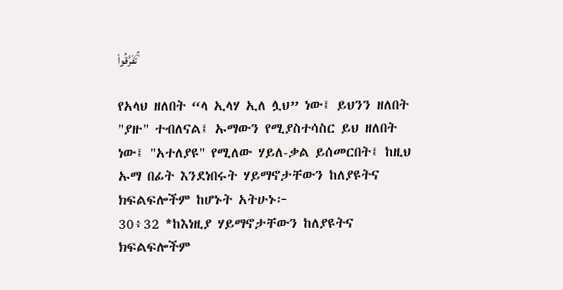تَفَرَّقُوا۟ ۚ

የአላህ ዘለበት “ላ ኢላሃ ኢለ ሏህ” ነው፤ ይህንን ዘለበት "ያዙ" ተብለናል፤ ኡማውን የሚያስተሳስር ይህ ዘለበት ነው፤ "አተለያዩ" የሚለው ሃይለ-ቃል ይሰመርበት፤ ከዚህ ኡማ በፊት እንደነበሩት ሃይማኖታቸውን ከለያዩትና ክፍልፍሎችም ከሆኑት አትሁኑ፦
30፥32 *ከእነዚያ ሃይማኖታቸውን ከለያዩትና ክፍልፍሎችም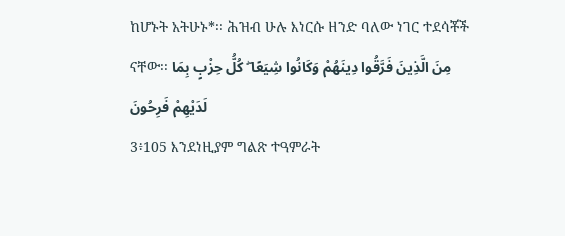ከሆኑት አትሁኑ*፡፡ ሕዝብ ሁሉ እነርሱ ዘንድ ባለው ነገር ተደሳቾች ናቸው፡፡ مِنَ الَّذِينَ فَرَّقُوا دِينَهُمْ وَكَانُوا شِيَعًا ۖ كُلُّ حِزْبٍ بِمَا لَدَيْهِمْ فَرِحُونَ
3፥105 እንደነዚያም ግልጽ ተዓምራት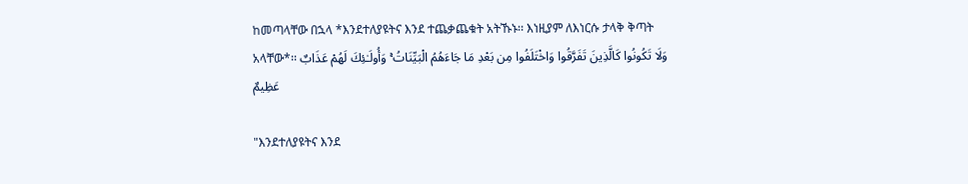ከመጣላቸው በኋላ *እንደተለያዩትና እንደ ተጨቃጨቁት አትኹኑ፡፡ እነዚያም ለእነርሱ ታላቅ ቅጣት አላቸው*፡፡ وَلَا تَكُونُوا كَالَّذِينَ تَفَرَّقُوا وَاخْتَلَفُوا مِن بَعْدِ مَا جَاءَهُمُ الْبَيِّنَاتُ ۚ وَأُولَـٰئِكَ لَهُمْ عَذَابٌ عَظِيمٌ

"እንደተለያዩትና እንደ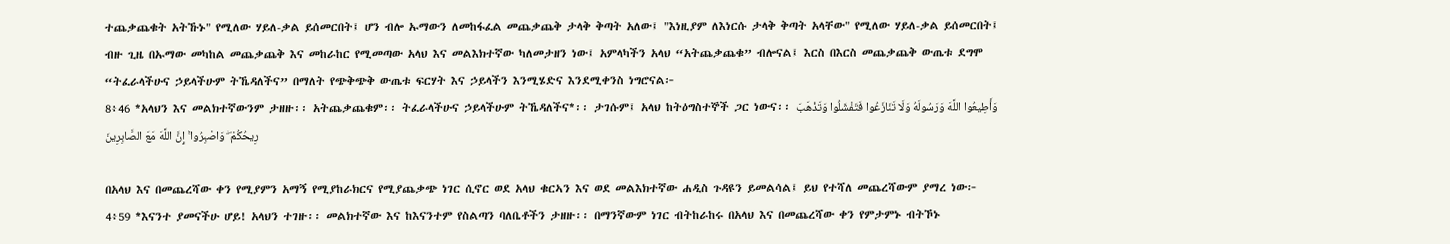ተጨቃጨቁት አትኹኑ" የሚለው ሃይለ-ቃል ይሰመርበት፤ ሆን ብሎ ኡማውን ለመከፋፈል መጨቃጨቅ ታላቅ ቅጣት አለው፤ "እነዚያም ለእነርሱ ታላቅ ቅጣት አላቸው" የሚለው ሃይለ-ቃል ይሰመርበት፤ ብዙ ጊዜ በኡማው መካከል መጨቃጨቅ እና መከራከር የሚመጣው አላህ እና መልእክተኛው ካለመታዘን ነው፤ አምላካችን አላህ “አትጨቃጨቁ” ብሎናል፤ እርስ በእርስ መጨቃጨቅ ውጤቱ ደግሞ “ትፈራላችሁና ኃይላችሁም ትኼዳለችና” በማለት የጭቅጭቅ ውጤቱ ፍርሃት እና ኃይላችን እንሚሄድና እንደሚቀንስ ነግሮናል፦
8፥46 *አላህን እና መልክተኛውንም ታዘዙ፡፡ አትጨቃጨቁም፡፡ ትፈራላችሁና ኃይላችሁም ትኼዳለችና*፡፡ ታገሱም፤ አላህ ከትዕግስተኞች ጋር ነውና፡፡ وَأَطِيعُوا اللَّهَ وَرَسُولَهُ وَلَا تَنَازَعُوا فَتَفْشَلُوا وَتَذْهَبَ رِيحُكُمْ ۖ وَاصْبِرُوا ۚ إِنَّ اللَّهَ مَعَ الصَّابِرِينَ

በአላህ እና በመጨረሻው ቀን የሚያምን አማኝ የሚያከራክርና የሚያጨቃጭ ነገር ሲኖር ወደ አላህ ቁርኣን እና ወደ መልእክተኛው ሐዲስ ጉዳዩን ይመልሳል፤ ይህ የተሻለ መጨረሻውም ያማረ ነው፦
4፥59 *እናንተ ያመናችሁ ሆይ! አላህን ተገዙ፡፡ መልክተኛው እና ከእናንተም የስልጣን ባለቤቶችን ታዘዙ፡፡ በማንኛውም ነገር ብትከራከሩ በአላህ እና በመጨረሻው ቀን የምታምኑ ብትኾኑ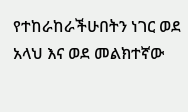የተከራከራችሁበትን ነገር ወደ አላህ እና ወደ መልክተኛው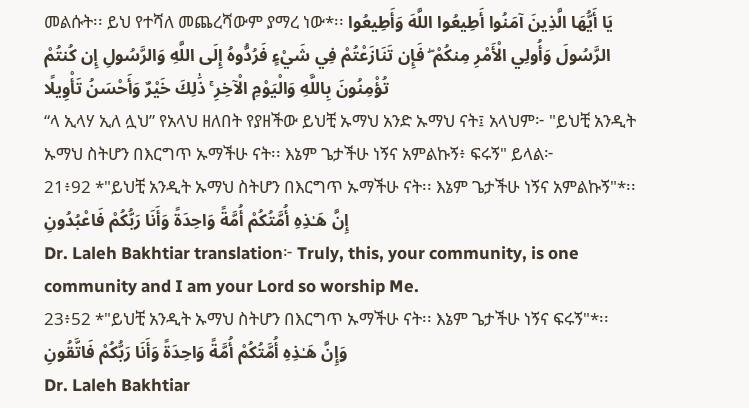መልሱት፡፡ ይህ የተሻለ መጨረሻውም ያማረ ነው*፡፡ يَا أَيُّهَا الَّذِينَ آمَنُوا أَطِيعُوا اللَّهَ وَأَطِيعُوا الرَّسُولَ وَأُولِي الْأَمْرِ مِنكُمْ ۖ فَإِن تَنَازَعْتُمْ فِي شَيْءٍ فَرُدُّوهُ إِلَى اللَّهِ وَالرَّسُولِ إِن كُنتُمْ تُؤْمِنُونَ بِاللَّهِ وَالْيَوْمِ الْآخِرِ ۚ ذَٰلِكَ خَيْرٌ وَأَحْسَنُ تَأْوِيلًا
“ላ ኢላሃ ኢለ ሏህ” የአላህ ዘለበት የያዘችው ይህቺ ኡማህ አንድ ኡማህ ናት፤ አላህም፦ "ይህቺ አንዲት ኡማህ ስትሆን በእርግጥ ኡማችሁ ናት፡፡ እኔም ጌታችሁ ነኝና አምልኩኝ፥ ፍሩኝ" ይላል፦
21፥92 *"ይህቺ አንዲት ኡማህ ስትሆን በእርግጥ ኡማችሁ ናት፡፡ እኔም ጌታችሁ ነኝና አምልኩኝ"*፡፡ إِنَّ هَـٰذِهِ أُمَّتُكُمْ أُمَّةً وَاحِدَةً وَأَنَا رَبُّكُمْ فَاعْبُدُونِ
Dr. Laleh Bakhtiar translation፦ Truly, this, your community, is one community and I am your Lord so worship Me.
23፥52 *"ይህቺ አንዲት ኡማህ ስትሆን በእርግጥ ኡማችሁ ናት፡፡ እኔም ጌታችሁ ነኝና ፍሩኝ"*፡፡ وَإِنَّ هَـٰذِهِ أُمَّتُكُمْ أُمَّةً وَاحِدَةً وَأَنَا رَبُّكُمْ فَاتَّقُونِ
Dr. Laleh Bakhtiar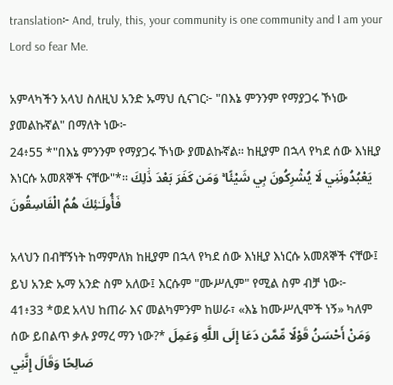translation፦ And, truly, this, your community is one community and I am your Lord so fear Me.

አምላካችን አላህ ስለዚህ አንድ ኡማህ ሲናገር፦ "በእኔ ምንንም የማያጋሩ ኾነው ያመልኩኛል" በማለት ነው፦
24፥55 *"በእኔ ምንንም የማያጋሩ ኾነው ያመልኩኛል፡፡ ከዚያም በኋላ የካደ ሰው እነዚያ እነርሱ አመጸኞች ናቸው"*፡፡ يَعْبُدُونَنِي لَا يُشْرِكُونَ بِي شَيْئًا ۚ وَمَن كَفَرَ بَعْدَ ذَٰلِكَ فَأُولَـٰئِكَ هُمُ الْفَاسِقُونَ

አላህን በብቸኝነት ከማምለክ ከዚያም በኋላ የካደ ሰው እነዚያ እነርሱ አመጸኞች ናቸው፤ ይህ አንድ ኡማ አንድ ስም አለው፤ እርሱም "ሙሥሊም" የሚል ስም ብቻ ነው፦
41፥33 *ወደ አላህ ከጠራ እና መልካምንም ከሠራ፣ «እኔ ከሙሥሊሞች ነኝ» ካለም ሰው ይበልጥ ቃሉ ያማረ ማን ነው?* وَمَنْ أَحْسَنُ قَوْلًا مِّمَّن دَعَا إِلَى اللَّهِ وَعَمِلَ صَالِحًا وَقَالَ إِنَّنِي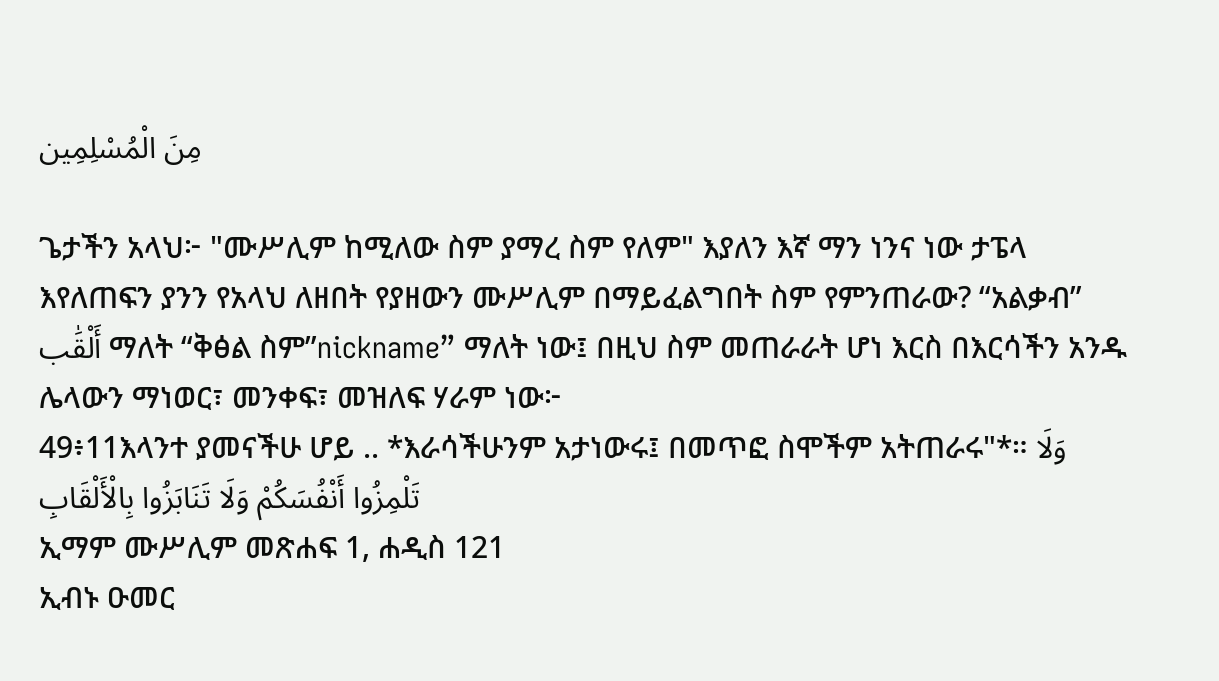مِنَ الْمُسْلِمِين

ጌታችን አላህ፦ "ሙሥሊም ከሚለው ስም ያማረ ስም የለም" እያለን እኛ ማን ነንና ነው ታፔላ እየለጠፍን ያንን የአላህ ለዘበት የያዘውን ሙሥሊም በማይፈልግበት ስም የምንጠራው? “አልቃብ” أَلْقَٰب ማለት “ቅፅል ስም”nickname” ማለት ነው፤ በዚህ ስም መጠራራት ሆነ እርስ በእርሳችን አንዱ ሌላውን ማነወር፣ መንቀፍ፣ መዝለፍ ሃራም ነው፦
49፥11እላንተ ያመናችሁ ሆይ .. *እራሳችሁንም አታነውሩ፤ በመጥፎ ስሞችም አትጠራሩ"*። وَلَا تَلْمِزُوا أَنْفُسَكُمْ وَلَا تَنَابَزُوا بِالْأَلْقَابِ
ኢማም ሙሥሊም መጽሐፍ 1, ሐዲስ 121
ኢብኑ ዑመር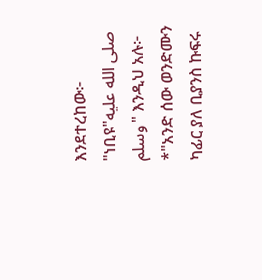እንደተረከው፦ "ነቢዩ"صلى الله عليه وسلم" እንዲህ አሉ፦ *"አንድ ሰው ወንድሙን ካፊር ያለ ቢያንስ ኩፍሩ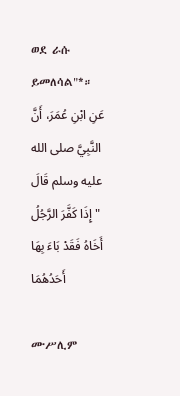ወደ ራሱ ይመለሳል"*። عَنِ ابْنِ عُمَرَ، أَنَّ النَّبِيَّ صلى الله عليه وسلم قَالَ  " إِذَا كَفَّرَ الرَّجُلُ أَخَاهُ فَقَدْ بَاءَ بِهَا أَحَدُهُمَا

ሙሥሊም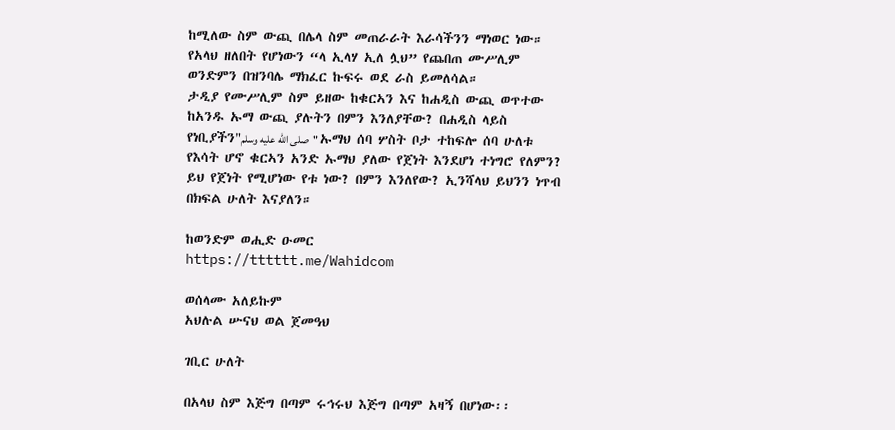ከሚለው ስም ውጪ በሌላ ስም መጠራራት እራሳችንን ማነወር ነው። የአላህ ዘለበት የሆነውን “ላ ኢላሃ ኢለ ሏህ” የጨበጠ ሙሥሊም ወንድምን በዝንባሌ ማክፈር ኩፍሩ ወደ ራስ ይመለሳል።
ታዲያ የሙሥሊም ስም ይዘው ከቁርኣን እና ከሐዲስ ውጪ ወጥተው ከአንዱ ኡማ ውጪ ያሉትን በምን እንለያቸው? በሐዲስ ላይስ የነቢያችን"صلى الله عليه وسلم" ኡማህ ሰባ ሦስት ቦታ ተከፍሎ ሰባ ሁለቱ የእሳት ሆኖ ቁርኣን አንድ ኡማህ ያለው የጀነት እንደሆነ ተነግሮ የለምን? ይህ የጀነት የሚሆነው የቱ ነው? በምን እንለየው? ኢንሻላህ ይህንን ነጥብ በክፍል ሁለት እናያለን።

ከወንድም ወሒድ ዑመር
https://tttttt.me/Wahidcom

ወሰላሙ አለይኩም
አህሉል ሡናህ ወል ጀመዓህ

ገቢር ሁለት

በአላህ ስም እጅግ በጣም ሩኅሩህ እጅግ በጣም አዛኝ በሆነው፡፡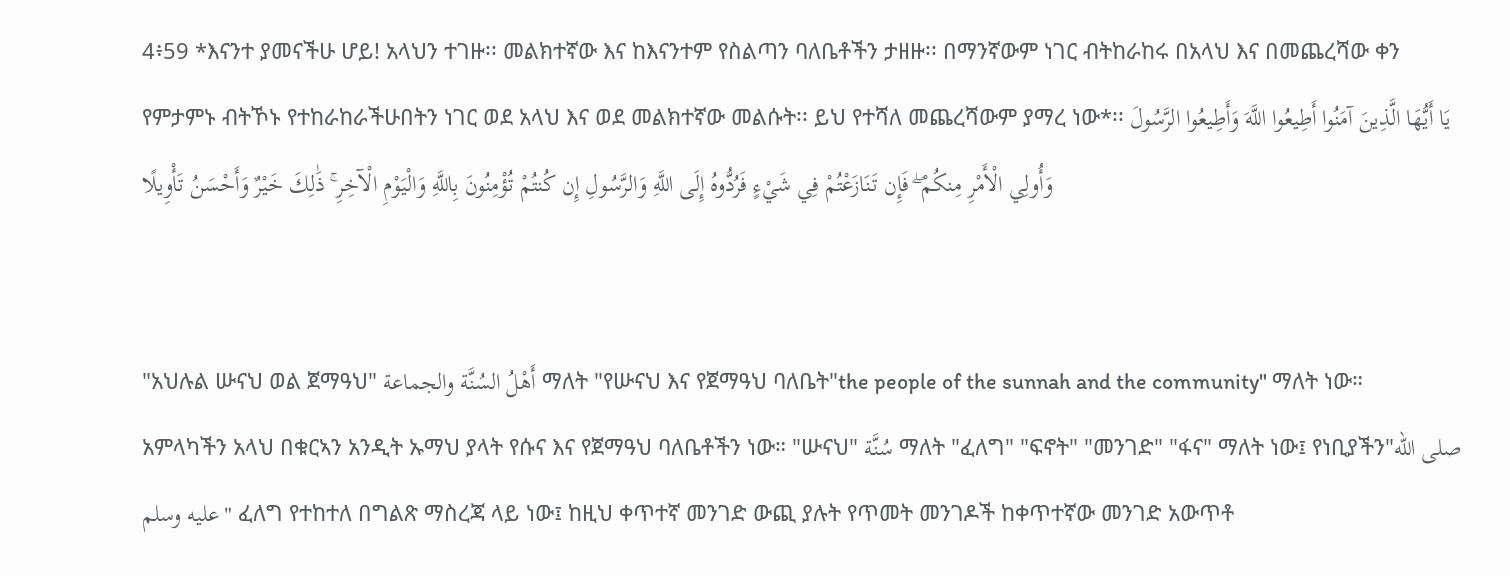4፥59 *እናንተ ያመናችሁ ሆይ! አላህን ተገዙ፡፡ መልክተኛው እና ከእናንተም የስልጣን ባለቤቶችን ታዘዙ፡፡ በማንኛውም ነገር ብትከራከሩ በአላህ እና በመጨረሻው ቀን የምታምኑ ብትኾኑ የተከራከራችሁበትን ነገር ወደ አላህ እና ወደ መልክተኛው መልሱት፡፡ ይህ የተሻለ መጨረሻውም ያማረ ነው*፡፡ يَا أَيُّهَا الَّذِينَ آمَنُوا أَطِيعُوا اللَّهَ وَأَطِيعُوا الرَّسُولَ وَأُولِي الْأَمْرِ مِنكُمْ ۖ فَإِن تَنَازَعْتُمْ فِي شَيْءٍ فَرُدُّوهُ إِلَى اللَّهِ وَالرَّسُولِ إِن كُنتُمْ تُؤْمِنُونَ بِاللَّهِ وَالْيَوْمِ الْآخِرِ ۚ ذَٰلِكَ خَيْرٌ وَأَحْسَنُ تَأْوِيلًا


"አህሉል ሡናህ ወል ጀማዓህ" أَهْلُ السُنَّة والجماعة ማለት "የሡናህ እና የጀማዓህ ባለቤት"the people of the sunnah and the community" ማለት ነው።
አምላካችን አላህ በቁርኣን አንዲት ኡማህ ያላት የሱና እና የጀማዓህ ባለቤቶችን ነው። "ሡናህ" سُنَّة ማለት "ፈለግ" "ፍኖት" "መንገድ" "ፋና" ማለት ነው፤ የነቢያችን"صلى الله عليه وسلم" ፈለግ የተከተለ በግልጽ ማስረጃ ላይ ነው፤ ከዚህ ቀጥተኛ መንገድ ውጪ ያሉት የጥመት መንገዶች ከቀጥተኛው መንገድ አውጥቶ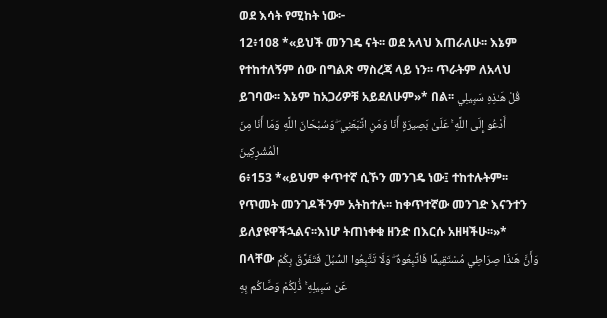ወደ እሳት የሚከት ነው፦
12፥108 *«ይህች መንገዴ ናት፡፡ ወደ አላህ እጠራለሁ፡፡ እኔም የተከተለኝም ሰው በግልጽ ማስረጃ ላይ ነን፡፡ ጥራትም ለአላህ ይገባው፡፡ እኔም ከአጋሪዎቹ አይደለሁም»* በል፡፡ قُلْ هَـٰذِهِ سَبِيلِي أَدْعُو إِلَى اللَّهِ ۚ عَلَىٰ بَصِيرَةٍ أَنَا وَمَنِ اتَّبَعَنِي ۖ وَسُبْحَانَ اللَّهِ وَمَا أَنَا مِنَ الْمُشْرِكِينَ
6፥153 *«ይህም ቀጥተኛ ሲኾን መንገዴ ነው፤ ተከተሉትም፡፡ የጥመት መንገዶችንም አትከተሉ፡፡ ከቀጥተኛው መንገድ እናንተን ይለያዩዋችኋልና፡፡እነሆ ትጠነቀቁ ዘንድ በእርሱ አዘዛችሁ፡፡»* በላቸው وَأَنَّ هَـٰذَا صِرَاطِي مُسْتَقِيمًا فَاتَّبِعُوهُ ۖ وَلَا تَتَّبِعُوا السُّبُلَ فَتَفَرَّقَ بِكُمْ عَن سَبِيلِهِ ۚ ذَٰلِكُمْ وَصَّاكُم بِهِ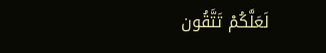لَعَلَّكُمْ تَتَّقُون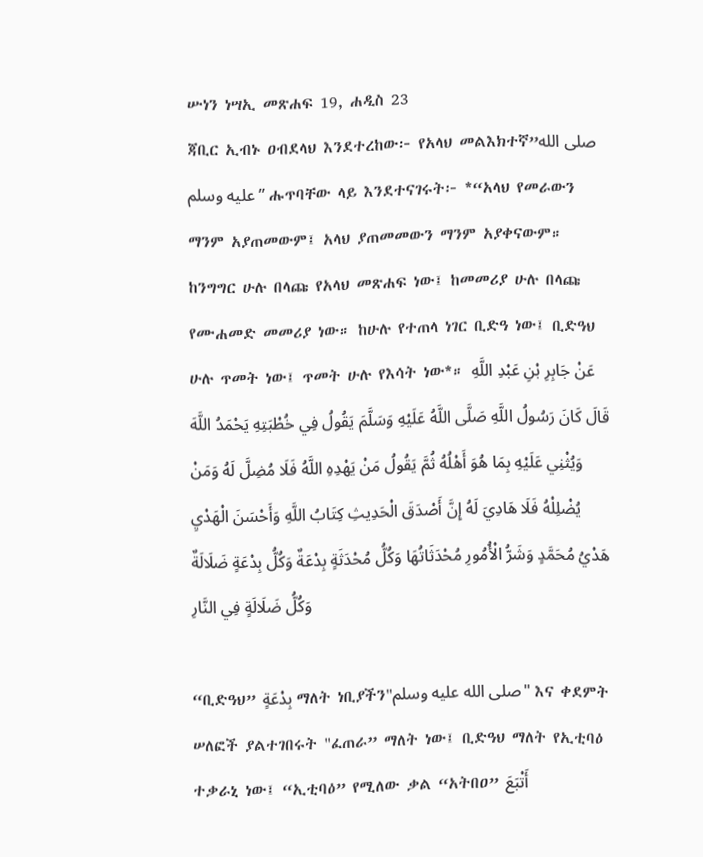ሡነን ነሣኢ መጽሐፍ 19, ሐዲስ 23
ጃቢር ኢብኑ ዐብደላህ እንደተረከው፦ የአላህ መልእክተኛ”صلى الله عليه وسلم” ሑጥባቸው ላይ እንደተናገሩት፦ *“አላህ የመራውን ማንም አያጠመውም፤ አላህ ያጠመመውን ማንም አያቀናውም። ከንግግር ሁሉ በላጩ የአላህ መጽሐፍ ነው፤ ከመመሪያ ሁሉ በላጩ የሙሐመድ መመሪያ ነው። ከሁሉ የተጠላ ነገር ቢድዓ ነው፤ ቢድዓህ ሁሉ ጥመት ነው፤ ጥመት ሁሉ የእሳት ነው*። عَنْ جَابِرِ بْنِ عَبْدِ اللَّهِ قَالَ كَانَ رَسُولُ اللَّهِ صَلَّى اللَّهُ عَلَيْهِ وَسَلَّمَ يَقُولُ فِي خُطْبَتِهِ يَحْمَدُ اللَّهَ وَيُثْنِي عَلَيْهِ بِمَا هُوَ أَهْلُهُ ثُمَّ يَقُولُ مَنْ يَهْدِهِ اللَّهُ فَلَا مُضِلَّ لَهُ وَمَنْ يُضْلِلْهُ فَلَا هَادِيَ لَهُ إِنَّ أَصْدَقَ الْحَدِيثِ كِتَابُ اللَّهِ وَأَحْسَنَ الْهَدْيِ هَدْيُ مُحَمَّدٍ وَشَرُّ الْأُمُورِ مُحْدَثَاتُهَا وَكُلُّ مُحْدَثَةٍ بِدْعَةٌ وَكُلُّ بِدْعَةٍ ضَلَالَةٌ وَكُلُّ ضَلَالَةٍ فِي النَّارِ

“ቢድዓህ” بِدْعَةٍ ማለት ነቢያችን"صلى الله عليه وسلم" እና ቀደምት ሠለፎች ያልተገበሩት "ፈጠራ” ማለት ነው፤ ቢድዓህ ማለት የኢቲባዕ ተቃራኒ ነው፤ “ኢቲባዕ” የሚለው ቃል “አትበዐ” أَتْبَعَ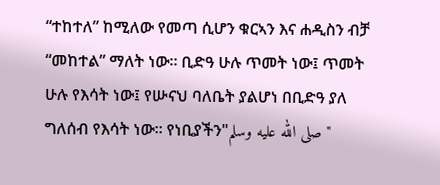“ተከተለ” ከሚለው የመጣ ሲሆን ቁርኣን እና ሐዲስን ብቻ “መከተል” ማለት ነው። ቢድዓ ሁሉ ጥመት ነው፤ ጥመት ሁሉ የእሳት ነው፤ የሡናህ ባለቤት ያልሆነ በቢድዓ ያለ ግለሰብ የእሳት ነው። የነቢያችን"صلى الله عليه وسلم"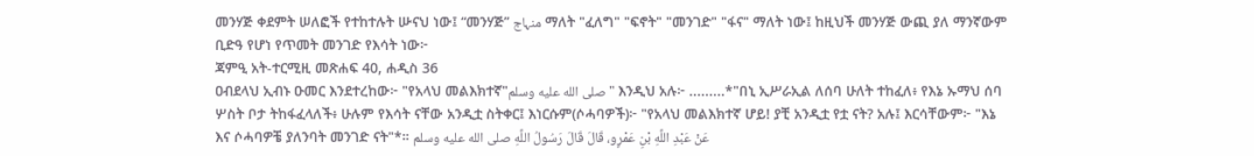መንሃጅ ቀደምት ሠለፎች የተከተሉት ሡናህ ነው፤ “መንሃጅ” منہاج ማለት "ፈለግ" "ፍኖት" "መንገድ" "ፋና" ማለት ነው፤ ከዚህች መንሃጅ ውጪ ያለ ማንኛውም ቢድዓ የሆነ የጥመት መንገድ የእሳት ነው፦
ጃምዒ አት-ተርሚዚ መጽሐፍ 40, ሐዲስ 36
ዐብደላህ ኢብኑ ዑመር እንደተረከው፦ "የአላህ መልእክተኛ"صلى الله عليه وسلم" እንዲህ አሉ፦ .........*"በኒ ኢሥራኢል ለሰባ ሁለት ተከፈለ፥ የእኔ ኡማህ ሰባ ሦስት ቦታ ትከፋፈላለች፥ ሁሉም የእሳት ናቸው አንዲቷ ስትቀር፤ እነርሱም(ሶሓባዎች)፦ "የአላህ መልእክተኛ ሆይ! ያቺ አንዲቷ የቷ ናት? አሉ፤ እርሳቸውም፦ "እኔ እና ሶሓባዎቼ ያለንባት መንገድ ናት"*። عَنْ عَبْدِ اللَّهِ بْنِ عَمْرٍو، قَالَ قَالَ رَسُولُ اللَّهِ صلى الله عليه وسلم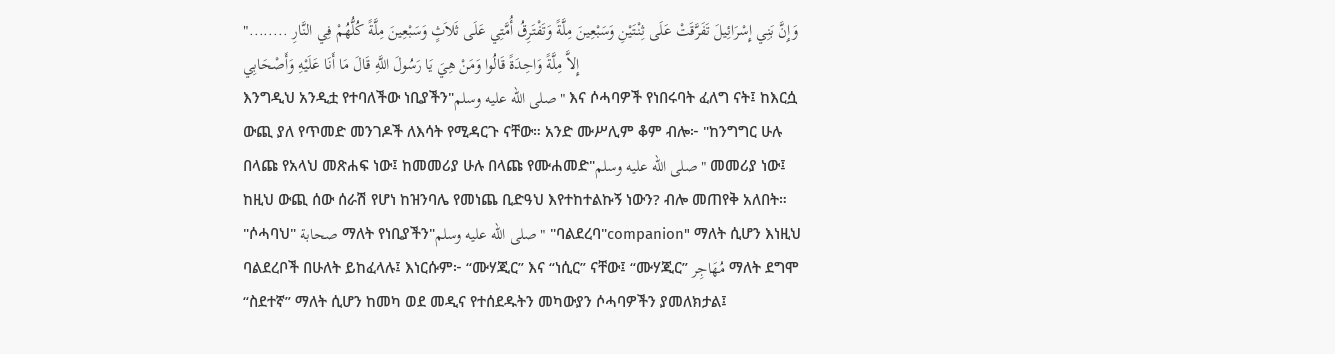"........ وَإِنَّ بَنِي إِسْرَائِيلَ تَفَرَّقَتْ عَلَى ثِنْتَيْنِ وَسَبْعِينَ مِلَّةً وَتَفْتَرِقُ أُمَّتِي عَلَى ثَلاَثٍ وَسَبْعِينَ مِلَّةً كُلُّهُمْ فِي النَّارِ إِلاَّ مِلَّةً وَاحِدَةً قَالُوا وَمَنْ هِيَ يَا رَسُولَ اللَّهِ قَالَ مَا أَنَا عَلَيْهِ وَأَصْحَابِي
እንግዲህ አንዲቷ የተባለችው ነቢያችን"صلى الله عليه وسلم" እና ሶሓባዎች የነበሩባት ፈለግ ናት፤ ከእርሷ ውጪ ያለ የጥመድ መንገዶች ለእሳት የሚዳርጉ ናቸው። አንድ ሙሥሊም ቆም ብሎ፦ "ከንግግር ሁሉ በላጩ የአላህ መጽሐፍ ነው፤ ከመመሪያ ሁሉ በላጩ የሙሐመድ"صلى الله عليه وسلم" መመሪያ ነው፤ ከዚህ ውጪ ሰው ሰራሽ የሆነ ከዝንባሌ የመነጨ ቢድዓህ እየተከተልኩኝ ነውን? ብሎ መጠየቅ አለበት። "ሶሓባህ" صحابة ማለት የነቢያችን"صلى الله عليه وسلم" "ባልደረባ"companion" ማለት ሲሆን እነዚህ ባልደረቦች በሁለት ይከፈላሉ፤ እነርሱም፦ “ሙሃጂር” እና “ነሲር” ናቸው፤ “ሙሃጂር” مُهَاجِر ማለት ደግሞ “ስደተኛ” ማለት ሲሆን ከመካ ወደ መዲና የተሰደዱትን መካውያን ሶሓባዎችን ያመለክታል፤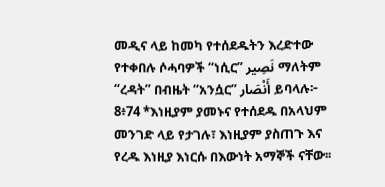መዲና ላይ ከመካ የተሰደዱትን እረድተው የተቀበሉ ሶሓባዎች “ነሲር” نَصِير ማለትም “ረዳት” በብዜት “አንሷር” أَنْصَار ይባላሉ፦
8፥74 *እነዚያም ያመኑና የተሰደዱ በአላህም መንገድ ላይ የታገሉ፣ እነዚያም ያስጠጉ እና የረዱ እነዚያ እነርሱ በእውነት አማኞች ናቸው፡፡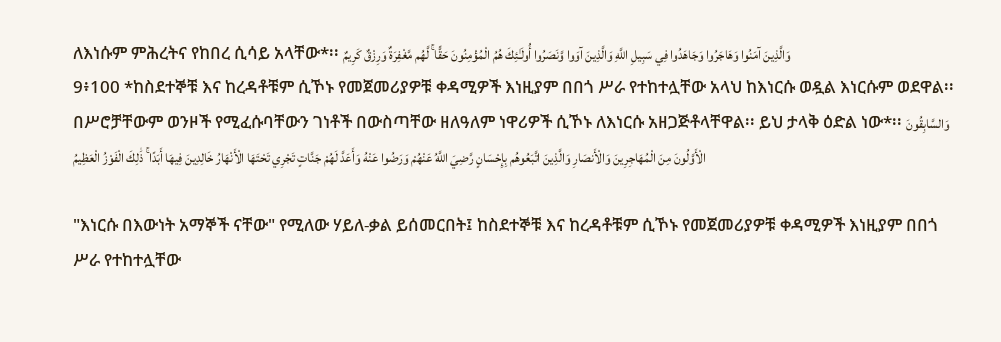ለእነሱም ምሕረትና የከበረ ሲሳይ አላቸው*፡፡ وَالَّذِينَ آمَنُوا وَهَاجَرُوا وَجَاهَدُوا فِي سَبِيلِ اللَّهِ وَالَّذِينَ آوَوا وَّنَصَرُوا أُولَـٰئِكَ هُمُ الْمُؤْمِنُونَ حَقًّا ۚ لَّهُم مَّغْفِرَةٌ وَرِزْقٌ كَرِيمٌ
9፥100 *ከስደተኞቹ እና ከረዳቶቹም ሲኾኑ የመጀመሪያዎቹ ቀዳሚዎች እነዚያም በበጎ ሥራ የተከተሏቸው አላህ ከእነርሱ ወዷል እነርሱም ወደዋል፡፡ በሥሮቻቸውም ወንዞች የሚፈሱባቸውን ገነቶች በውስጣቸው ዘለዓለም ነዋሪዎች ሲኾኑ ለእነርሱ አዘጋጅቶላቸዋል፡፡ ይህ ታላቅ ዕድል ነው*፡፡ وَالسَّابِقُونَ الْأَوَّلُونَ مِنَ الْمُهَاجِرِينَ وَالْأَنصَارِ وَالَّذِينَ اتَّبَعُوهُم بِإِحْسَانٍ رَّضِيَ اللَّهُ عَنْهُمْ وَرَضُوا عَنْهُ وَأَعَدَّ لَهُمْ جَنَّاتٍ تَجْرِي تَحْتَهَا الْأَنْهَارُ خَالِدِينَ فِيهَا أَبَدًا ۚ ذَٰلِكَ الْفَوْزُ الْعَظِيمُ

"እነርሱ በእውነት አማኞች ናቸው" የሚለው ሃይለ-ቃል ይሰመርበት፤ ከስደተኞቹ እና ከረዳቶቹም ሲኾኑ የመጀመሪያዎቹ ቀዳሚዎች እነዚያም በበጎ ሥራ የተከተሏቸው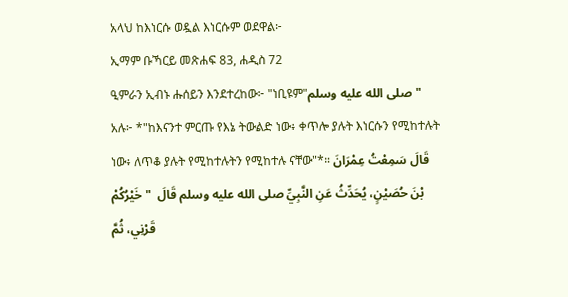አላህ ከእነርሱ ወዷል እነርሱም ወደዋል፦
ኢማም ቡኻርይ መጽሐፍ 83, ሐዲስ 72
ዒምራን ኢብኑ ሑሰይን እንደተረከው፦ "ነቢዩም"صلى الله عليه وسلم" አሉ፦ *"ከእናንተ ምርጡ የእኔ ትውልድ ነው፥ ቀጥሎ ያሉት እነርሱን የሚከተሉት ነው፥ ለጥቆ ያሉት የሚከተሉትን የሚከተሉ ናቸው"*። قَالَ سَمِعْتُ عِمْرَانَ بْنَ حُصَيْنٍ، يُحَدِّثُ عَنِ النَّبِيِّ صلى الله عليه وسلم قَالَ  " خَيْرُكُمْ قَرْنِي، ثُمَّ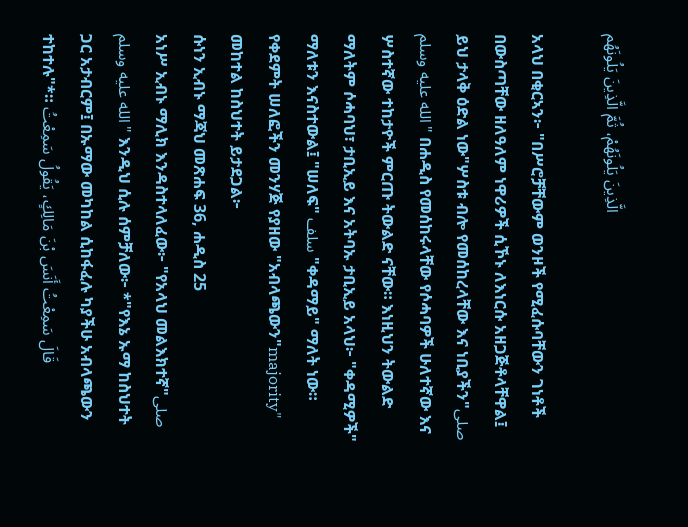الَّذِينَ يَلُونَهُمْ، ثُمَّ الَّذِينَ يَلُونَهُم

አላህ በቂርኣን፦ "በሥሮቻቸውም ወንዞች የሚፈሱባቸውን ገነቶች በውስጣቸው ዘለዓለም ነዋሪዎች ሲኾኑ ለእነርሱ አዘጋጅቶላቸዋል፤ ይህ ታላቅ ዕድል ነው"ሦስቱ ብሎ የመሰከረላቸው እና ነቢያችን"صلى الله عليه وسلم" በሐዲስ የመሰከሩላቸው የሶሓባዎች ሁለተኛው እና ሦስተኛው ተከታዮች ምርጡ ትውልድ ናቸው። እነዚህን ትውልድ ማለትም ሶሓባህ፣ ታቢኢይ እና አትባኡ ታቢኢይ አላህ፦ "ቀዳሚዎች" ማለቱን እናስተውል፤ "ሠለፍ" سلف "ቀዳማይ" ማለት ነው። የቀደምት ሠለፎችን መንሃጅ የያዘው "አብላጫውን"majority" መከተል ከስህተት ይታደጋል፦
ሱነን ኢብኑ ማጃህ መጽሐፍ 36, ሐዲስ 25
አነሥ ኢብኑ ማሊክ እንዳስተላለፈው፦ "የአላህ መልእክተኛ"صلى الله عليه وسلم" እንዲህ ሲሉ ሰምቻለው፦ *"የእኔ ኡማ ከስህተት ጋር አታብርም፤ በኡማው መካከል ሲከፋፈሉ ካያችሁ አብላጫውን ተከተሉ"*። قَالَ سَمِعْتُ أَنَسَ بْنَ مَالِكٍ، يَقُولُ سَمِعْتُ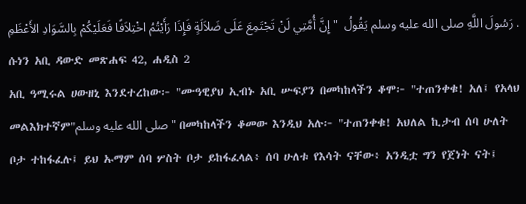رَسُولَ اللَّهِ صلى الله عليه وسلم يَقُولُ  " إِنَّ أُمَّتِي لَنْ تَجْتَمِعَ عَلَى ضَلاَلَةٍ فَإِذَا رَأَيْتُمُ اخْتِلاَفًا فَعَلَيْكُمْ بِالسَّوَادِ الأَعْظَمِ ‌.
ሱነን አቢ ዳውድ መጽሐፍ 42, ሐዲስ 2
አቢ ዓሚሩል ሀውዘኒ እንደተረከው፦ "ሙዓዊያህ ኢብኑ አቢ ሡፍያን በመካከላችን ቆሞ፦ "ተጠንቀቁ! አለ፤ የአላህ መልእክተኛም"صلى الله عليه وسلم" በመካከላችን ቆመው እንዲህ አሉ፦ "ተጠንቀቁ! አህለል ኪታብ ሰባ ሁለት ቦታ ተከፋፈሉ፤ ይህ ኡማም ሰባ ሦስት ቦታ ይከፋፈላል፥ ሰባ ሁለቱ የእሳት ናቸው፥ አንዲቷ ግን የጀነት ናት፤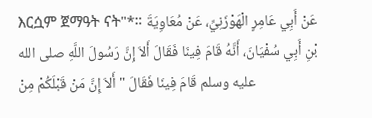እርሷም ጀማዓት ናት"*። عَنْ أَبِي عَامِرٍ الْهَوْزَنِيِّ، عَنْ مُعَاوِيَةَ بْنِ أَبِي سُفْيَانَ، أَنَّهُ قَامَ فِينَا فَقَالَ أَلاَ إِنَّ رَسُولَ اللَّهِ صلى الله عليه وسلم قَامَ فِينَا فَقَالَ " أَلاَ إِنَّ مَنْ قَبْلَكُمْ مِنْ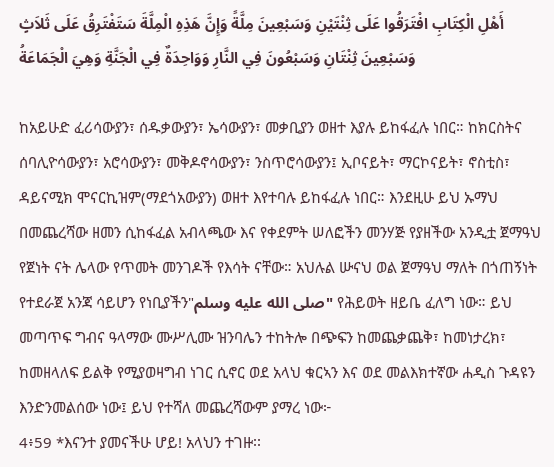أَهْلِ الْكِتَابِ افْتَرَقُوا عَلَى ثِنْتَيْنِ وَسَبْعِينَ مِلَّةً وَإِنَّ هَذِهِ الْمِلَّةَ سَتَفْتَرِقُ عَلَى ثَلاَثٍ وَسَبْعِينَ ثِنْتَانِ وَسَبْعُونَ فِي النَّارِ وَوَاحِدَةٌ فِي الْجَنَّةِ وَهِيَ الْجَمَاعَةُ

ከአይሁድ ፈሪሳውያን፣ ሰዱቃውያን፣ ኤሳውያን፣ መቃቢያን ወዘተ እያሉ ይከፋፈሉ ነበር። ከክርስትና ሰባሊዮሳውያን፣ አሮሳውያን፣ መቅዶኖሳውያን፣ ንስጥሮሳውያን፤ ኢቦናይት፣ ማርኮናይት፣ ኖስቲስ፣ ዳይናሚክ ሞናርኪዝም(ማደጎአውያን) ወዘተ እየተባሉ ይከፋፈሉ ነበር። እንደዚሁ ይህ ኡማህ በመጨረሻው ዘመን ሲከፋፈል አብላጫው እና የቀደምት ሠለፎችን መንሃጅ የያዘችው አንዲቷ ጀማዓህ የጀነት ናት ሌላው የጥመት መንገዶች የእሳት ናቸው። አህሉል ሡናህ ወል ጀማዓህ ማለት በጎጠኝነት የተደራጀ አንጃ ሳይሆን የነቢያችን"صلى الله عليه وسلم" የሕይወት ዘይቤ ፈለግ ነው። ይህ መጣጥፍ ግብና ዓላማው ሙሥሊሙ ዝንባሌን ተከትሎ በጭፍን ከመጨቃጨቅ፣ ከመነታረክ፣ ከመዘላለፍ ይልቅ የሚያወዛግብ ነገር ሲኖር ወደ አላህ ቁርኣን እና ወደ መልእክተኛው ሐዲስ ጉዳዩን እንድንመልሰው ነው፤ ይህ የተሻለ መጨረሻውም ያማረ ነው፦
4፥59 *እናንተ ያመናችሁ ሆይ! አላህን ተገዙ፡፡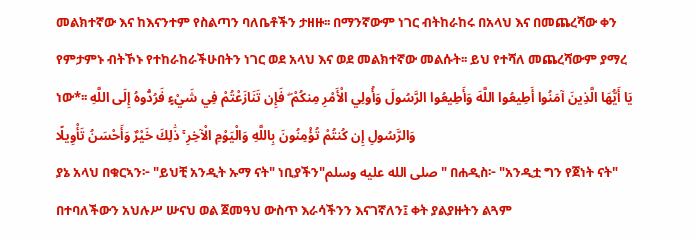መልክተኛው እና ከእናንተም የስልጣን ባለቤቶችን ታዘዙ፡፡ በማንኛውም ነገር ብትከራከሩ በአላህ እና በመጨረሻው ቀን የምታምኑ ብትኾኑ የተከራከራችሁበትን ነገር ወደ አላህ እና ወደ መልክተኛው መልሱት፡፡ ይህ የተሻለ መጨረሻውም ያማረ ነው*፡፡ يَا أَيُّهَا الَّذِينَ آمَنُوا أَطِيعُوا اللَّهَ وَأَطِيعُوا الرَّسُولَ وَأُولِي الْأَمْرِ مِنكُمْ ۖ فَإِن تَنَازَعْتُمْ فِي شَيْءٍ فَرُدُّوهُ إِلَى اللَّهِ وَالرَّسُولِ إِن كُنتُمْ تُؤْمِنُونَ بِاللَّهِ وَالْيَوْمِ الْآخِرِ ۚ ذَٰلِكَ خَيْرٌ وَأَحْسَنُ تَأْوِيلًا
ያኔ አላህ በቁርኣን፦ "ይህቺ አንዲት ኡማ ናት" ነቢያችን"صلى الله عليه وسلم" በሐዲስ፦ "አንዲቷ ግን የጀነት ናት" በተባለችውን አህሉሥ ሡናህ ወል ጀመዓህ ውስጥ እራሳችንን እናገኛለን፤ ቀት ያልያዙትን ልጓም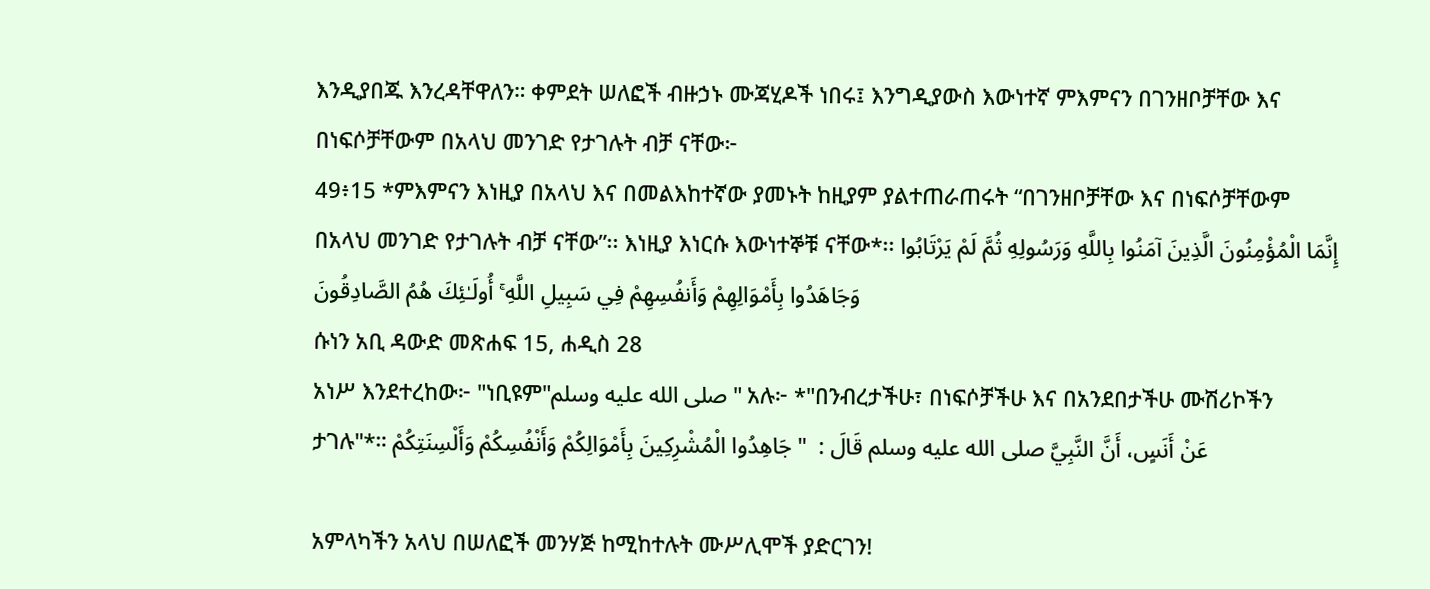እንዲያበጁ እንረዳቸዋለን። ቀምደት ሠለፎች ብዙኃኑ ሙጃሂዶች ነበሩ፤ እንግዲያውስ እውነተኛ ምእምናን በገንዘቦቻቸው እና በነፍሶቻቸውም በአላህ መንገድ የታገሉት ብቻ ናቸው፦
49፥15 *ምእምናን እነዚያ በአላህ እና በመልእከተኛው ያመኑት ከዚያም ያልተጠራጠሩት “በገንዘቦቻቸው እና በነፍሶቻቸውም በአላህ መንገድ የታገሉት ብቻ ናቸው”፡፡ እነዚያ እነርሱ እውነተኞቹ ናቸው*፡፡ إِنَّمَا الْمُؤْمِنُونَ الَّذِينَ آمَنُوا بِاللَّهِ وَرَسُولِهِ ثُمَّ لَمْ يَرْتَابُوا وَجَاهَدُوا بِأَمْوَالِهِمْ وَأَنفُسِهِمْ فِي سَبِيلِ اللَّهِ ۚ أُولَـٰئِكَ هُمُ الصَّادِقُونَ
ሱነን አቢ ዳውድ መጽሐፍ 15, ሐዲስ 28
አነሥ እንደተረከው፦ "ነቢዩም"صلى الله عليه وسلم" አሉ፦ *"በንብረታችሁ፣ በነፍሶቻችሁ እና በአንደበታችሁ ሙሽሪኮችን ታገሉ"*። عَنْ أَنَسٍ، أَنَّ النَّبِيَّ صلى الله عليه وسلم قَالَ :  " جَاهِدُوا الْمُشْرِكِينَ بِأَمْوَالِكُمْ وَأَنْفُسِكُمْ وَأَلْسِنَتِكُمْ

አምላካችን አላህ በሠለፎች መንሃጅ ከሚከተሉት ሙሥሊሞች ያድርገን!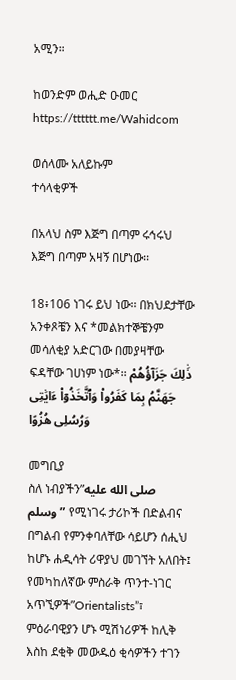አሚን።

ከወንድም ወሒድ ዑመር
https://tttttt.me/Wahidcom

ወሰላሙ አለይኩም
ተሳላቂዎች

በአላህ ስም እጅግ በጣም ሩኅሩህ እጅግ በጣም አዛኝ በሆነው፡፡

18፥106 ነገሩ ይህ ነው፡፡ በክህደታቸው አንቀጾቼን እና *መልክተኞቼንም መሳለቂያ አድርገው በመያዛቸው ፍዳቸው ገሀነም ነው*፡፡ ذَٰلِكَ جَزَآؤُهُمْ جَهَنَّمُ بِمَا كَفَرُوا۟ وَٱتَّخَذُوٓا۟ ءَايَٰتِى وَرُسُلِى هُزُوًا

መግቢያ
ስለ ነብያችን”صلى الله عليه وسلم” የሚነገሩ ታሪኮች በድልብና በግልብ የምንቀባለቸው ሳይሆን ሰሒህ ከሆኑ ሐዲሳት ሪዋያህ መገኘት አለበት፤ የመካከለኛው ምስራቅ ጥንተ-ነገር አጥኚዎች”Orientalists”፣ ምዕራባዊያን ሆኑ ሚሽነሪዎች ከሊቅ እስከ ደቂቅ መውዱዕ ቂሳዎችን ተገን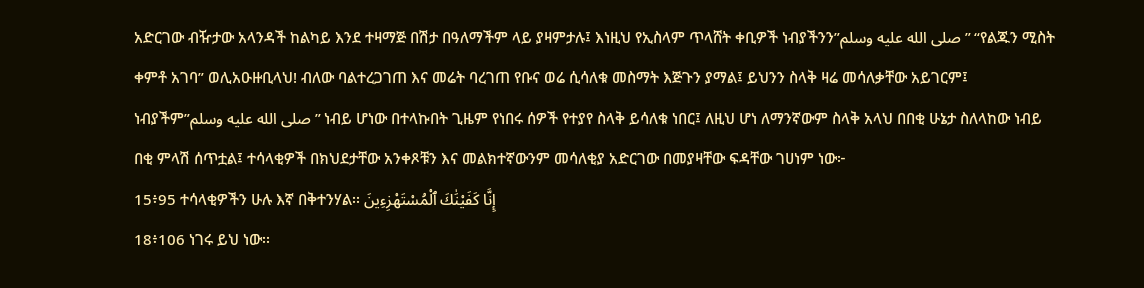አድርገው ብዥታው አላንዳች ከልካይ እንደ ተዛማጅ በሽታ በዓለማችም ላይ ያዛምታሉ፤ እነዚህ የኢስላም ጥላሸት ቀቢዎች ነብያችንን”صلى الله عليه وسلم” “የልጁን ሚስት ቀምቶ አገባ” ወሊአዑዙቢላህ! ብለው ባልተረጋገጠ እና መሬት ባረገጠ የቡና ወሬ ሲሳለቁ መስማት እጅጉን ያማል፤ ይህንን ስላቅ ዛሬ መሳለቃቸው አይገርም፤ ነብያችም”صلى الله عليه وسلم” ነብይ ሆነው በተላኩበት ጊዜም የነበሩ ሰዎች የተያየ ስላቅ ይሳለቁ ነበር፤ ለዚህ ሆነ ለማንኛውም ስላቅ አላህ በበቂ ሁኔታ ስለላከው ነብይ በቂ ምላሽ ሰጥቷል፤ ተሳላቂዎች በክህደታቸው አንቀጾቹን እና መልክተኛውንም መሳለቂያ አድርገው በመያዛቸው ፍዳቸው ገሀነም ነው፦
15፥95 ተሳላቂዎችን ሁሉ እኛ በቅተንሃል፡፡ إِنَّا كَفَيْنَٰكَ ٱلْمُسْتَهْزِءِينَ
18፥106 ነገሩ ይህ ነው፡፡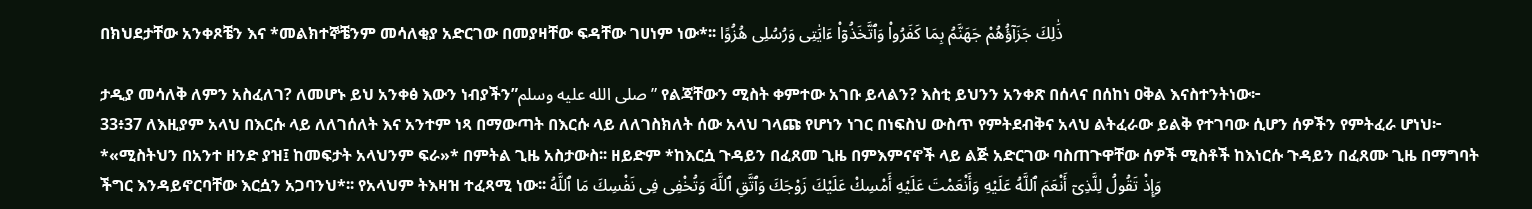በክህደታቸው አንቀጾቼን እና *መልክተኞቼንም መሳለቂያ አድርገው በመያዛቸው ፍዳቸው ገሀነም ነው*፡፡ ذَٰلِكَ جَزَآؤُهُمْ جَهَنَّمُ بِمَا كَفَرُوا۟ وَٱتَّخَذُوٓا۟ ءَايَٰتِى وَرُسُلِى هُزُوًا

ታዲያ መሳለቅ ለምን አስፈለገ? ለመሆኑ ይህ አንቀፅ እውን ነብያችን”صلى الله عليه وسلم” የልጃቸውን ሚስት ቀምተው አገቡ ይላልን? እስቲ ይህንን አንቀጽ በሰላና በሰከነ ዐቅል እናስተንትነው፦
33፥37 ለእዚያም አላህ በእርሱ ላይ ለለገሰለት እና አንተም ነጻ በማውጣት በእርሱ ላይ ለለገስክለት ሰው አላህ ገላጩ የሆነን ነገር በነፍስህ ውስጥ የምትደብቅና አላህ ልትፈራው ይልቅ የተገባው ሲሆን ሰዎችን የምትፈራ ሆነህ፦ *«ሚስትህን በአንተ ዘንድ ያዝ፤ ከመፍታት አላህንም ፍራ»* በምትል ጊዜ አስታውስ፡፡ ዘይድም *ከእርሷ ጉዳይን በፈጸመ ጊዜ በምእምናኖች ላይ ልጅ አድርገው ባስጠጉዋቸው ሰዎች ሚስቶች ከእነርሱ ጉዳይን በፈጸሙ ጊዜ በማግባት ችግር እንዳይኖርባቸው እርሷን አጋባንህ*፡፡ የአላህም ትእዛዝ ተፈጻሚ ነው፡፡ وَإِذْ تَقُولُ لِلَّذِىٓ أَنْعَمَ ٱللَّهُ عَلَيْهِ وَأَنْعَمْتَ عَلَيْهِ أَمْسِكْ عَلَيْكَ زَوْجَكَ وَٱتَّقِ ٱللَّهَ وَتُخْفِى فِى نَفْسِكَ مَا ٱللَّهُ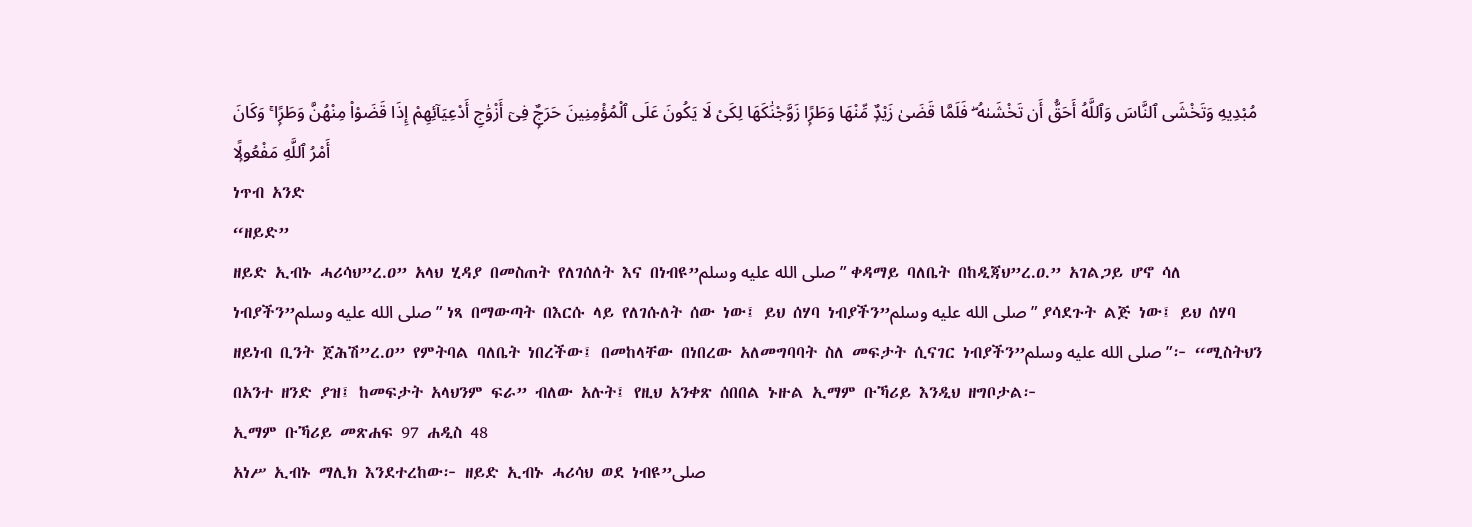مُبْدِيهِ وَتَخْشَى ٱلنَّاسَ وَٱللَّهُ أَحَقُّ أَن تَخْشَىٰهُ ۖ فَلَمَّا قَضَىٰ زَيْدٌۭ مِّنْهَا وَطَرًۭا زَوَّجْنَٰكَهَا لِكَىْ لَا يَكُونَ عَلَى ٱلْمُؤْمِنِينَ حَرَجٌۭ فِىٓ أَزْوَٰجِ أَدْعِيَآئِهِمْ إِذَا قَضَوْا۟ مِنْهُنَّ وَطَرًۭا ۚ وَكَانَ أَمْرُ ٱللَّهِ مَفْعُولًۭا
ነጥብ አንድ
“ዘይድ”
ዘይድ ኢብኑ ሓሪሳህ”ረ.ዐ” አላህ ሂዳያ በመስጠት የለገሰለት እና በነብዩ”صلى الله عليه وسلم” ቀዳማይ ባለቤት በከዲጃህ”ረ.ዐ.” አገልጋይ ሆኖ ሳለ ነብያችን”صلى الله عليه وسلم” ነጻ በማውጣት በእርሱ ላይ የለገሱለት ሰው ነው፤ ይህ ሰሃባ ነብያችን”صلى الله عليه وسلم” ያሳደጉት ልጅ ነው፤ ይህ ሰሃባ ዘይነብ ቢንት ጀሕሽ”ረ.ዐ” የምትባል ባለቤት ነበረችው፤ በመከላቸው በነበረው አለመግባባት ስለ መፍታት ሲናገር ነብያችን”صلى الله عليه وسلم”፦ “ሚስትህን በአንተ ዘንድ ያዝ፤ ከመፍታት አላህንም ፍራ” ብለው አሉት፤ የዚህ አንቀጽ ሰበበል ኑዙል ኢማም ቡኻሪይ እንዲህ ዘግቦታል፦
ኢማም ቡኻሪይ መጽሐፍ 97 ሐዲስ 48
አነሥ ኢብኑ ማሊክ እንደተረከው፦ ዘይድ ኢብኑ ሓሪሳህ ወደ ነብዩ”صلى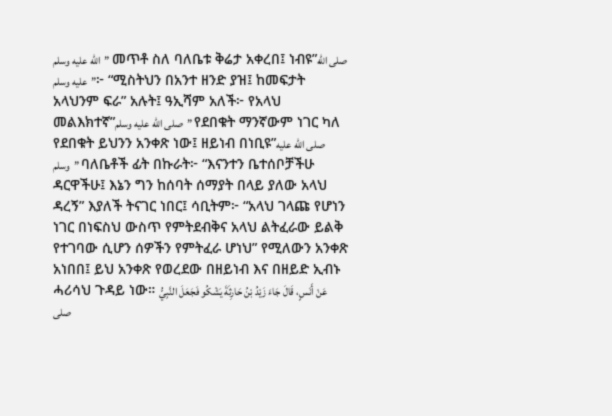الله عليه وسلم” መጥቶ ስለ ባለቤቱ ቅሬታ አቀረበ፤ ነብዩ”صلى الله عليه وسلم”፦ “ሚስትህን በአንተ ዘንድ ያዝ፤ ከመፍታት አላህንም ፍራ” አሉት፤ ዓኢሻም አለች፦ የአላህ መልእክተኛ”صلى الله عليه وسلم” የደበቁት ማንኛውም ነገር ካለ የደበቁት ይህንን አንቀጽ ነው፤ ዘይነብ በነቢዩ”صلى الله عليه وسلم” ባለቤቶች ፊት በኩራት፦ “እናንተን ቤተሰቦቻችሁ ዳርዋችሁ፤ እኔን ግን ከሰባት ሰማያት በላይ ያለው አላህ ዳረኝ” እያለች ትናገር ነበር፤ ሳቢትም፦ “አላህ ገላጩ የሆነን ነገር በነፍስህ ውስጥ የምትደብቅና አላህ ልትፈራው ይልቅ የተገባው ሲሆን ሰዎችን የምትፈራ ሆነህ” የሚለውን አንቀጽ አነበበ፤ ይህ አንቀጽ የወረደው በዘይነብ እና በዘይድ ኢብኑ ሓሪሳህ ጉዳይ ነው። عَنْ أَنَسٍ، قَالَ جَاءَ زَيْدُ بْنُ حَارِثَةَ يَشْكُو فَجَعَلَ النَّبِيُّ صلى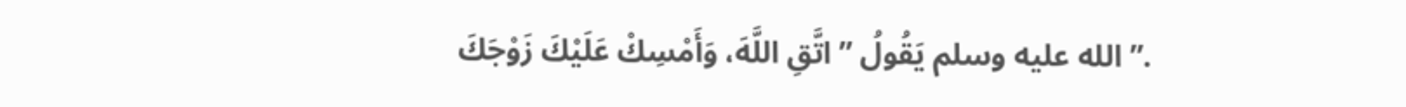الله عليه وسلم يَقُولُ ” اتَّقِ اللَّهَ، وَأَمْسِكْ عَلَيْكَ زَوْجَكَ ”.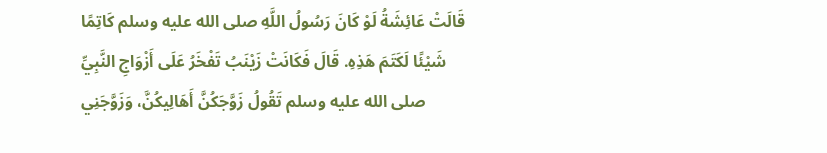قَالَتْ عَائِشَةُ لَوْ كَانَ رَسُولُ اللَّهِ صلى الله عليه وسلم كَاتِمًا شَيْئًا لَكَتَمَ هَذِهِ. قَالَ فَكَانَتْ زَيْنَبُ تَفْخَرُ عَلَى أَزْوَاجِ النَّبِيِّ صلى الله عليه وسلم تَقُولُ زَوَّجَكُنَّ أَهَالِيكُنَّ، وَزَوَّجَنِي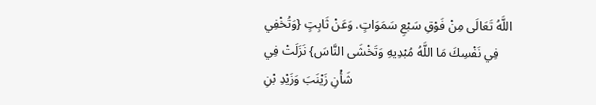اللَّهُ تَعَالَى مِنْ فَوْقِ سَبْعِ سَمَوَاتٍ. وَعَنْ ثَابِتٍ {وَتُخْفِي فِي نَفْسِكَ مَا اللَّهُ مُبْدِيهِ وَتَخْشَى النَّاسَ} نَزَلَتْ فِي شَأْنِ زَيْنَبَ وَزَيْدِ بْنِ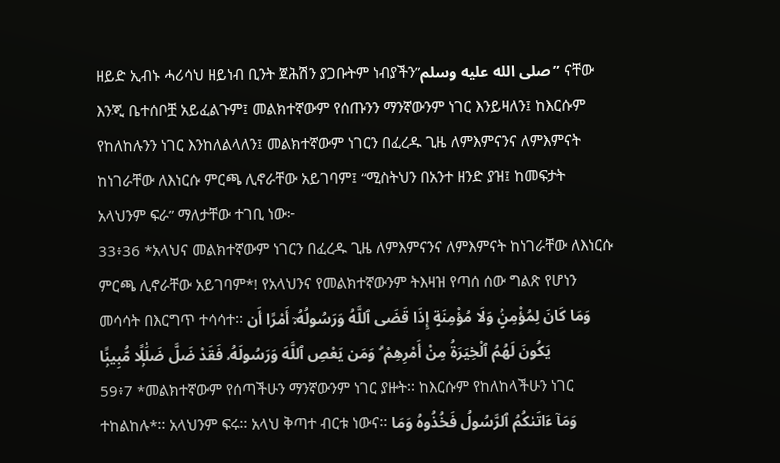ዘይድ ኢብኑ ሓሪሳህ ዘይነብ ቢንት ጀሕሽን ያጋቡትም ነብያችን”صلى الله عليه وسلم” ናቸው እንጂ ቤተሰቦቿ አይፈልጉም፤ መልክተኛውም የሰጡንን ማንኛውንም ነገር እንይዛለን፤ ከእርሱም የከለከሉንን ነገር እንከለልላለን፤ መልክተኛውም ነገርን በፈረዱ ጊዜ ለምእምናንና ለምእምናት ከነገራቸው ለእነርሱ ምርጫ ሊኖራቸው አይገባም፤ “ሚስትህን በአንተ ዘንድ ያዝ፤ ከመፍታት አላህንም ፍራ” ማለታቸው ተገቢ ነው፦
33፥36 *አላህና መልክተኛውም ነገርን በፈረዱ ጊዜ ለምእምናንና ለምእምናት ከነገራቸው ለእነርሱ ምርጫ ሊኖራቸው አይገባም*! የአላህንና የመልክተኛውንም ትእዛዝ የጣሰ ሰው ግልጽ የሆነን መሳሳት በእርግጥ ተሳሳተ፡፡ وَمَا كَانَ لِمُؤْمِنٍۢ وَلَا مُؤْمِنَةٍ إِذَا قَضَى ٱللَّهُ وَرَسُولُهُۥٓ أَمْرًا أَن يَكُونَ لَهُمُ ٱلْخِيَرَةُ مِنْ أَمْرِهِمْ ۗ وَمَن يَعْصِ ٱللَّهَ وَرَسُولَهُۥ فَقَدْ ضَلَّ ضَلَٰلًۭا مُّبِينًۭا
59፥7 *መልክተኛውም የሰጣችሁን ማንኛውንም ነገር ያዙት፡፡ ከእርሱም የከለከላችሁን ነገር ተከልከሉ*፡፡ አላህንም ፍሩ፡፡ አላህ ቅጣተ ብርቱ ነውና፡፡ وَمَآ ءَاتَىٰكُمُ ٱلرَّسُولُ فَخُذُوهُ وَمَا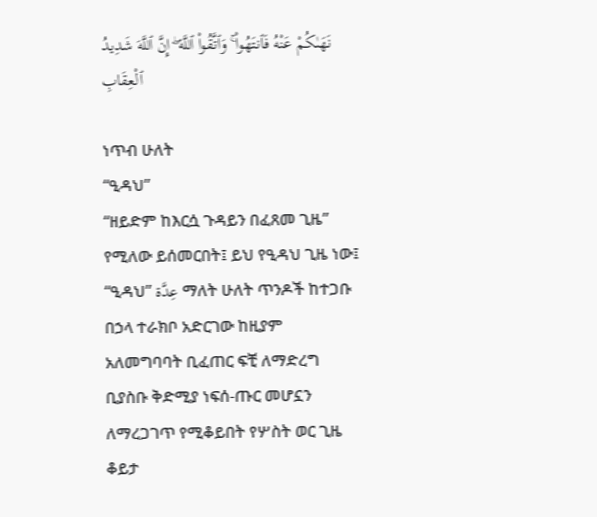نَهَىٰكُمْ عَنْهُ فَٱنتَهُوا۟ ۚ وَٱتَّقُوا۟ ٱللَّهَ ۖ إِنَّ ٱللَّهَ شَدِيدُ ٱلْعِقَابِ

ነጥብ ሁለት
“ዒዳህ”
“ዘይድም ከእርሷ ጉዳይን በፈጸመ ጊዜ” የሚለው ይሰመርበት፤ ይህ የዒዳህ ጊዜ ነው፤ “ዒዳህ” عِدَّة ማለት ሁለት ጥንዶች ከተጋቡ በኃላ ተራክቦ አድርገው ከዚያም አለመግባባት ቢፈጠር ፍቺ ለማድረግ ቢያስቡ ቅድሚያ ነፍሰ-ጡር መሆኗን ለማረጋገጥ የሚቆይበት የሦስት ወር ጊዜ ቆይታ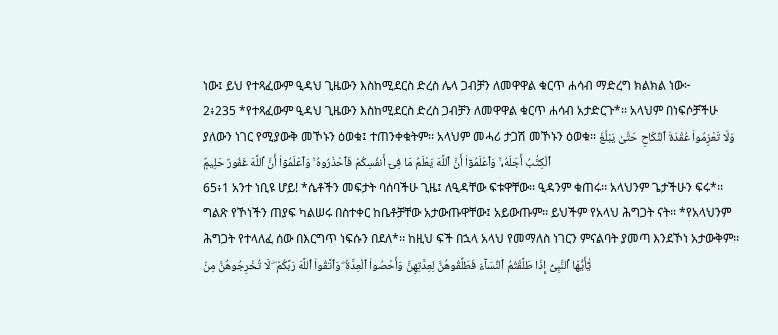ነው፤ ይህ የተጻፈውም ዒዳህ ጊዜውን እስከሚደርስ ድረስ ሌላ ጋብቻን ለመዋዋል ቁርጥ ሐሳብ ማድረግ ክልክል ነው፦
2፥235 *የተጻፈውም ዒዳህ ጊዜውን እስከሚደርስ ድረስ ጋብቻን ለመዋዋል ቁርጥ ሐሳብ አታድርጉ*፡፡ አላህም በነፍሶቻችሁ ያለውን ነገር የሚያውቅ መኾኑን ዕወቁ፤ ተጠንቀቁትም፡፡ አላህም መሓሪ ታጋሽ መኾኑን ዕወቁ፡፡ وَلَا تَعْزِمُوا۟ عُقْدَةَ ٱلنِّكَاحِ حَتَّىٰ يَبْلُغَ ٱلْكِتَٰبُ أَجَلَهُۥ ۚ وَٱعْلَمُوٓا۟ أَنَّ ٱللَّهَ يَعْلَمُ مَا فِىٓ أَنفُسِكُمْ فَٱحْذَرُوهُ ۚ وَٱعْلَمُوٓا۟ أَنَّ ٱللَّهَ غَفُورٌ حَلِيمٌۭ
65፥1 አንተ ነቢዩ ሆይ! *ሴቶችን መፍታት ባሰባችሁ ጊዜ፤ ለዒዳቸው ፍቱዋቸው፡፡ ዒዳንም ቁጠሩ፡፡ አላህንም ጌታችሁን ፍሩ*፡፡ ግልጽ የኾነችን ጠያፍ ካልሠሩ በስተቀር ከቤቶቻቸው አታውጡዋቸው፤ አይውጡም፡፡ ይህችም የአላህ ሕግጋት ናት፡፡ *የአላህንም ሕግጋት የተላለፈ ሰው በእርግጥ ነፍሱን በደለ*፡፡ ከዚህ ፍች በኋላ አላህ የመማለስ ነገርን ምናልባት ያመጣ እንደኾነ አታውቅም፡፡ يَٰٓأَيُّهَا ٱلنَّبِىُّ إِذَا طَلَّقْتُمُ ٱلنِّسَآءَ فَطَلِّقُوهُنَّ لِعِدَّتِهِنَّ وَأَحْصُوا۟ ٱلْعِدَّةَ ۖ وَٱتَّقُوا۟ ٱللَّهَ رَبَّكُمْ ۖ لَا تُخْرِجُوهُنَّ مِنۢ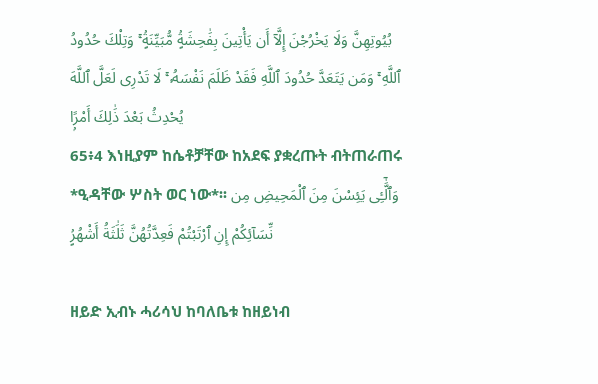بُيُوتِهِنَّ وَلَا يَخْرُجْنَ إِلَّآ أَن يَأْتِينَ بِفَٰحِشَةٍۢ مُّبَيِّنَةٍۢ ۚ وَتِلْكَ حُدُودُ ٱللَّهِ ۚ وَمَن يَتَعَدَّ حُدُودَ ٱللَّهِ فَقَدْ ظَلَمَ نَفْسَهُۥ ۚ لَا تَدْرِى لَعَلَّ ٱللَّهَ يُحْدِثُ بَعْدَ ذَٰلِكَ أَمْرًۭا
65፥4 እነዚያም ከሴቶቻቸው ከአደፍ ያቋረጡት ብትጠራጠሩ *ዒዳቸው ሦስት ወር ነው*፡፡ وَٱلَّٰٓـِٔى يَئِسْنَ مِنَ ٱلْمَحِيضِ مِن نِّسَآئِكُمْ إِنِ ٱرْتَبْتُمْ فَعِدَّتُهُنَّ ثَلَٰثَةُ أَشْهُرٍۢ

ዘይድ ኢብኑ ሓሪሳህ ከባለቤቱ ከዘይነብ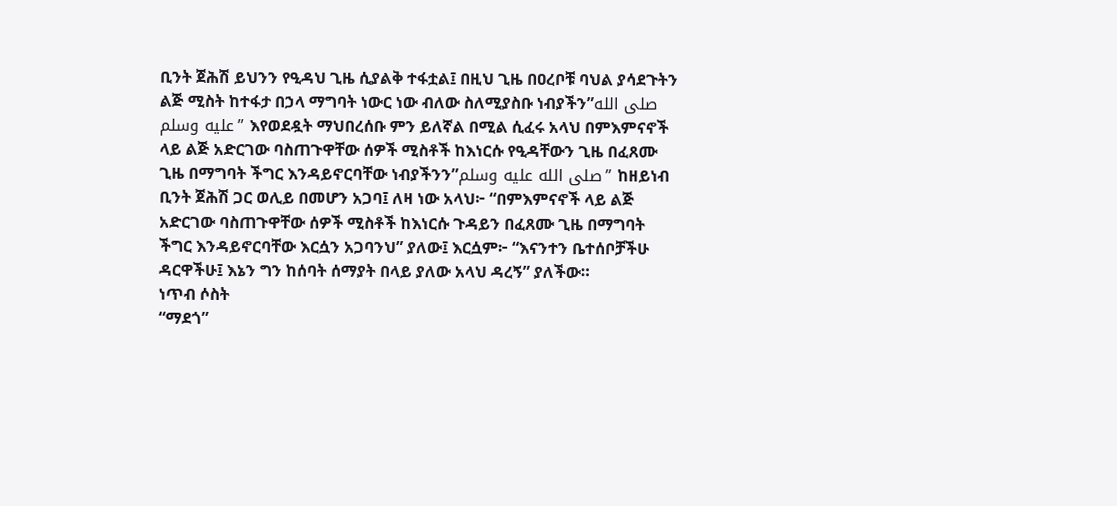ቢንት ጀሕሽ ይህንን የዒዳህ ጊዜ ሲያልቅ ተፋቷል፤ በዚህ ጊዜ በዐረቦቹ ባህል ያሳደጉትን ልጅ ሚስት ከተፋታ በኃላ ማግባት ነውር ነው ብለው ስለሚያስቡ ነብያችን”صلى الله عليه وسلم” እየወደዷት ማህበረሰቡ ምን ይለኛል በሚል ሲፈሩ አላህ በምእምናኖች ላይ ልጅ አድርገው ባስጠጉዋቸው ሰዎች ሚስቶች ከእነርሱ የዒዳቸውን ጊዜ በፈጸሙ ጊዜ በማግባት ችግር እንዳይኖርባቸው ነብያችንን”صلى الله عليه وسلم” ከዘይነብ ቢንት ጀሕሽ ጋር ወሊይ በመሆን አጋባ፤ ለዛ ነው አላህ፦ “በምእምናኖች ላይ ልጅ አድርገው ባስጠጉዋቸው ሰዎች ሚስቶች ከእነርሱ ጉዳይን በፈጸሙ ጊዜ በማግባት ችግር እንዳይኖርባቸው እርሷን አጋባንህ” ያለው፤ እርሷም፦ “እናንተን ቤተሰቦቻችሁ ዳርዋችሁ፤ እኔን ግን ከሰባት ሰማያት በላይ ያለው አላህ ዳረኝ” ያለችው።
ነጥብ ሶስት
“ማደጎ”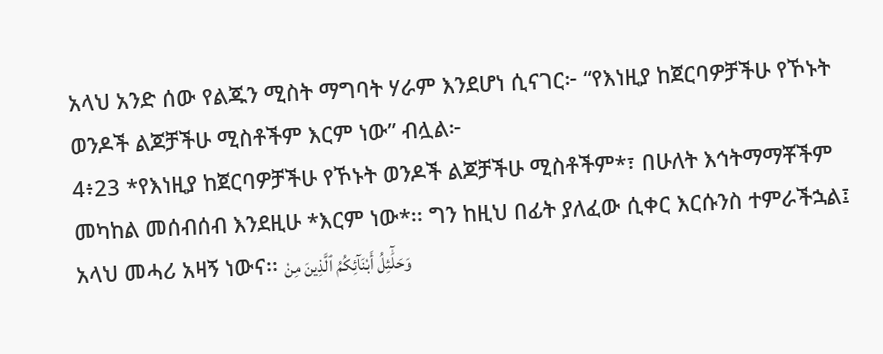አላህ አንድ ሰው የልጁን ሚስት ማግባት ሃራም እንደሆነ ሲናገር፦ “የእነዚያ ከጀርባዎቻችሁ የኾኑት ወንዶች ልጆቻችሁ ሚስቶችም እርም ነው” ብሏል፦
4፥23 *የእነዚያ ከጀርባዎቻችሁ የኾኑት ወንዶች ልጆቻችሁ ሚስቶችም*፣ በሁለት እኅትማማቾችም መካከል መሰብሰብ እንደዚሁ *እርም ነው*፡፡ ግን ከዚህ በፊት ያለፈው ሲቀር እርሱንስ ተምራችኋል፤ አላህ መሓሪ አዛኝ ነውና፡፡ وَحَلَٰٓئِلُ أَبْنَآئِكُمُ ٱلَّذِينَ مِنْ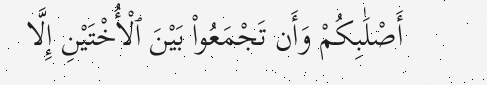أَصْلَٰبِكُمْ وَأَن تَجْمَعُوا۟ بَيْنَ ٱلْأُخْتَيْنِ إِلَّا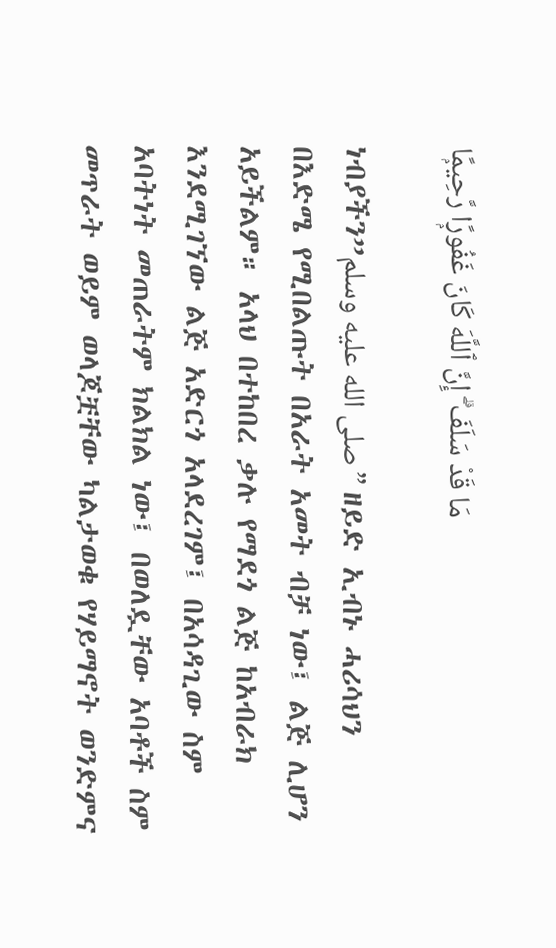مَا قَدْ سَلَفَ ۗ إِنَّ ٱللَّهَ كَانَ غَفُورًۭا رَّحِيمًۭا

ነብያችን”صلى الله عليه وسلم” ዘይድ ኢብኑ ሓሪሳህን በእድሜ የሚበልጡት በአራት አመት ብቻ ነው፤ ልጅ ሊሆን አይችልም። አላህ በተከበረ ቃሉ የማደጎ ልጅ ከአብራክ እንደሚገኘው ልጅ አድርጎ አላደረገም፤ በአሳዳጊው ስም አባትነት መጠራትም ክልክል ነው፤ በወለዷቸው አባቶች ስም መጥራት ወይም ወላጆቿቸው ካልታወቁ የሃይማኖት ወንድምና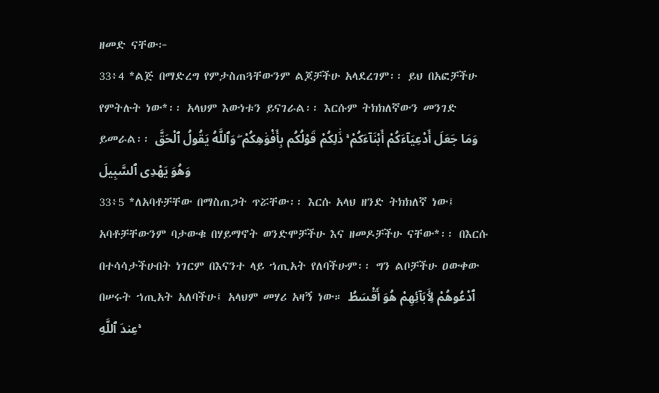ዘመድ ናቸው፦
33፥4 *ልጅ በማድረግ የምታስጠጓቸውንም ልጆቻችሁ አላደረገም፡፡ ይህ በአፎቻችሁ የምትሉት ነው*፡፡ አላህም እውነቱን ይናገራል፡፡ እርሱም ትክክለኛውን መንገድ ይመራል፡፡ وَمَا جَعَلَ أَدْعِيَآءَكُمْ أَبْنَآءَكُمْ ۚ ذَٰلِكُمْ قَوْلُكُم بِأَفْوَٰهِكُمْ ۖ وَٱللَّهُ يَقُولُ ٱلْحَقَّ وَهُوَ يَهْدِى ٱلسَّبِيلَ
33፥5 *ለአባቶቻቸው በማስጠጋት ጥሯቸው፡፡ እርሱ አላህ ዘንድ ትክክለኛ ነው፤ አባቶቻቸውንም ባታውቁ በሃይማኖት ወንድሞቻችሁ እና ዘመዶቻችሁ ናቸው*፡፡ በእርሱ በተሳሳታችሁበት ነገርም በእናንተ ላይ ኀጢአት የለባችሁም፡፡ ግን ልቦቻችሁ ዐውቀው በሠሩት ኀጢአት አለባችሁ፤ አላህም መሃሪ አዛኝ ነው። ٱدْعُوهُمْ لِـَٔابَآئِهِمْ هُوَ أَقْسَطُ عِندَ ٱللَّهِ ۚ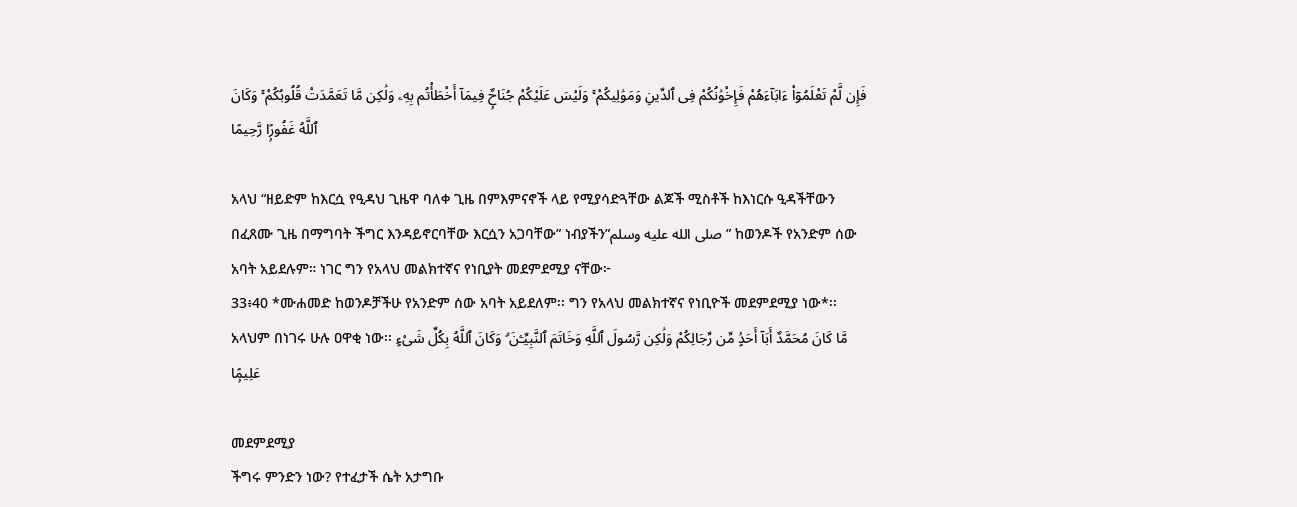فَإِن لَّمْ تَعْلَمُوٓا۟ ءَابَآءَهُمْ فَإِخْوَٰنُكُمْ فِى ٱلدِّينِ وَمَوَٰلِيكُمْ ۚ وَلَيْسَ عَلَيْكُمْ جُنَاحٌۭ فِيمَآ أَخْطَأْتُم بِهِۦ وَلَٰكِن مَّا تَعَمَّدَتْ قُلُوبُكُمْ ۚ وَكَانَ ٱللَّهُ غَفُورًۭا رَّحِيمًا

አላህ “ዘይድም ከእርሷ የዒዳህ ጊዜዋ ባለቀ ጊዜ በምእምናኖች ላይ የሚያሳድጓቸው ልጆች ሚስቶች ከእነርሱ ዒዳችቸውን በፈጸሙ ጊዜ በማግባት ችግር እንዳይኖርባቸው እርሷን አጋባቸው” ነብያችን”صلى الله عليه وسلم” ከወንዶች የአንድም ሰው አባት አይደሉም። ነገር ግን የአላህ መልክተኛና የነቢያት መደምደሚያ ናቸው፦
33፥40 *ሙሐመድ ከወንዶቻችሁ የአንድም ሰው አባት አይደለም፡፡ ግን የአላህ መልክተኛና የነቢዮች መደምደሚያ ነው*፡፡ አላህም በነገሩ ሁሉ ዐዋቂ ነው፡፡ مَّا كَانَ مُحَمَّدٌ أَبَآ أَحَدٍۢ مِّن رِّجَالِكُمْ وَلَٰكِن رَّسُولَ ٱللَّهِ وَخَاتَمَ ٱلنَّبِيِّـۧنَ ۗ وَكَانَ ٱللَّهُ بِكُلِّ شَىْءٍ عَلِيمًۭا

መደምደሚያ
ችግሩ ምንድን ነው? የተፈታች ሴት አታግቡ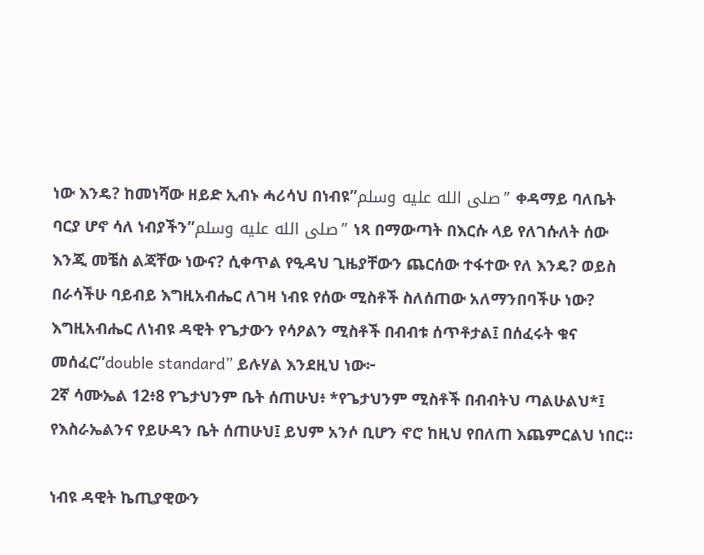ነው እንዴ? ከመነሻው ዘይድ ኢብኑ ሓሪሳህ በነብዩ”صلى الله عليه وسلم” ቀዳማይ ባለቤት ባርያ ሆኖ ሳለ ነብያችን”صلى الله عليه وسلم” ነጻ በማውጣት በእርሱ ላይ የለገሱለት ሰው እንጂ መቼስ ልጃቸው ነውና? ሲቀጥል የዒዳህ ጊዜያቸውን ጨርሰው ተፋተው የለ እንዴ? ወይስ በራሳችሁ ባይብይ እግዚአብሔር ለገዛ ነብዩ የሰው ሚስቶች ስለሰጠው አለማንበባችሁ ነው? እግዚአብሔር ለነብዩ ዳዊት የጌታውን የሳዖልን ሚስቶች በብብቱ ሰጥቶታል፤ በሰፈሩት ቁና መሰፈር”double standard” ይሉሃል እንደዚህ ነው፦
2ኛ ሳሙኤል 12፥8 የጌታህንም ቤት ሰጠሁህ፥ *የጌታህንም ሚስቶች በብብትህ ጣልሁልህ*፤ የእስራኤልንና የይሁዳን ቤት ሰጠሁህ፤ ይህም አንሶ ቢሆን ኖሮ ከዚህ የበለጠ እጨምርልህ ነበር።

ነብዩ ዳዊት ኬጢያዊውን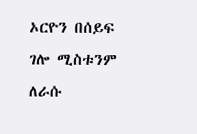ኦርዮን በሰይፍ ገሎ ሚስቱንም ለራሱ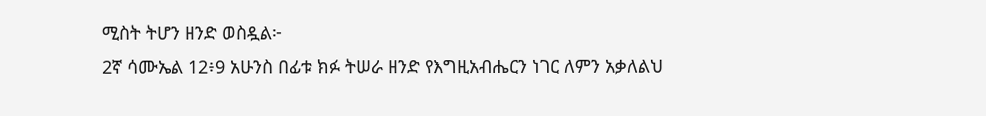ሚስት ትሆን ዘንድ ወስዷል፦
2ኛ ሳሙኤል 12፥9 አሁንስ በፊቱ ክፉ ትሠራ ዘንድ የእግዚአብሔርን ነገር ለምን አቃለልህ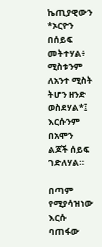ኬጢያዊውን *ኦርዮን በሰይፍ መትተሃል፥ ሚስቱንም ለአንተ ሚስት ትሆን ዘንድ ወስደሃል*፤ እርሱንም በአሞን ልጆች ሰይፍ ገድለሃል።

በጣም የሚያሳዝነው እርሱ ባጠፋው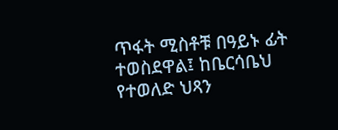ጥፋት ሚስቶቹ በዓይኑ ፊት ተወስደዋል፤ ከቤርሳቤህ የተወለድ ህጻን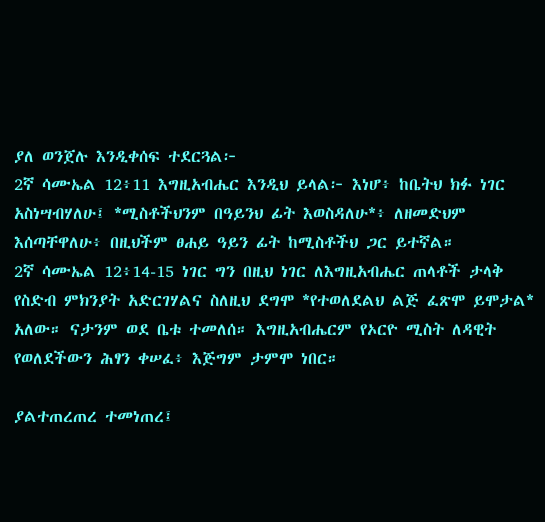ያለ ወንጀሉ እንዲቀሰፍ ተደርጓል፦
2ኛ ሳሙኤል 12፥11 እግዚአብሔር እንዲህ ይላል፦ እነሆ፥ ከቤትህ ክፉ ነገር አስነሣብሃለሁ፤ *ሚስቶችህንም በዓይንህ ፊት እወስዳለሁ*፥ ለዘመድህም እሰጣቸዋለሁ፥ በዚህችም ፀሐይ ዓይን ፊት ከሚስቶችህ ጋር ይተኛል።
2ኛ ሳሙኤል 12፥14-15 ነገር ግን በዚህ ነገር ለእግዚአብሔር ጠላቶች ታላቅ የስድብ ምክንያት አድርገሃልና ስለዚህ ደግሞ *የተወለደልህ ልጅ ፈጽሞ ይሞታል* አለው። ናታንም ወደ ቤቱ ተመለሰ። እግዚአብሔርም የኦርዮ ሚስት ለዳዊት የወለደችውን ሕፃን ቀሠፈ፥ እጅግም ታምሞ ነበር።

ያልተጠረጠረ ተመነጠረ፤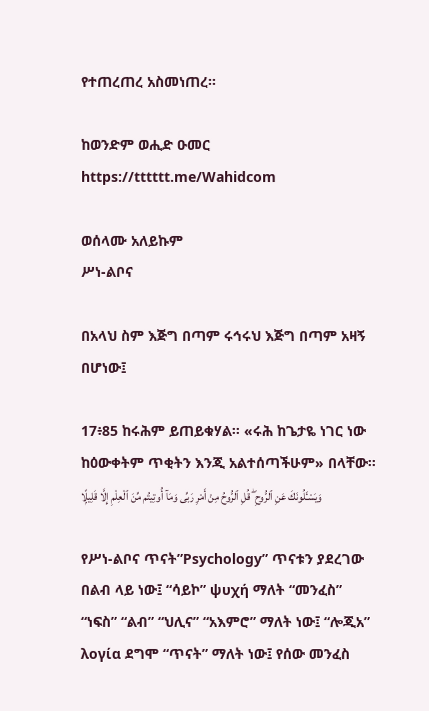የተጠረጠረ አስመነጠረ።

ከወንድም ወሒድ ዑመር
https://tttttt.me/Wahidcom

ወሰላሙ አለይኩም
ሥነ-ልቦና

በአላህ ስም እጅግ በጣም ሩኅሩህ እጅግ በጣም አዛኝ በሆነው፤

17፥85 ከሩሕም ይጠይቁሃል፡፡ «ሩሕ ከጌታዬ ነገር ነው ከዕውቀትም ጥቂትን እንጂ አልተሰጣችሁም» በላቸው፡፡ وَيَسْـَٔلُونَكَ عَنِ ٱلرُّوحِ ۖ قُلِ ٱلرُّوحُ مِنْ أَمْرِ رَبِّى وَمَآ أُوتِيتُم مِّنَ ٱلْعِلْمِ إِلَّا قَلِيلًۭا

የሥነ-ልቦና ጥናት”Psychology” ጥናቱን ያደረገው በልብ ላይ ነው፤ “ሳይኮ” ψυχή ማለት “መንፈስ” “ነፍስ” “ልብ” “ህሊና” “አእምሮ” ማለት ነው፤ “ሎጂአ” λογία ደግሞ “ጥናት” ማለት ነው፤ የሰው መንፈስ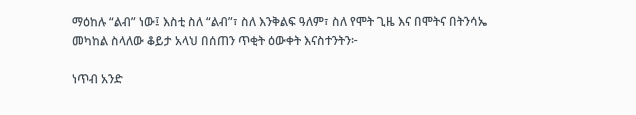ማዕከሉ “ልብ” ነው፤ እስቲ ስለ “ልብ”፣ ስለ እንቅልፍ ዓለም፣ ስለ የሞት ጊዜ እና በሞትና በትንሳኤ መካከል ስላለው ቆይታ አላህ በሰጠን ጥቂት ዕውቀት እናስተንትን፦

ነጥብ አንድ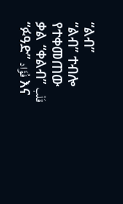“ልብ”
“ልብ” ተብሎ የተቀመጠው ቃል “ቀልብ” قَلْب “ፉዓድ” فُؤَاد እና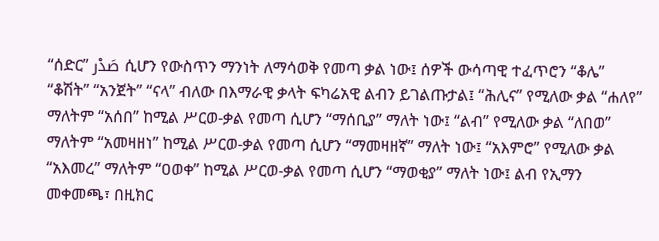“ሰድር” صَدْر ሲሆን የውስጥን ማንነት ለማሳወቅ የመጣ ቃል ነው፤ ሰዎች ውሳጣዊ ተፈጥሮን “ቆሌ” “ቆሽት” “አንጀት” “ናላ” ብለው በእማራዊ ቃላት ፍካሬአዊ ልብን ይገልጡታል፤ “ሕሊና” የሚለው ቃል “ሐለየ” ማለትም “አሰበ” ከሚል ሥርወ-ቃል የመጣ ሲሆን “ማሰቢያ” ማለት ነው፤ “ልብ” የሚለው ቃል “ለበወ” ማለትም “አመዛዘነ” ከሚል ሥርወ-ቃል የመጣ ሲሆን “ማመዛዘኛ” ማለት ነው፤ “አእምሮ” የሚለው ቃል “አእመረ” ማለትም “ዐወቀ” ከሚል ሥርወ-ቃል የመጣ ሲሆን “ማወቂያ” ማለት ነው፤ ልብ የኢማን መቀመጫ፣ በዚክር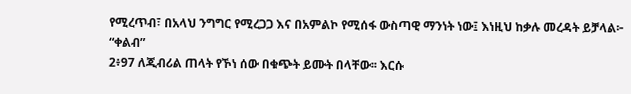የሚረጥብ፣ በአላህ ንግግር የሚረጋጋ እና በአምልኮ የሚሰፋ ውስጣዊ ማንነት ነው፤ እነዚህ ከቃሉ መረዳት ይቻላል፦
“ቀልብ”
2፥97 ለጂብሪል ጠላት የኾነ ሰው በቁጭት ይሙት በላቸው፡፡ እርሱ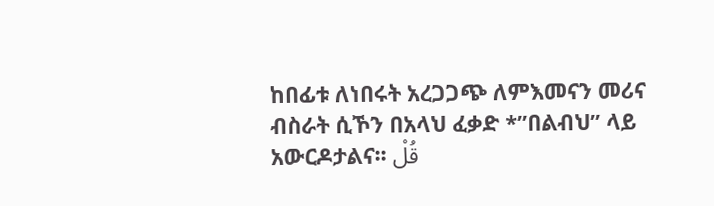ከበፊቱ ለነበሩት አረጋጋጭ ለምእመናን መሪና ብስራት ሲኾን በአላህ ፈቃድ *”በልብህ” ላይ አውርዶታልና፡፡ قُلْ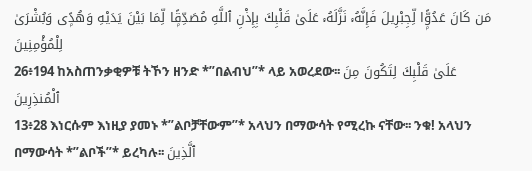مَن كَانَ عَدُوًّۭا لِّجِبْرِيلَ فَإِنَّهُۥ نَزَّلَهُۥ عَلَىٰ قَلْبِكَ بِإِذْنِ ٱللَّهِ مُصَدِّقًۭا لِّمَا بَيْنَ يَدَيْهِ وَهُدًۭى وَبُشْرَىٰ لِلْمُؤْمِنِينَ
26፥194 ከአስጠንቃቂዎቹ ትኾን ዘንድ *”በልብህ”* ላይ አወረደው፡፡ عَلَىٰ قَلْبِكَ لِتَكُونَ مِنَ ٱلْمُنذِرِينَ
13፥28 እነርሱም እነዚያ ያመኑ *”ልቦቻቸውም”* አላህን በማውሳት የሚረኩ ናቸው፡፡ ንቁ! አላህን በማውሳት *”ልቦች”* ይረካሉ፡፡ ٱلَّذِينَ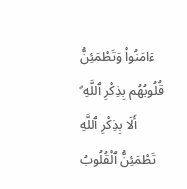ءَامَنُوا۟ وَتَطْمَئِنُّ قُلُوبُهُم بِذِكْرِ ٱللَّهِ ۗ أَلَا بِذِكْرِ ٱللَّهِ تَطْمَئِنُّ ٱلْقُلُوبُ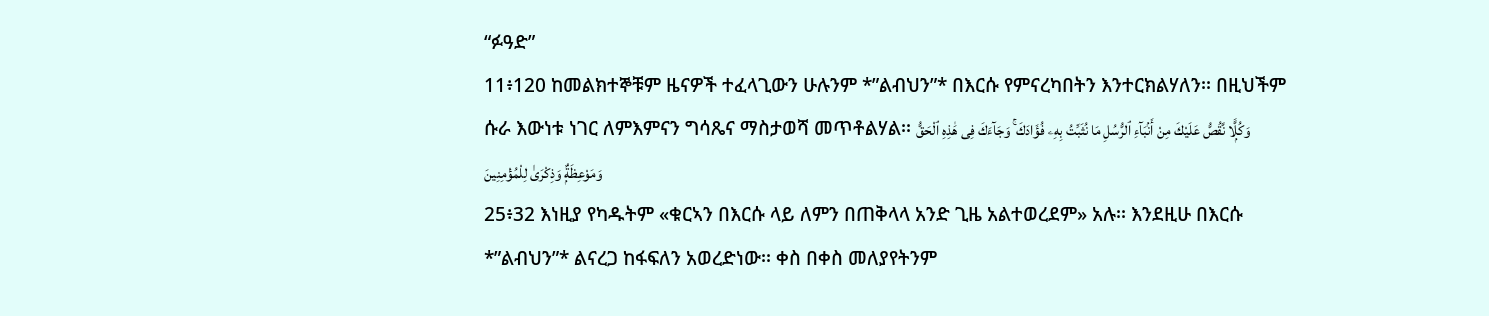“ፉዓድ”
11፥120 ከመልክተኞቹም ዜናዎች ተፈላጊውን ሁሉንም *”ልብህን”* በእርሱ የምናረካበትን እንተርክልሃለን፡፡ በዚህችም ሱራ እውነቱ ነገር ለምእምናን ግሳጼና ማስታወሻ መጥቶልሃል፡፡ وَكُلًّۭا نَّقُصُّ عَلَيْكَ مِنْ أَنۢبَآءِ ٱلرُّسُلِ مَا نُثَبِّتُ بِهِۦ فُؤَادَكَ ۚ وَجَآءَكَ فِى هَٰذِهِ ٱلْحَقُّ وَمَوْعِظَةٌۭ وَذِكْرَىٰ لِلْمُؤْمِنِينَ
25፥32 እነዚያ የካዱትም «ቁርኣን በእርሱ ላይ ለምን በጠቅላላ አንድ ጊዜ አልተወረደም» አሉ፡፡ እንደዚሁ በእርሱ *”ልብህን”* ልናረጋ ከፋፍለን አወረድነው፡፡ ቀስ በቀስ መለያየትንም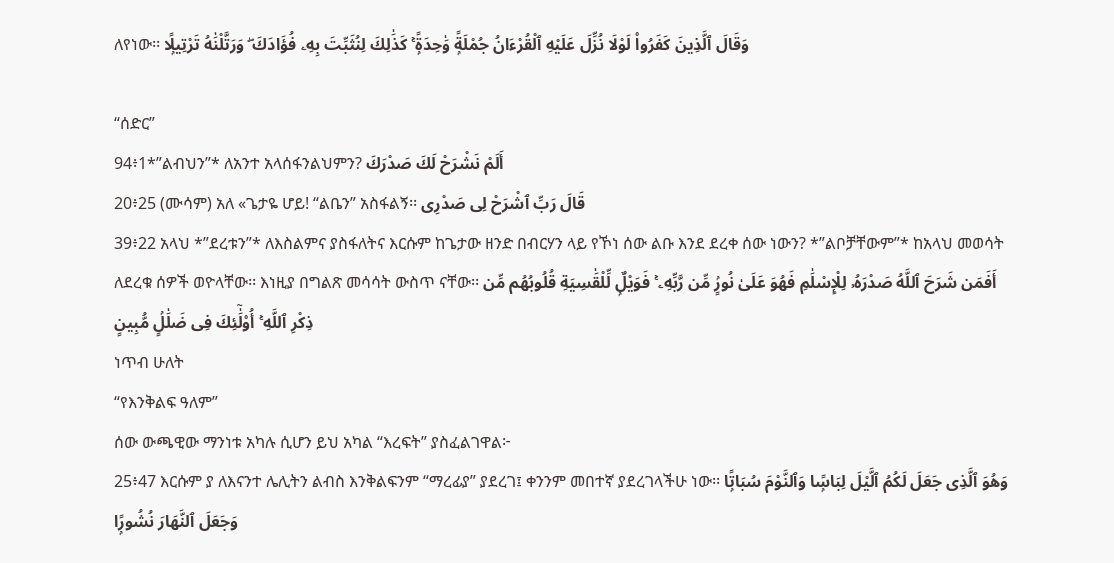ለየነው፡፡ وَقَالَ ٱلَّذِينَ كَفَرُوا۟ لَوْلَا نُزِّلَ عَلَيْهِ ٱلْقُرْءَانُ جُمْلَةًۭ وَٰحِدَةًۭ ۚ كَذَٰلِكَ لِنُثَبِّتَ بِهِۦ فُؤَادَكَ ۖ وَرَتَّلْنَٰهُ تَرْتِيلًۭا

“ሰድር”
94፥1*”ልብህን”* ለአንተ አላሰፋንልህምን? أَلَمْ نَشْرَحْ لَكَ صَدْرَكَ
20፥25 (ሙሳም) አለ «ጌታዬ ሆይ! “ልቤን” አስፋልኝ፡፡ قَالَ رَبِّ ٱشْرَحْ لِى صَدْرِى
39፥22 አላህ *”ደረቱን”* ለእስልምና ያስፋለትና እርሱም ከጌታው ዘንድ በብርሃን ላይ የኾነ ሰው ልቡ እንደ ደረቀ ሰው ነውን? *”ልቦቻቸውም”* ከአላህ መወሳት ለደረቁ ሰዎች ወዮላቸው፡፡ እነዚያ በግልጽ መሳሳት ውስጥ ናቸው፡፡ أَفَمَن شَرَحَ ٱللَّهُ صَدْرَهُۥ لِلْإِسْلَٰمِ فَهُوَ عَلَىٰ نُورٍۢ مِّن رَّبِّهِۦ ۚ فَوَيْلٌۭ لِّلْقَٰسِيَةِ قُلُوبُهُم مِّن ذِكْرِ ٱللَّهِ ۚ أُو۟لَٰٓئِكَ فِى ضَلَٰلٍۢ مُّبِينٍ
ነጥብ ሁለት
“የእንቅልፍ ዓለም”
ሰው ውጫዊው ማንነቱ አካሉ ሲሆን ይህ አካል “እረፍት” ያስፈልገዋል፦
25፥47 እርሱም ያ ለእናንተ ሌሊትን ልብስ እንቅልፍንም “ማረፊያ” ያደረገ፤ ቀንንም መበተኛ ያደረገላችሁ ነው፡፡ وَهُوَ ٱلَّذِى جَعَلَ لَكُمُ ٱلَّيْلَ لِبَاسًۭا وَٱلنَّوْمَ سُبَاتًۭا وَجَعَلَ ٱلنَّهَارَ نُشُورًۭا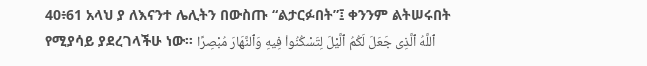40፥61 አላህ ያ ለእናንተ ሌሊትን በውስጡ “ልታርፉበት”፤ ቀንንም ልትሠሩበት የሚያሳይ ያደረገላችሁ ነው፡፡ ٱللَّهُ ٱلَّذِى جَعَلَ لَكُمُ ٱلَّيْلَ لِتَسْكُنُوا۟ فِيهِ وَٱلنَّهَارَ مُبْصِرًا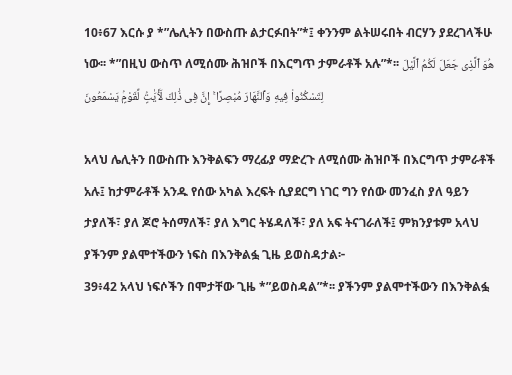10፥67 እርሱ ያ *”ሌሊትን በውስጡ ልታርፉበት”*፤ ቀንንም ልትሠሩበት ብርሃን ያደረገላችሁ ነው፡፡ *”በዚህ ውስጥ ለሚሰሙ ሕዝቦች በእርግጥ ታምራቶች አሉ”*፡፡ هُوَ ٱلَّذِى جَعَلَ لَكُمُ ٱلَّيْلَ لِتَسْكُنُوا۟ فِيهِ وَٱلنَّهَارَ مُبْصِرًا ۚ إِنَّ فِى ذَٰلِكَ لَـَٔايَٰتٍۢ لِّقَوْمٍۢ يَسْمَعُونَ

አላህ ሌሊትን በውስጡ እንቅልፍን ማረፊያ ማድረጉ ለሚሰሙ ሕዝቦች በእርግጥ ታምራቶች አሉ፤ ከታምራቶች አንዱ የሰው አካል እረፍት ሲያደርግ ነገር ግን የሰው መንፈስ ያለ ዓይን ታያለች፣ ያለ ጆሮ ትሰማለች፣ ያለ እግር ትሄዳለች፣ ያለ አፍ ትናገራለች፤ ምክንያቱም አላህ ያችንም ያልሞተችውን ነፍስ በእንቅልፏ ጊዜ ይወስዳታል፦
39፥42 አላህ ነፍሶችን በሞታቸው ጊዜ *”ይወስዳል”*፡፡ ያችንም ያልሞተችውን በእንቅልፏ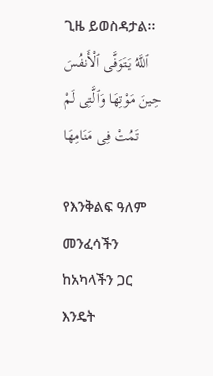ጊዜ ይወስዳታል፡፡ ٱللَّهُ يَتَوَفَّى ٱلْأَنفُسَ حِينَ مَوْتِهَا وَٱلَّتِى لَمْ تَمُتْ فِى مَنَامِهَا

የእንቅልፍ ዓለም መንፈሳችን ከአካላችን ጋር እንዴት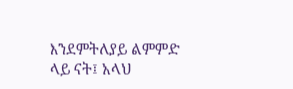እንደምትለያይ ልምምድ ላይ ናት፤ አላህ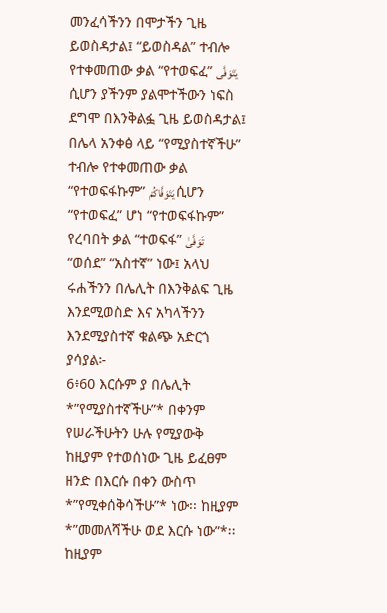መንፈሳችንን በሞታችን ጊዜ ይወስዳታል፤ “ይወስዳል” ተብሎ የተቀመጠው ቃል “የተወፍፈ” يَتَوَفَّى ሲሆን ያችንም ያልሞተችውን ነፍስ ደግሞ በእንቅልፏ ጊዜ ይወስዳታል፤ በሌላ አንቀፅ ላይ “የሚያስተኛችሁ” ተብሎ የተቀመጠው ቃል “የተወፍፋኩም” يَتَوَفَّاكُمْ ሲሆን “የተወፍፈ” ሆነ “የተወፍፋኩም” የረባበት ቃል “ተወፍፋ” تَوَفَّىٰ “ወሰደ” “አስተኛ” ነው፤ አላህ ሩሐችንን በሌሊት በእንቅልፍ ጊዜ እንደሚወስድ እና አካላችንን እንደሚያስተኛ ቁልጭ አድርጎ ያሳያል፦
6፥60 እርሱም ያ በሌሊት *”የሚያስተኛችሁ”* በቀንም የሠራችሁትን ሁሉ የሚያውቅ ከዚያም የተወሰነው ጊዜ ይፈፀም ዘንድ በእርሱ በቀን ውስጥ *”የሚቀሰቅሳችሁ”* ነው፡፡ ከዚያም *”መመለሻችሁ ወደ እርሱ ነው”*፡፡ ከዚያም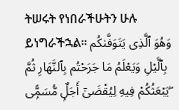ትሠሩት የነበራችሁትን ሁሉ ይነግራችኋል፡፡ وَهُوَ ٱلَّذِى يَتَوَفَّىٰكُم بِٱلَّيْلِ وَيَعْلَمُ مَا جَرَحْتُم بِٱلنَّهَارِ ثُمَّ يَبْعَثُكُمْ فِيهِ لِيُقْضَىٰٓ أَجَلٌۭ مُّسَمًّۭى ۖ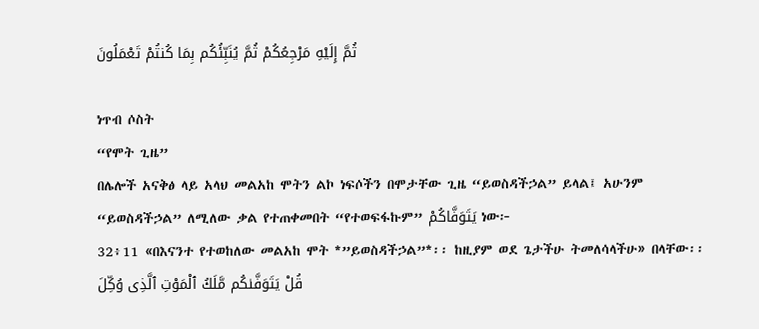ثُمَّ إِلَيْهِ مَرْجِعُكُمْ ثُمَّ يُنَبِّئُكُم بِمَا كُنتُمْ تَعْمَلُونَ

ነጥብ ሶስት
“የሞት ጊዜ”
በሌሎች አናቅፅ ላይ አላህ መልአከ ሞትን ልኮ ነፍሶችን በሞታቸው ጊዜ “ይወስዳችኃል” ይላል፤ አሁንም “ይወስዳችኃል” ለሚለው ቃል የተጠቀመበት “የተወፍፋኩም” يَتَوَفَّاكُمْ ነው፦
32፥11 «በእናንተ የተወከለው መልአከ ሞት *”ይወስዳችኃል”*፡፡ ከዚያም ወደ ጌታችሁ ትመለሳላችሁ» በላቸው፡፡ قُلْ يَتَوَفَّىٰكُم مَّلَكُ ٱلْمَوْتِ ٱلَّذِى وُكِّلَ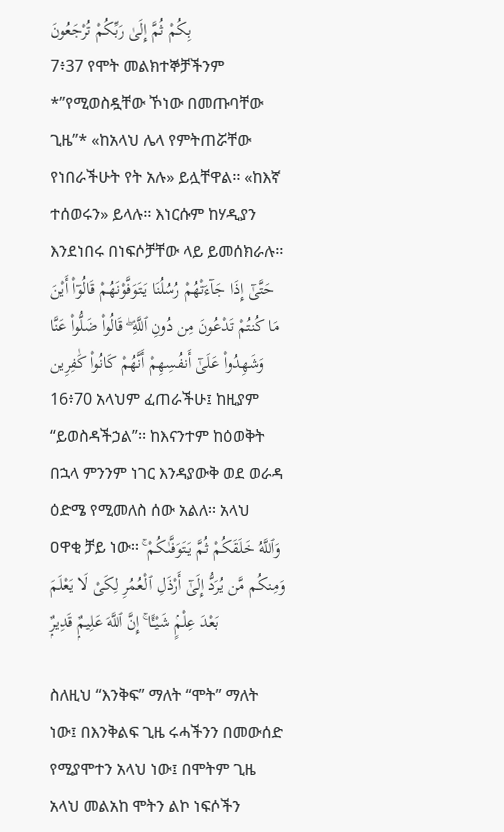بِكُمْ ثُمَّ إِلَىٰ رَبِّكُمْ تُرْجَعُونَ
7፥37 የሞት መልክተኞቻችንም *”የሚወስዷቸው ኾነው በመጡባቸው ጊዜ”* «ከአላህ ሌላ የምትጠሯቸው የነበራችሁት የት አሉ» ይሏቸዋል፡፡ «ከእኛ ተሰወሩን» ይላሉ፡፡ እነርሱም ከሃዲያን እንደነበሩ በነፍሶቻቸው ላይ ይመሰክራሉ፡፡ حَتَّىٰٓ إِذَا جَآءَتْهُمْ رُسُلُنَا يَتَوَفَّوْنَهُمْ قَالُوٓا۟ أَيْنَ مَا كُنتُمْ تَدْعُونَ مِن دُونِ ٱللَّهِ ۖ قَالُوا۟ ضَلُّوا۟ عَنَّا وَشَهِدُوا۟ عَلَىٰٓ أَنفُسِهِمْ أَنَّهُمْ كَانُوا۟ كَٰفِرِين
16፥70 አላህም ፈጠራችሁ፤ ከዚያም “ይወስዳችኃል”፡፡ ከእናንተም ከዕወቅት በኋላ ምንንም ነገር እንዳያውቅ ወደ ወራዳ ዕድሜ የሚመለስ ሰው አልለ፡፡ አላህ ዐዋቂ ቻይ ነው፡፡ وَٱللَّهُ خَلَقَكُمْ ثُمَّ يَتَوَفَّىٰكُمْ ۚ وَمِنكُم مَّن يُرَدُّ إِلَىٰٓ أَرْذَلِ ٱلْعُمُرِ لِكَىْ لَا يَعْلَمَ بَعْدَ عِلْمٍۢ شَيْـًٔا ۚ إِنَّ ٱللَّهَ عَلِيمٌۭ قَدِيرٌۭ

ስለዚህ “እንቅፍ” ማለት “ሞት” ማለት ነው፤ በእንቅልፍ ጊዜ ሩሓችንን በመውሰድ የሚያሞተን አላህ ነው፤ በሞትም ጊዜ አላህ መልአከ ሞትን ልኮ ነፍሶችን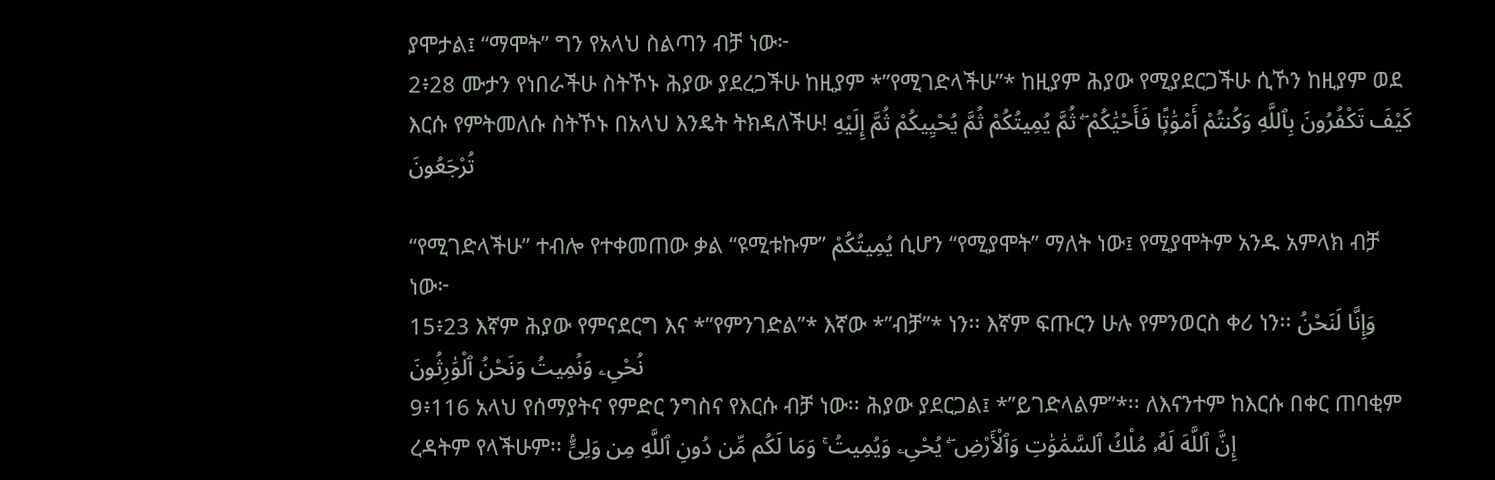ያሞታል፤ “ማሞት” ግን የአላህ ስልጣን ብቻ ነው፦
2፥28 ሙታን የነበራችሁ ስትኾኑ ሕያው ያደረጋችሁ ከዚያም *”የሚገድላችሁ”* ከዚያም ሕያው የሚያደርጋችሁ ሲኾን ከዚያም ወደ እርሱ የምትመለሱ ስትኾኑ በአላህ እንዴት ትክዳለችሁ! كَيْفَ تَكْفُرُونَ بِٱللَّهِ وَكُنتُمْ أَمْوَٰتًۭا فَأَحْيَٰكُمْ ۖ ثُمَّ يُمِيتُكُمْ ثُمَّ يُحْيِيكُمْ ثُمَّ إِلَيْهِ تُرْجَعُونَ

“የሚገድላችሁ” ተብሎ የተቀመጠው ቃል “ዩሚቱኩም” يُمِيتُكُمْ ሲሆን “የሚያሞት” ማለት ነው፤ የሚያሞትም አንዱ አምላክ ብቻ ነው፦
15፥23 እኛም ሕያው የምናደርግ እና *”የምንገድል”* እኛው *”ብቻ”* ነን፡፡ እኛም ፍጡርን ሁሉ የምንወርስ ቀሪ ነን፡፡ وَإِنَّا لَنَحْنُ نُحْىِۦ وَنُمِيتُ وَنَحْنُ ٱلْوَٰرِثُونَ
9፥116 አላህ የሰማያትና የምድር ንግስና የእርሱ ብቻ ነው፡፡ ሕያው ያደርጋል፤ *”ይገድላልም”*፡፡ ለእናንተም ከእርሱ በቀር ጠባቂም ረዳትም የላችሁም፡፡ إِنَّ ٱللَّهَ لَهُۥ مُلْكُ ٱلسَّمَٰوَٰتِ وَٱلْأَرْضِ ۖ يُحْىِۦ وَيُمِيتُ ۚ وَمَا لَكُم مِّن دُونِ ٱللَّهِ مِن وَلِىٍّۢ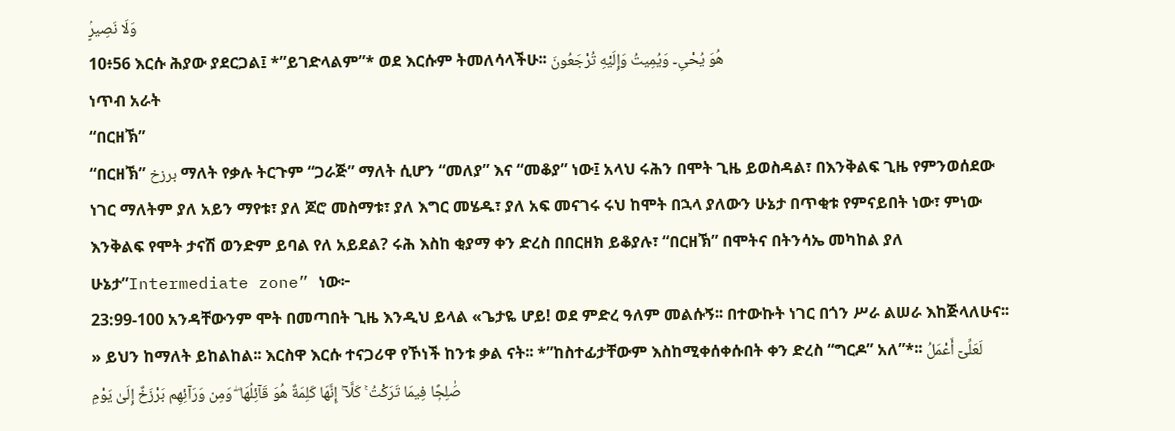وَلَا نَصِيرٍۢ
10፥56 እርሱ ሕያው ያደርጋል፤ *”ይገድላልም”* ወደ እርሱም ትመለሳላችሁ፡፡ هُوَ يُحْىِۦ وَيُمِيتُ وَإِلَيْهِ تُرْجَعُونَ
ነጥብ አራት
“በርዘኽ”
“በርዘኽ” برزخ ማለት የቃሉ ትርጉም “ጋራጅ” ማለት ሲሆን “መለያ” እና “መቆያ” ነው፤ አላህ ሩሕን በሞት ጊዜ ይወስዳል፣ በእንቅልፍ ጊዜ የምንወሰደው ነገር ማለትም ያለ አይን ማየቱ፣ ያለ ጆሮ መስማቱ፣ ያለ እግር መሄዱ፣ ያለ አፍ መናገሩ ሩህ ከሞት በኋላ ያለውን ሁኔታ በጥቂቱ የምናይበት ነው፣ ምነው እንቅልፍ የሞት ታናሽ ወንድም ይባል የለ አይደል? ሩሕ እስከ ቂያማ ቀን ድረስ በበርዘክ ይቆያሉ፣ “በርዘኽ” በሞትና በትንሳኤ መካከል ያለ ሁኔታ”Intermediate zone” ነው፦
23:99-100 አንዳቸውንም ሞት በመጣበት ጊዜ እንዲህ ይላል «ጌታዬ ሆይ! ወደ ምድረ ዓለም መልሱኝ፡፡ በተውኩት ነገር በጎን ሥራ ልሠራ እከጅላለሁና፡፡» ይህን ከማለት ይከልከል፡፡ እርስዋ እርሱ ተናጋሪዋ የኾነች ከንቱ ቃል ናት፡፡ *”ከስተፊታቸውም እስከሚቀሰቀሱበት ቀን ድረስ “ግርዶ” አለ”*፡፡ لَعَلِّىٓ أَعْمَلُ صَٰلِحًۭا فِيمَا تَرَكْتُ ۚ كَلَّآ ۚ إِنَّهَا كَلِمَةٌ هُوَ قَآئِلُهَا ۖ وَمِن وَرَآئِهِم بَرْزَخٌ إِلَىٰ يَوْمِ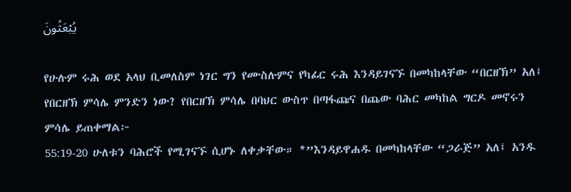يُبْعَثُونَ

የሁሉም ሩሕ ወደ አላህ ቢመለስም ነገር ግን የሙስሉምና የካፊር ሩሕ እንዳይገናኙ በመካከላቸው “በርዘኽ” አለ፤ የበርዘኽ ምሳሌ ምንድን ነው? የበርዘኽ ምሳሌ በባህር ውስጥ በጣፋጩና በጨው ባሕር መካከል ግርዶ መኖሩን ምሳሌ ይጠቀማል፦
55:19-20 ሁለቱን ባሕሮች የሚገናኙ ሲሆኑ ለቀቃቸው። *”እንዳይዋሐዱ በመካከላቸው “ጋራጅ” አለ፤ አንዱ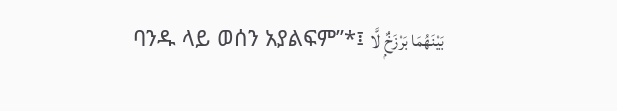ባንዱ ላይ ወሰን አያልፍም”*፤ بَيْنَهُمَا بَرْزَخٌۭ لَّا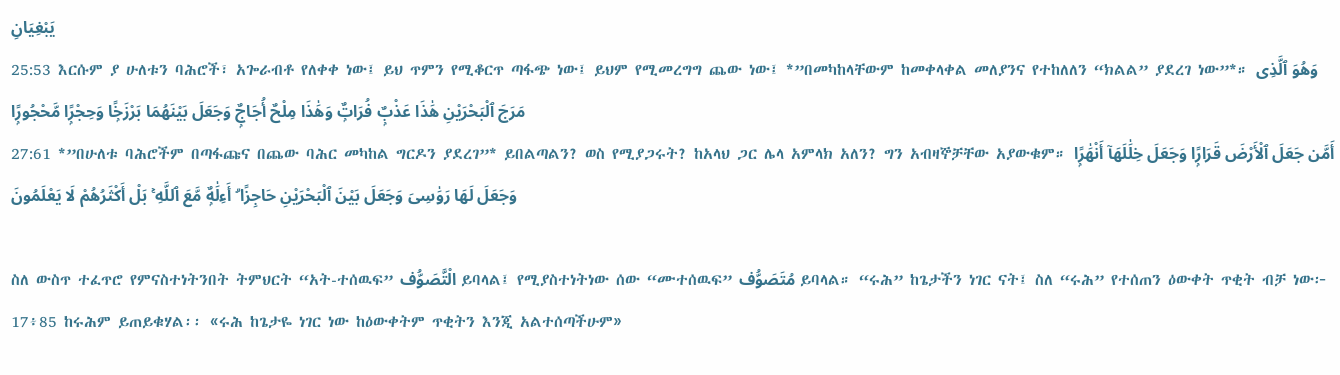يَبْغِيَانِ
25:53 እርሱም ያ ሁለቱን ባሕሮች፣ አጐራብቶ የለቀቀ ነው፤ ይህ ጥምን የሚቆርጥ ጣፋጭ ነው፤ ይህም የሚመረግግ ጨው ነው፤ *”በመካከላቸውም ከመቀላቀል መለያንና የተከለለን “ክልል” ያደረገ ነው”*። وَهُوَ ٱلَّذِى مَرَجَ ٱلْبَحْرَيْنِ هَٰذَا عَذْبٌۭ فُرَاتٌۭ وَهَٰذَا مِلْحٌ أُجَاجٌۭ وَجَعَلَ بَيْنَهُمَا بَرْزَخًۭا وَحِجْرًۭا مَّحْجُورًۭا
27:61 *”በሁለቱ ባሕሮችም በጣፋጩና በጨው ባሕር መካከል ግርዶን ያደረገ”* ይበልጣልን? ወስ የሚያጋሩት? ከአላህ ጋር ሌላ አምላክ አለን? ግን አብዛኞቻቸው አያውቁም። أَمَّن جَعَلَ ٱلْأَرْضَ قَرَارًۭا وَجَعَلَ خِلَٰلَهَآ أَنْهَٰرًۭا وَجَعَلَ لَهَا رَوَٰسِىَ وَجَعَلَ بَيْنَ ٱلْبَحْرَيْنِ حَاجِزًا ۗ أَءِلَٰهٌۭ مَّعَ ٱللَّهِ ۚ بَلْ أَكْثَرُهُمْ لَا يَعْلَمُونَ

ስለ ውስጥ ተፈጥሮ የምናስተነትንበት ትምህርት “አት-ተሰዉፍ” الْتَّصَوُّف ይባላል፤ የሚያስተነትነው ሰው “ሙተሰዉፍ” مُتَصَوُّف ይባላል። “ሩሕ” ከጌታችን ነገር ናት፤ ስለ “ሩሕ” የተሰጠን ዕውቀት ጥቂት ብቻ ነው፦
17፥85 ከሩሕም ይጠይቁሃል፡፡ «ሩሕ ከጌታዬ ነገር ነው ከዕውቀትም ጥቂትን እንጂ አልተሰጣችሁም»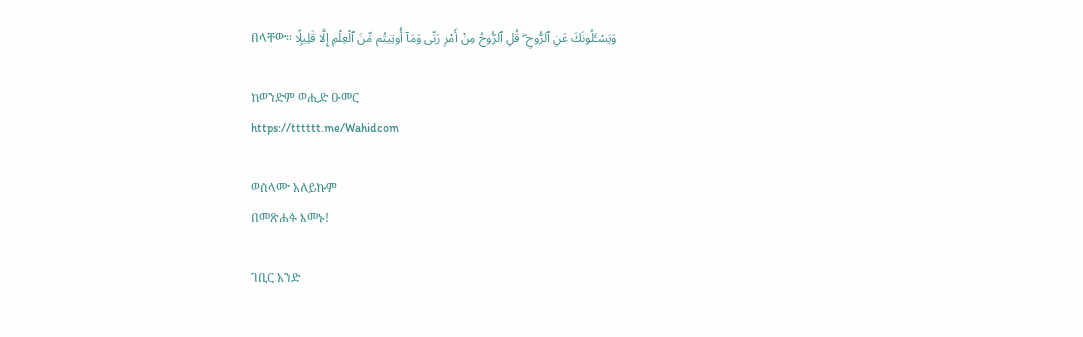በላቸው፡፡ وَيَسْـَٔلُونَكَ عَنِ ٱلرُّوحِ ۖ قُلِ ٱلرُّوحُ مِنْ أَمْرِ رَبِّى وَمَآ أُوتِيتُم مِّنَ ٱلْعِلْمِ إِلَّا قَلِيلًۭا

ከወንድም ወሒድ ዑመር
https://tttttt.me/Wahidcom

ወሰላሙ አለይኩም
በመጽሐፉ እመኑ!

ገቢር አንድ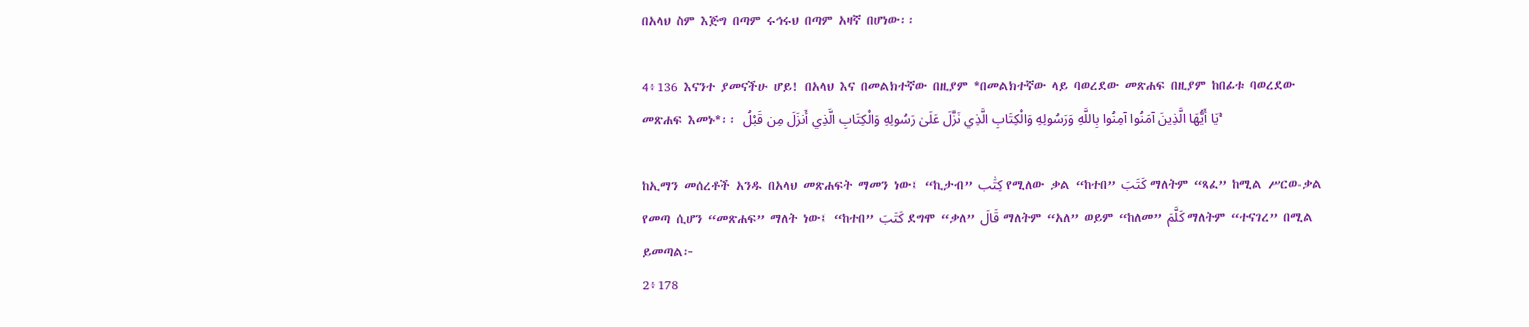በአላህ ስም እጅግ በጣም ሩኅሩህ በጣም አዛኛ በሆነው፡፡

4፥136 እናንተ ያመናችሁ ሆይ! በአላህ እና በመልክተኛው በዚያም *በመልክተኛው ላይ ባወረደው መጽሐፍ በዚያም ከበፊቱ ባወረደው መጽሐፍ እመኑ*፡፡ يَا أَيُّهَا الَّذِينَ آمَنُوا آمِنُوا بِاللَّهِ وَرَسُولِهِ وَالْكِتَابِ الَّذِي نَزَّلَ عَلَىٰ رَسُولِهِ وَالْكِتَابِ الَّذِي أَنزَلَ مِن قَبْلُ ۚ

ከኢማን መሰረቶች አንዱ በአላህ መጽሐፍት ማመን ነው፤ “ኪታብ” كِتَٰب የሚለው ቃል “ከተበ” كَتَبَ ማለትም “ጻፈ” ከሚል ሥርወ-ቃል የመጣ ሲሆን “መጽሐፍ” ማለት ነው፤ “ከተበ” كَتَبَ ደግሞ “ቃለ” قَالَ ማለትም “አለ” ወይም “ከለመ” كَلَّمَ ማለትም “ተናገረ” በሚል ይመጣል፦
2፥178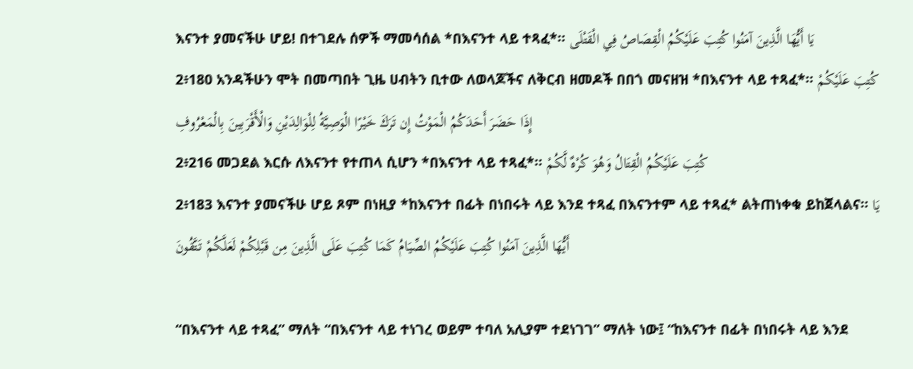እናንተ ያመናችሁ ሆይ! በተገደሉ ሰዎች ማመሳሰል *በእናንተ ላይ ተጻፈ*፡፡ يَا أَيُّهَا الَّذِينَ آمَنُوا كُتِبَ عَلَيْكُمُ الْقِصَاصُ فِي الْقَتْلَى
2፥180 አንዳችሁን ሞት በመጣበት ጊዜ ሀብትን ቢተው ለወላጆችና ለቅርብ ዘመዶች በበጎ መናዘዝ *በእናንተ ላይ ተጻፈ*፡፡ كُتِبَ عَلَيْكُمْ إِذَا حَضَرَ أَحَدَكُمُ الْمَوْتُ إِن تَرَكَ خَيْرًا الْوَصِيَّةُ لِلْوَالِدَيْنِ وَالْأَقْرَبِينَ بِالْمَعْرُوفِ
2፥216 መጋደል እርሱ ለእናንተ የተጠላ ሲሆን *በእናንተ ላይ ተጻፈ*፡፡ كُتِبَ عَلَيْكُمُ الْقِتَالُ وَهُوَ كُرْهٌ لَّكُمْ
2፥183 እናንተ ያመናችሁ ሆይ ጾም በነዚያ *ከእናንተ በፊት በነበሩት ላይ እንደ ተጻፈ በእናንተም ላይ ተጻፈ* ልትጠነቀቁ ይከጀላልና፡፡ يَا أَيُّهَا الَّذِينَ آمَنُوا كُتِبَ عَلَيْكُمُ الصِّيَامُ كَمَا كُتِبَ عَلَى الَّذِينَ مِن قَبْلِكُمْ لَعَلَّكُمْ تَتَّقُونَ

“በእናንተ ላይ ተጻፈ” ማለት “በእናንተ ላይ ተነገረ ወይም ተባለ አሊያም ተደነገገ” ማለት ነው፤ “ከእናንተ በፊት በነበሩት ላይ እንደ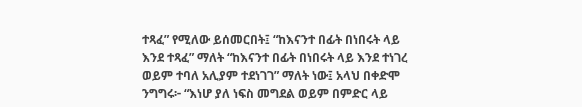ተጻፈ” የሚለው ይሰመርበት፤ “ከእናንተ በፊት በነበሩት ላይ እንደ ተጻፈ” ማለት “ከእናንተ በፊት በነበሩት ላይ እንደ ተነገረ ወይም ተባለ አሊያም ተደነገገ” ማለት ነው፤ አላህ በቀድሞ ንግግሩ፦ “እነሆ ያለ ነፍስ መግደል ወይም በምድር ላይ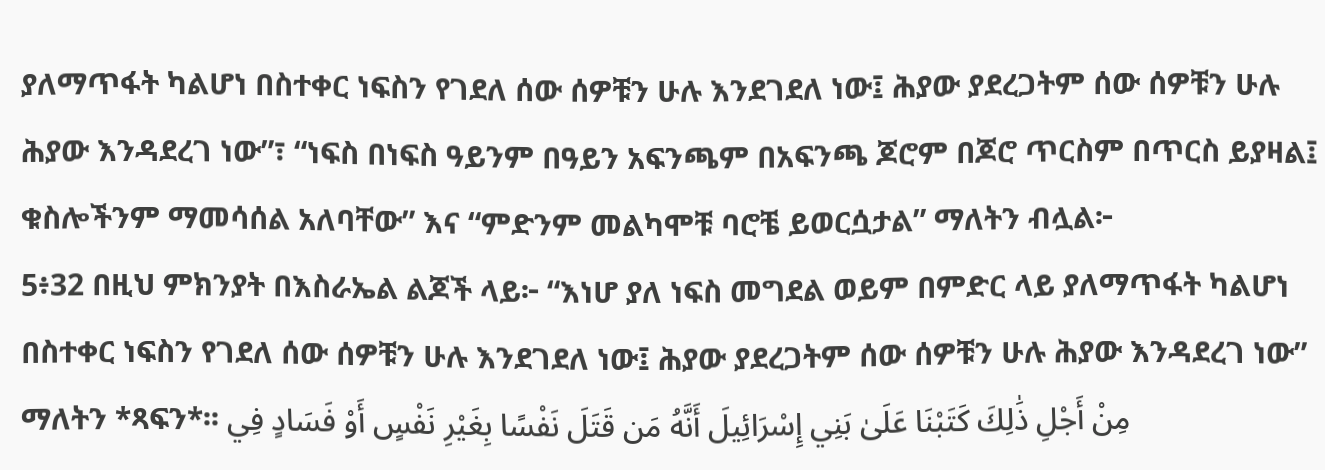ያለማጥፋት ካልሆነ በስተቀር ነፍስን የገደለ ሰው ሰዎቹን ሁሉ እንደገደለ ነው፤ ሕያው ያደረጋትም ሰው ሰዎቹን ሁሉ ሕያው እንዳደረገ ነው”፣ “ነፍስ በነፍስ ዓይንም በዓይን አፍንጫም በአፍንጫ ጆሮም በጆሮ ጥርስም በጥርስ ይያዛል፤ ቁስሎችንም ማመሳሰል አለባቸው” እና “ምድንም መልካሞቹ ባሮቼ ይወርሷታል” ማለትን ብሏል፦
5፥32 በዚህ ምክንያት በእስራኤል ልጆች ላይ፦ “እነሆ ያለ ነፍስ መግደል ወይም በምድር ላይ ያለማጥፋት ካልሆነ በስተቀር ነፍስን የገደለ ሰው ሰዎቹን ሁሉ እንደገደለ ነው፤ ሕያው ያደረጋትም ሰው ሰዎቹን ሁሉ ሕያው እንዳደረገ ነው” ማለትን *ጻፍን*፡፡ مِنْ أَجْلِ ذَٰلِكَ كَتَبْنَا عَلَىٰ بَنِي إِسْرَائِيلَ أَنَّهُ مَن قَتَلَ نَفْسًا بِغَيْرِ نَفْسٍ أَوْ فَسَادٍ فِي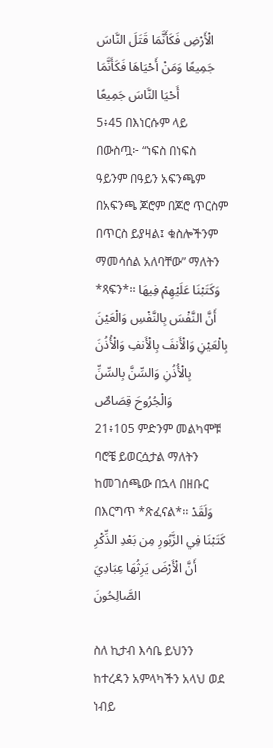الْأَرْضِ فَكَأَنَّمَا قَتَلَ النَّاسَ جَمِيعًا وَمَنْ أَحْيَاهَا فَكَأَنَّمَا أَحْيَا النَّاسَ جَمِيعًا
5፥45 በእነርሱም ላይ በውስጧ፦ “ነፍስ በነፍስ ዓይንም በዓይን አፍንጫም በአፍንጫ ጆሮም በጆሮ ጥርስም በጥርስ ይያዛል፤ ቁስሎችንም ማመሳሰል አለባቸው” ማለትን *ጻፍን*፡፡ وَكَتَبْنَا عَلَيْهِمْ فِيهَا أَنَّ النَّفْسَ بِالنَّفْسِ وَالْعَيْنَ بِالْعَيْنِ وَالْأَنفَ بِالْأَنفِ وَالْأُذُنَ بِالْأُذُنِ وَالسِّنَّ بِالسِّنِّ وَالْجُرُوحَ قِصَاصٌ
21፥105 ምድንም መልካሞቹ ባሮቼ ይወርሷታል ማለትን ከመገሰጫው በኋላ በዘቡር በእርግጥ *ጽፈናል*፡፡ وَلَقَدْ كَتَبْنَا فِي الزَّبُورِ مِن بَعْدِ الذِّكْرِ أَنَّ الْأَرْضَ يَرِثُهَا عِبَادِيَ الصَّالِحُونَ

ስለ ኪታብ እሳቤ ይህንን ከተረዳን አምላካችን አላህ ወደ ነብይ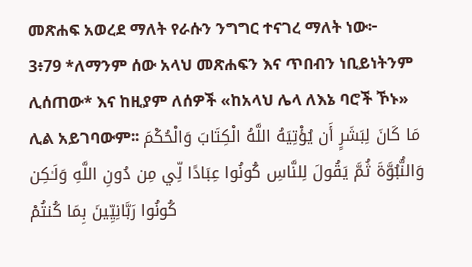መጽሐፍ አወረደ ማለት የራሱን ንግግር ተናገረ ማለት ነው፦
3፥79 *ለማንም ሰው አላህ መጽሐፍን እና ጥበብን ነቢይነትንም ሊሰጠው* እና ከዚያም ለሰዎች «ከአላህ ሌላ ለእኔ ባሮች ኾኑ» ሊል አይገባውም፡፡ مَا كَانَ لِبَشَرٍ أَن يُؤْتِيَهُ اللَّهُ الْكِتَابَ وَالْحُكْمَ وَالنُّبُوَّةَ ثُمَّ يَقُولَ لِلنَّاسِ كُونُوا عِبَادًا لِّي مِن دُونِ اللَّهِ وَلَـٰكِن كُونُوا رَبَّانِيِّينَ بِمَا كُنتُمْ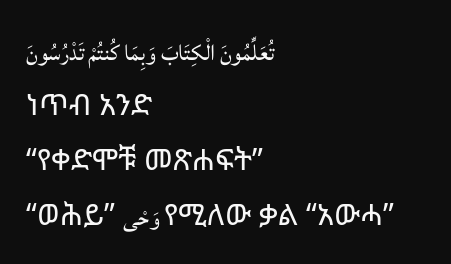تُعَلِّمُونَ الْكِتَابَ وَبِمَا كُنتُمْ تَدْرُسُونَ
ነጥብ አንድ
“የቀድሞቹ መጽሐፍት”
“ወሕይ” وَحْى የሚለው ቃል “አውሓ”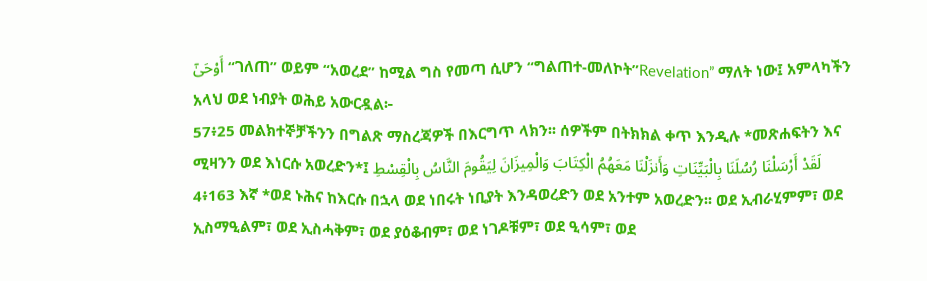أَوْحَىٰٓ “ገለጠ” ወይም “አወረደ” ከሚል ግስ የመጣ ሲሆን “ግልጠተ-መለኮት”Revelation” ማለት ነው፤ አምላካችን አላህ ወደ ነብያት ወሕይ አውርዷል፦
57፥25 መልክተኞቻችንን በግልጽ ማስረጃዎች በእርግጥ ላክን፡፡ ሰዎችም በትክክል ቀጥ እንዲሉ *መጽሐፍትን እና ሚዛንን ወደ እነርሱ አወረድን*፤ لَقَدْ أَرْسَلْنَا رُسُلَنَا بِالْبَيِّنَاتِ وَأَنزَلْنَا مَعَهُمُ الْكِتَابَ وَالْمِيزَانَ لِيَقُومَ النَّاسُ بِالْقِسْطِ
4፥163 እኛ *ወደ ኑሕና ከእርሱ በኋላ ወደ ነበሩት ነቢያት እንዳወረድን ወደ አንተም አወረድን፡፡ ወደ ኢብራሂምም፣ ወደ ኢስማዒልም፣ ወደ ኢስሓቅም፣ ወደ ያዕቆብም፣ ወደ ነገዶቹም፣ ወደ ዒሳም፣ ወደ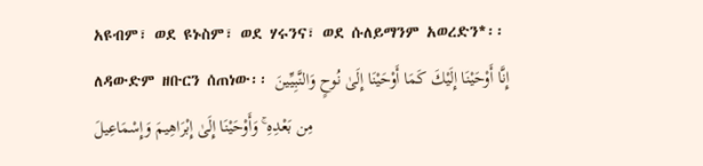አዩብም፣ ወደ ዩኑስም፣ ወደ ሃሩንና፣ ወደ ሱለይማንም አወረድን*፡፡ ለዳውድም ዘቡርን ሰጠነው፡፡ إِنَّا أَوْحَيْنَا إِلَيْكَ كَمَا أَوْحَيْنَا إِلَىٰ نُوحٍ وَالنَّبِيِّينَ مِن بَعْدِهِ ۚ وَأَوْحَيْنَا إِلَىٰ إِبْرَاهِيمَ وَإِسْمَاعِيلَ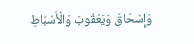وَإِسْحَاقَ وَيَعْقُوبَ وَالْأَسْبَاطِ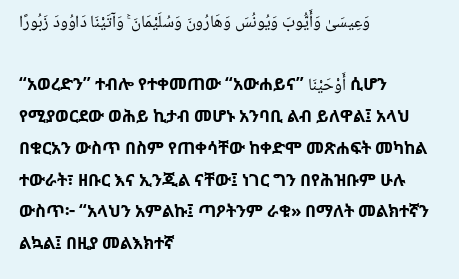وَعِيسَىٰ وَأَيُّوبَ وَيُونُسَ وَهَارُونَ وَسُلَيْمَانَ ۚ وَآتَيْنَا دَاوُودَ زَبُورًا

“አወረድን” ተብሎ የተቀመጠው “አውሐይና” أَوْحَيْنَا ሲሆን የሚያወርደው ወሕይ ኪታብ መሆኑ አንባቢ ልብ ይለዋል፤ አላህ በቁርአን ውስጥ በስም የጠቀሳቸው ከቀድሞ መጽሐፍት መካከል ተውራት፣ ዘቡር እና ኢንጂል ናቸው፤ ነገር ግን በየሕዝቡም ሁሉ ውስጥ፦ “አላህን አምልኩ፤ ጣዖትንም ራቁ» በማለት መልክተኛን ልኳል፤ በዚያ መልእክተኛ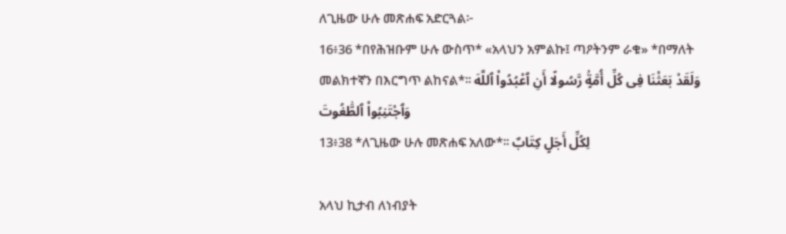ለጊዜው ሁሉ መጽሐፍ አድርጓል፦
16፥36 *በየሕዝቡም ሁሉ ውስጥ* «አላህን አምልኩ፤ ጣዖትንም ራቁ» *በማለት መልክተኛን በእርግጥ ልከናል*፡፡ وَلَقَدْ بَعَثْنَا فِى كُلِّ أُمَّةٍۢ رَّسُولًا أَنِ ٱعْبُدُوا۟ ٱللَّهَ وَٱجْتَنِبُوا۟ ٱلطَّٰغُوتَ
13፥38 *ለጊዜው ሁሉ መጽሐፍ አለው*፡፡ لِكُلِّ أَجَلٍ كِتَابٌ

አላህ ኪታብ ለነብያት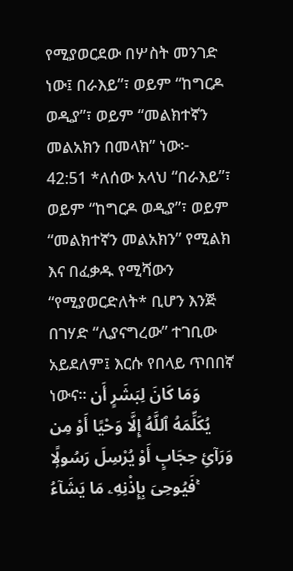የሚያወርደው በሦስት መንገድ ነው፤ በራእይ”፣ ወይም “ከግርዶ ወዲያ”፣ ወይም “መልክተኛን መልአክን በመላክ” ነው፦
42:51 *ለሰው አላህ “በራእይ”፣ ወይም “ከግርዶ ወዲያ”፣ ወይም “መልክተኛን መልአክን” የሚልክ እና በፈቃዱ የሚሻውን “የሚያወርድለት* ቢሆን እንጅ በገሃድ “ሊያናግረው” ተገቢው አይደለም፤ እርሱ የበላይ ጥበበኛ ነውና። وَمَا كَانَ لِبَشَرٍ أَن يُكَلِّمَهُ ٱللَّهُ إِلَّا وَحْيًا أَوْ مِن وَرَآئِ حِجَابٍ أَوْ يُرْسِلَ رَسُولًۭا فَيُوحِىَ بِإِذْنِهِۦ مَا يَشَآءُ ۚ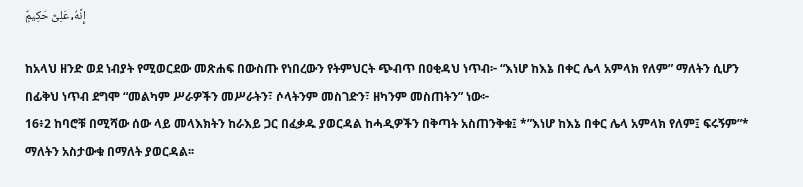إِنَّهُۥ عَلِىٌّ حَكِيمٌۭ

ከአላህ ዘንድ ወደ ነብያት የሚወርደው መጽሐፍ በውስጡ የነበረውን የትምህርት ጭብጥ በዐቂዳህ ነጥብ፦ “እነሆ ከእኔ በቀር ሌላ አምላክ የለም” ማለትን ሲሆን በፊቅህ ነጥብ ደግሞ “መልካም ሥራዎችን መሥራትን፣ ሶላትንም መስገድን፣ ዘካንም መስጠትን” ነው፦
16፥2 ከባሮቹ በሚሻው ሰው ላይ መላእክትን ከራእይ ጋር በፈቃዱ ያወርዳል ከሓዲዎችን በቅጣት አስጠንቅቁ፤ *”እነሆ ከእኔ በቀር ሌላ አምላክ የለም፤ ፍሩኝም”* ማለትን አስታውቁ በማለት ያወርዳል፡፡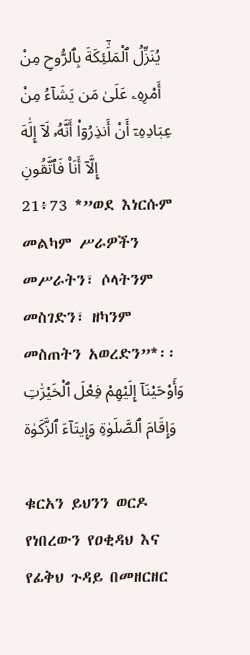يُنَزِّلُ ٱلْمَلَٰٓئِكَةَ بِٱلرُّوحِ مِنْ أَمْرِهِۦ عَلَىٰ مَن يَشَآءُ مِنْ عِبَادِهِۦٓ أَنْ أَنذِرُوٓا۟ أَنَّهُۥ لَآ إِلَٰهَ إِلَّآ أَنَا۠ فَٱتَّقُونِ
21፥73 *”ወደ እነርሱም መልካም ሥራዎችን መሥራትን፣ ሶላትንም መስገድን፣ ዘካንም መስጠትን አወረድን”*፡፡ وَأَوْحَيْنَآ إِلَيْهِمْ فِعْلَ ٱلْخَيْرَٰتِ وَإِقَامَ ٱلصَّلَوٰةِ وَإِيتَآءَ ٱلزَّكَوٰة

ቁርአን ይህንን ወርዶ የነበረውን የዐቂዳህ እና የፊቅህ ጉዳይ በመዘርዘር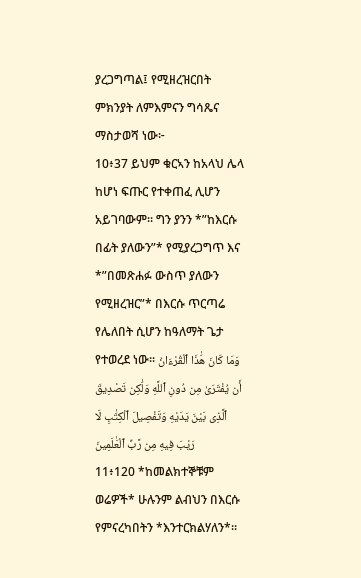ያረጋግጣል፤ የሚዘረዝርበት ምክንያት ለምእምናን ግሳጼና ማስታወሻ ነው፦
10፥37 ይህም ቁርኣን ከአላህ ሌላ ከሆነ ፍጡር የተቀጠፈ ሊሆን አይገባውም፡፡ ግን ያንን *”ከእርሱ በፊት ያለውን”* የሚያረጋግጥ እና *”በመጽሐፉ ውስጥ ያለውን የሚዘረዝር”* በእርሱ ጥርጣሬ የሌለበት ሲሆን ከዓለማት ጌታ የተወረደ ነው፡፡ وَمَا كَانَ هَٰذَا ٱلْقُرْءَانُ أَن يُفْتَرَىٰ مِن دُونِ ٱللَّهِ وَلَٰكِن تَصْدِيقَ ٱلَّذِى بَيْنَ يَدَيْهِ وَتَفْصِيلَ ٱلْكِتَٰبِ لَا رَيْبَ فِيهِ مِن رَّبِّ ٱلْعَٰلَمِينَ
11፥120 *ከመልክተኞቹም ወሬዎች* ሁሉንም ልብህን በእርሱ የምናረካበትን *እንተርክልሃለን*፡፡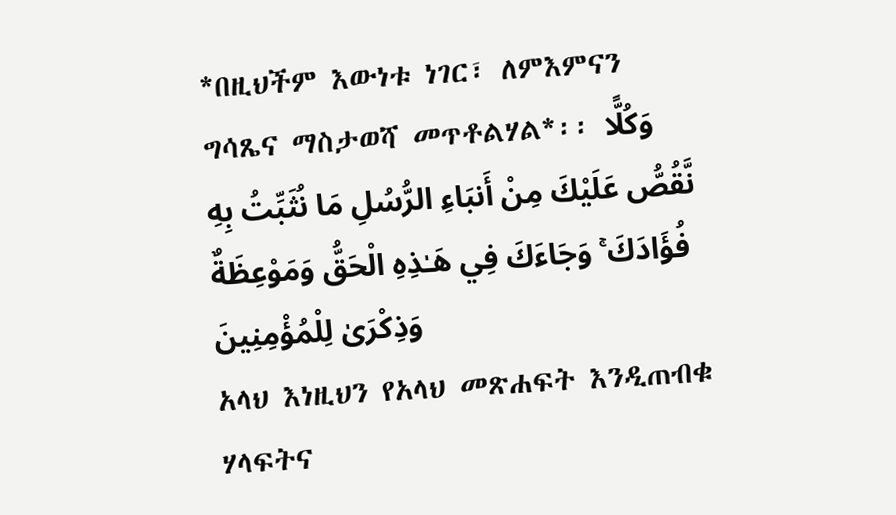*በዚህችም እውነቱ ነገር፣ ለምእምናን ግሳጼና ማስታወሻ መጥቶልሃል*፡፡ وَكُلًّا نَّقُصُّ عَلَيْكَ مِنْ أَنبَاءِ الرُّسُلِ مَا نُثَبِّتُ بِهِ فُؤَادَكَ ۚ وَجَاءَكَ فِي هَـٰذِهِ الْحَقُّ وَمَوْعِظَةٌ وَذِكْرَىٰ لِلْمُؤْمِنِينَ
አላህ እነዚህን የአላህ መጽሐፍት እንዲጠብቁ ሃላፍትና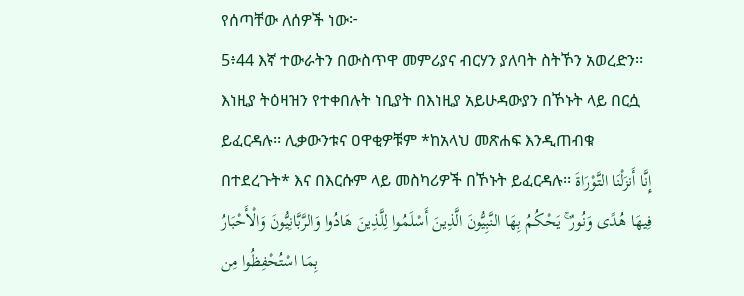የሰጣቸው ለሰዎች ነው፦
5፥44 እኛ ተውራትን በውስጥዋ መምሪያና ብርሃን ያለባት ስትኾን አወረድን፡፡ እነዚያ ትዕዛዝን የተቀበሉት ነቢያት በእነዚያ አይሁዳውያን በኾኑት ላይ በርሷ ይፈርዳሉ፡፡ ሊቃውንቱና ዐዋቂዎቹም *ከአላህ መጽሐፍ እንዲጠብቁ በተደረጉት* እና በእርሱም ላይ መስካሪዎች በኾኑት ይፈርዳሉ፡፡ إِنَّا أَنزَلْنَا التَّوْرَاةَ فِيهَا هُدًى وَنُورٌ ۚ يَحْكُمُ بِهَا النَّبِيُّونَ الَّذِينَ أَسْلَمُوا لِلَّذِينَ هَادُوا وَالرَّبَّانِيُّونَ وَالْأَحْبَارُ بِمَا اسْتُحْفِظُوا مِن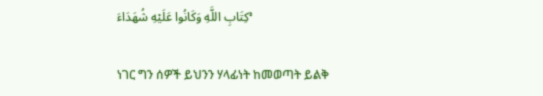كِتَابِ اللَّهِ وَكَانُوا عَلَيْهِ شُهَدَاءَ ۚ

ነገር ግን ሰዎች ይህንን ሃላፊነት ከመወጣት ይልቅ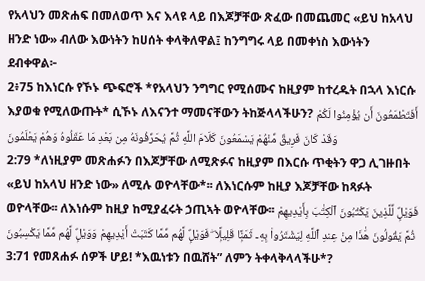የአላህን መጽሐፍ በመለወጥ እና እላዩ ላይ በእጆቻቸው ጽፈው በመጨመር «ይህ ከአላህ ዘንድ ነው» ብለው እውነትን ከሀሰት ቀላቅለዋል፤ ከንግግሩ ላይ በመቀነስ እውነትን ደብቀዋል፦
2፥75 ከእነርሱ የኾኑ ጭፍሮች *የአላህን ንግግር የሚሰሙና ከዚያም ከተረዱት በኋላ እነርሱ እያወቁ የሚለውጡት* ሲኾኑ ለእናንተ ማመናቸውን ትከጅላላችሁን? أَفَتَطْمَعُونَ أَن يُؤْمِنُوا لَكُمْ وَقَدْ كَانَ فَرِيقٌ مِّنْهُمْ يَسْمَعُونَ كَلَامَ اللَّهِ ثُمَّ يُحَرِّفُونَهُ مِن بَعْدِ مَا عَقَلُوهُ وَهُمْ يَعْلَمُونَ
2:79 *ለነዚያም መጽሐፉን በእጆቻቸው ለሚጽፉና ከዚያም በእርሱ ጥቂትን ዋጋ ሊገዙበት «ይህ ከአላህ ዘንድ ነው» ለሚሉ ወዮላቸው*፡፡ ለእነርሱም ከዚያ እጆቻቸው ከጻፉት ወዮላቸው፡፡ ለእነሱም ከዚያ ከሚያፈሩት ኃጢኣት ወዮላቸው፡፡ فَوَيْلٌۭ لِّلَّذِينَ يَكْتُبُونَ ٱلْكِتَٰبَ بِأَيْدِيهِمْ ثُمَّ يَقُولُونَ هَٰذَا مِنْ عِندِ ٱللَّهِ لِيَشْتَرُوا۟ بِهِۦ ثَمَنًۭا قَلِيلًۭا ۖ فَوَيْلٌۭ لَّهُم مِّمَّا كَتَبَتْ أَيْدِيهِمْ وَوَيْلٌۭ لَّهُم مِّمَّا يَكْسِبُونَ
3:71 የመጸሐፉ ሰዎች ሆይ! *እዉነቱን በዉሸት” ለምን ትቀላቅላላችሁ*?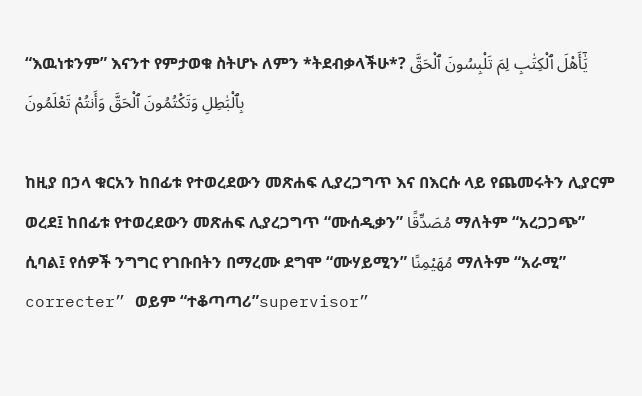“እዉነቱንም” እናንተ የምታወቁ ስትሆኑ ለምን *ትደብቃላችሁ*? يَٰٓأَهْلَ ٱلْكِتَٰبِ لِمَ تَلْبِسُونَ ٱلْحَقَّ بِٱلْبَٰطِلِ وَتَكْتُمُونَ ٱلْحَقَّ وَأَنتُمْ تَعْلَمُونَ

ከዚያ በኃላ ቁርአን ከበፊቱ የተወረደውን መጽሐፍ ሊያረጋግጥ እና በእርሱ ላይ የጨመሩትን ሊያርም ወረደ፤ ከበፊቱ የተወረደውን መጽሐፍ ሊያረጋግጥ “ሙሰዲቃን” مُصَدِّقًا ማለትም “አረጋጋጭ” ሲባል፤ የሰዎች ንግግር የገቡበትን በማረሙ ደግሞ “ሙሃይሚን” مُهَيْمِنًا ማለትም “አራሚ” correcter” ወይም “ተቆጣጣሪ”supervisor”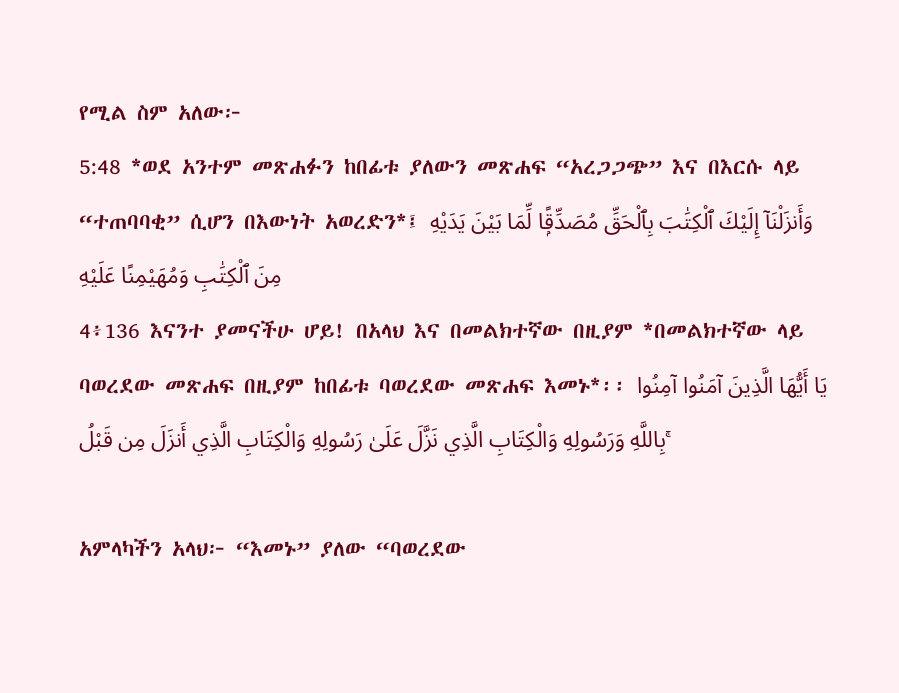የሚል ስም አለው፦
5:48 *ወደ አንተም መጽሐፉን ከበፊቱ ያለውን መጽሐፍ “አረጋጋጭ” እና በእርሱ ላይ “ተጠባባቂ” ሲሆን በእውነት አወረድን*፤ وَأَنزَلْنَآ إِلَيْكَ ٱلْكِتَٰبَ بِٱلْحَقِّ مُصَدِّقًۭا لِّمَا بَيْنَ يَدَيْهِ مِنَ ٱلْكِتَٰبِ وَمُهَيْمِنًا عَلَيْهِ
4፥136 እናንተ ያመናችሁ ሆይ! በአላህ እና በመልክተኛው በዚያም *በመልክተኛው ላይ ባወረደው መጽሐፍ በዚያም ከበፊቱ ባወረደው መጽሐፍ እመኑ*፡፡ يَا أَيُّهَا الَّذِينَ آمَنُوا آمِنُوا بِاللَّهِ وَرَسُولِهِ وَالْكِتَابِ الَّذِي نَزَّلَ عَلَىٰ رَسُولِهِ وَالْكِتَابِ الَّذِي أَنزَلَ مِن قَبْلُ ۚ

አምላካችን አላህ፦ “እመኑ” ያለው “ባወረደው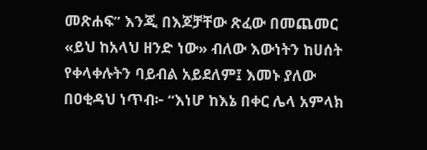መጽሐፍ” እንጂ በእጆቻቸው ጽፈው በመጨመር «ይህ ከአላህ ዘንድ ነው» ብለው እውነትን ከሀሰት የቀላቀሉትን ባይብል አይደለም፤ እመኑ ያለው በዐቂዳህ ነጥብ፦ “እነሆ ከእኔ በቀር ሌላ አምላክ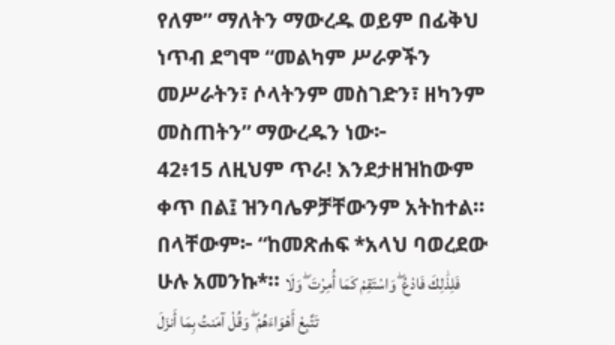የለም” ማለትን ማውረዱ ወይም በፊቅህ ነጥብ ደግሞ “መልካም ሥራዎችን መሥራትን፣ ሶላትንም መስገድን፣ ዘካንም መስጠትን” ማውረዱን ነው፦
42፥15 ለዚህም ጥራ! እንደታዘዝከውም ቀጥ በል፤ ዝንባሌዎቻቸውንም አትከተል። በላቸውም፦ “ከመጽሐፍ *አላህ ባወረደው ሁሉ አመንኩ*፡፡ فَلِذَٰلِكَ فَادْعُ ۖ وَاسْتَقِمْ كَمَا أُمِرْتَ ۖ وَلَا تَتَّبِعْ أَهْوَاءَهُمْ ۖ وَقُلْ آمَنتُ بِمَا أَنزَلَ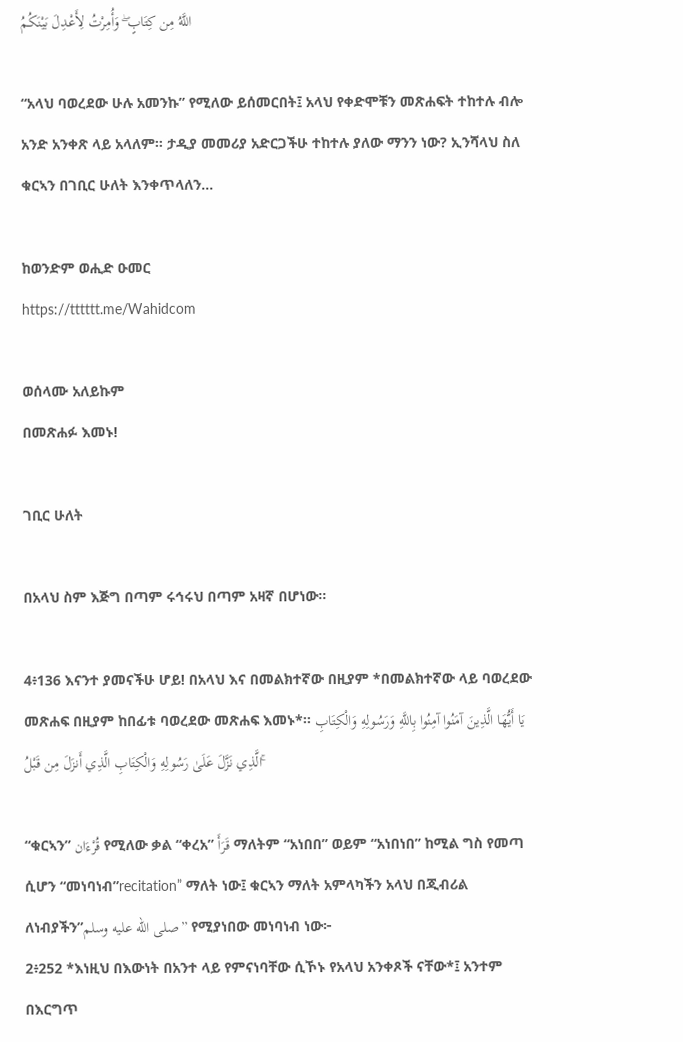اللَّهُ مِن كِتَابٍ ۖ وَأُمِرْتُ لِأَعْدِلَ بَيْنَكُمُ

“አላህ ባወረደው ሁሉ አመንኩ” የሚለው ይሰመርበት፤ አላህ የቀድሞቹን መጽሐፍት ተከተሉ ብሎ አንድ አንቀጽ ላይ አላለም። ታዲያ መመሪያ አድርጋችሁ ተከተሉ ያለው ማንን ነው? ኢንሻላህ ስለ ቁርኣን በገቢር ሁለት እንቀጥላለን…

ከወንድም ወሒድ ዑመር
https://tttttt.me/Wahidcom

ወሰላሙ አለይኩም
በመጽሐፉ እመኑ!

ገቢር ሁለት

በአላህ ስም እጅግ በጣም ሩኅሩህ በጣም አዛኛ በሆነው፡፡

4፥136 እናንተ ያመናችሁ ሆይ! በአላህ እና በመልክተኛው በዚያም *በመልክተኛው ላይ ባወረደው መጽሐፍ በዚያም ከበፊቱ ባወረደው መጽሐፍ እመኑ*፡፡ يَا أَيُّهَا الَّذِينَ آمَنُوا آمِنُوا بِاللَّهِ وَرَسُولِهِ وَالْكِتَابِ الَّذِي نَزَّلَ عَلَىٰ رَسُولِهِ وَالْكِتَابِ الَّذِي أَنزَلَ مِن قَبْلُ ۚ

“ቁርኣን” قُرْءَان የሚለው ቃል “ቀረአ” قَرَأَ ማለትም “አነበበ” ወይም “አነበነበ” ከሚል ግስ የመጣ ሲሆን “መነባነብ”recitation” ማለት ነው፤ ቁርኣን ማለት አምላካችን አላህ በጂብሪል ለነብያችን”صلى الله عليه وسلم” የሚያነበው መነባነብ ነው፦
2፥252 *እነዚህ በእውነት በአንተ ላይ የምናነባቸው ሲኾኑ የአላህ አንቀጾች ናቸው*፤ አንተም በእርግጥ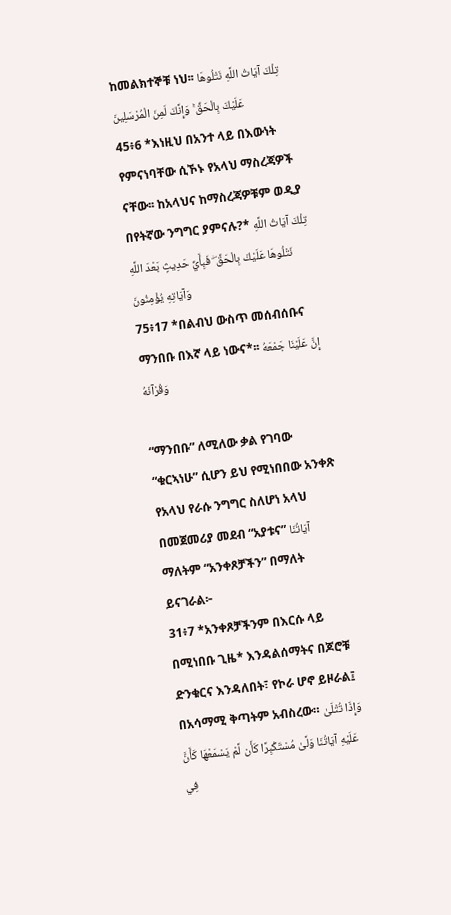ከመልክተኞቹ ነህ፡፡ تِلْكَ آيَاتُ اللَّهِ نَتْلُوهَا عَلَيْكَ بِالْحَقِّ ۚ وَإِنَّكَ لَمِنَ الْمُرْسَلِينَ
45፥6 *እነዚህ በአንተ ላይ በእውነት የምናነባቸው ሲኾኑ የአላህ ማስረጃዎች ናቸው፡፡ ከአላህና ከማስረጃዎቹም ወዲያ በየትኛው ንግግር ያምናሉ?* تِلْكَ آيَاتُ اللَّهِ نَتْلُوهَا عَلَيْكَ بِالْحَقِّ ۖ فَبِأَيِّ حَدِيثٍ بَعْدَ اللَّهِ وَآيَاتِهِ يُؤْمِنُونَ
75፥17 *በልብህ ውስጥ መሰብሰቡና ማንበቡ በእኛ ላይ ነውና*፡፡ إِنَّ عَلَيْنَا جَمْعَهُ وَقُرْآنَهُ

“ማንበቡ” ለሚለው ቃል የገባው “ቁርኣነሁ” ሲሆን ይህ የሚነበበው አንቀጽ የአላህ የራሱ ንግግር ስለሆነ አላህ በመጀመሪያ መደብ “አያቱና” آيَاتُنَا ማለትም “አንቀጾቻችን” በማለት ይናገራል፦
31፥7 *አንቀጾቻችንም በእርሱ ላይ በሚነበቡ ጊዜ* እንዳልሰማትና በጆሮቹ ድንቁርና እንዳለበት፣ የኮራ ሆኖ ይዞራል፤ በአሳማሚ ቅጣትም አብስረው። وَإِذَا تُتْلَىٰ عَلَيْهِ آيَاتُنَا وَلَّىٰ مُسْتَكْبِرًا كَأَن لَّمْ يَسْمَعْهَا كَأَنَّ فِي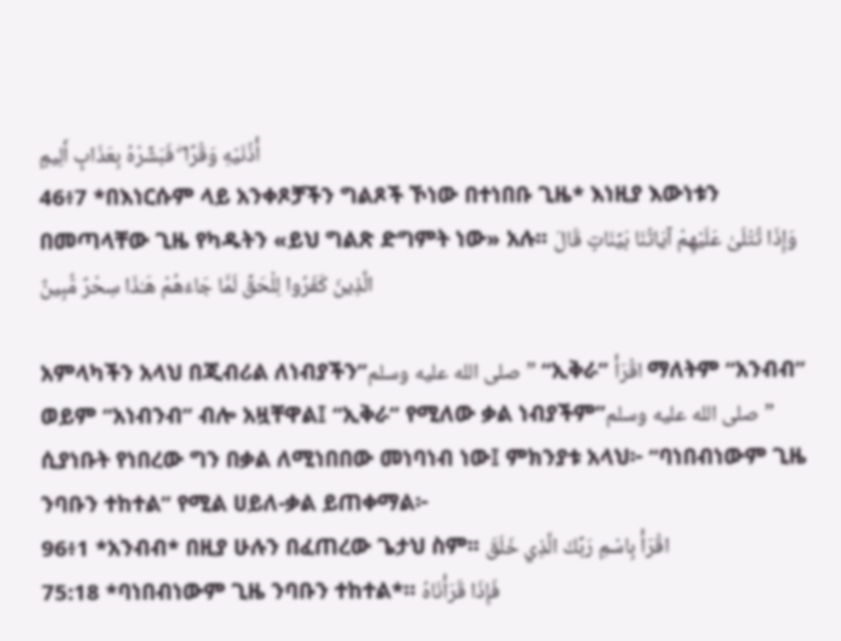أُذُنَيْهِ وَقْرًا ۖ فَبَشِّرْهُ بِعَذَابٍ أَلِيمٍ
46፥7 *በእነርሱም ላይ አንቀጾቻችን ግልጾች ኾነው በተነበቡ ጊዜ* እነዚያ እውነቱን በመጣላቸው ጊዜ የካዱትን «ይህ ግልጽ ድግምት ነው» አሉ፡፡ وَإِذَا تُتْلَىٰ عَلَيْهِمْ آيَاتُنَا بَيِّنَاتٍ قَالَ الَّذِينَ كَفَرُوا لِلْحَقِّ لَمَّا جَاءَهُمْ هَـٰذَا سِحْرٌ مُّبِينٌ

አምላካችን አላህ በጂብሪል ለነብያችን”صلى الله عليه وسلم” “ኢቅራ” اقْرَأْ ማለትም “አንብብ” ወይም “አነብንብ” ብሎ አዟቸዋል፤ “ኢቅራ” የሚለው ቃል ነብያችም”صلى الله عليه وسلم” ሲያነቡት የነበረው ግን በቃል ለሚነበበው መነባነብ ነው፤ ምክንያቱ አላህ፦ “ባነበብነውም ጊዜ ንባቡን ተከተል” የሚል ሀይለ-ቃል ይጠቀማል፦
96፥1 *አንብብ* በዚያ ሁሉን በፈጠረው ጌታህ ስም፡፡ اقْرَأْ بِاسْمِ رَبِّكَ الَّذِي خَلَقَ
75:18 *ባነበብነውም ጊዜ ንባቡን ተከተል*። فَإِذَا قَرَأْنَاهُ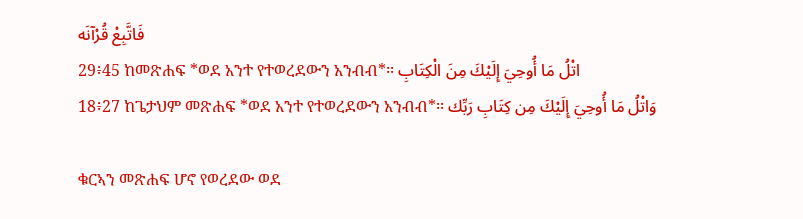فَاتَّبِعْ قُرْآنَه
29፥45 ከመጽሐፍ *ወደ አንተ የተወረደውን አንብብ*፡፡ اتْلُ مَا أُوحِيَ إِلَيْكَ مِنَ الْكِتَابِ
18፥27 ከጌታህም መጽሐፍ *ወደ አንተ የተወረደውን አንብብ*፡፡ وَاتْلُ مَا أُوحِيَ إِلَيْكَ مِن كِتَابِ رَبِّك

ቁርኣን መጽሐፍ ሆኖ የወረደው ወደ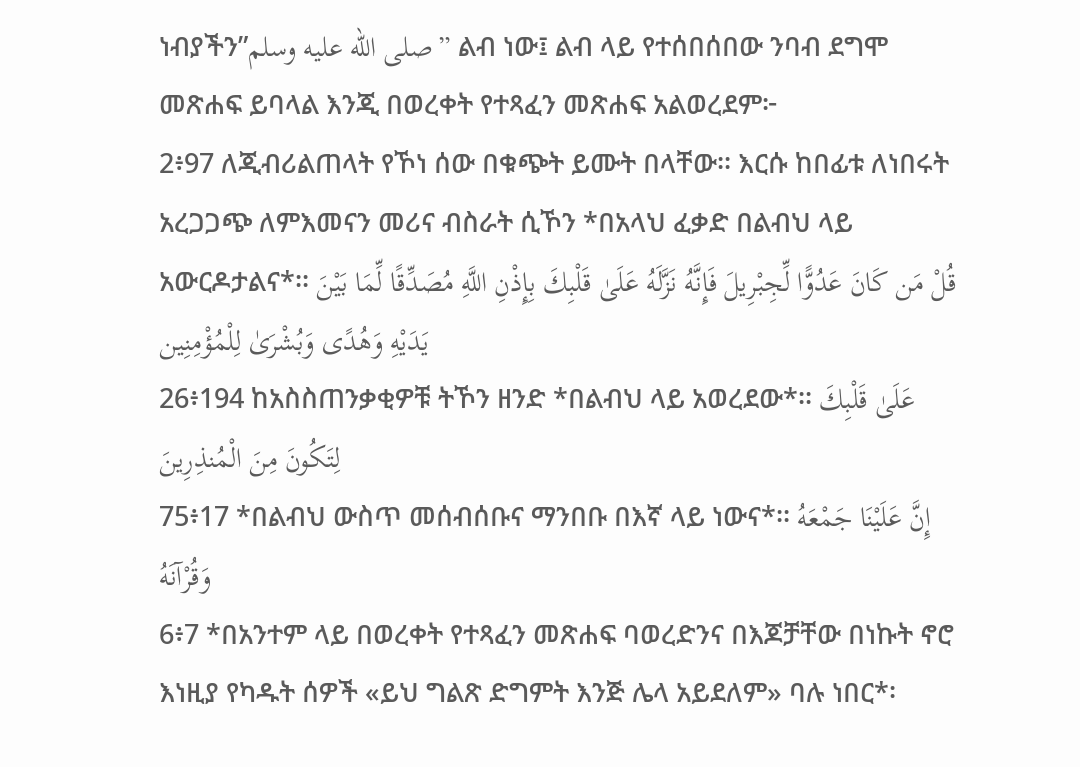ነብያችን”صلى الله عليه وسلم” ልብ ነው፤ ልብ ላይ የተሰበሰበው ንባብ ደግሞ መጽሐፍ ይባላል እንጂ በወረቀት የተጻፈን መጽሐፍ አልወረደም፦
2፥97 ለጂብሪልጠላት የኾነ ሰው በቁጭት ይሙት በላቸው፡፡ እርሱ ከበፊቱ ለነበሩት አረጋጋጭ ለምእመናን መሪና ብስራት ሲኾን *በአላህ ፈቃድ በልብህ ላይ አውርዶታልና*፡፡ قُلْ مَن كَانَ عَدُوًّا لِّجِبْرِيلَ فَإِنَّهُ نَزَّلَهُ عَلَىٰ قَلْبِكَ بِإِذْنِ اللَّهِ مُصَدِّقًا لِّمَا بَيْنَ يَدَيْهِ وَهُدًى وَبُشْرَىٰ لِلْمُؤْمِنِين
26፥194 ከአስስጠንቃቂዎቹ ትኾን ዘንድ *በልብህ ላይ አወረደው*፡፡ عَلَىٰ قَلْبِكَ لِتَكُونَ مِنَ الْمُنذِرِينَ
75፥17 *በልብህ ውስጥ መሰብሰቡና ማንበቡ በእኛ ላይ ነውና*፡፡ إِنَّ عَلَيْنَا جَمْعَهُ وَقُرْآنَهُ
6፥7 *በአንተም ላይ በወረቀት የተጻፈን መጽሐፍ ባወረድንና በእጆቻቸው በነኩት ኖሮ እነዚያ የካዱት ሰዎች «ይህ ግልጽ ድግምት እንጅ ሌላ አይደለም» ባሉ ነበር*፡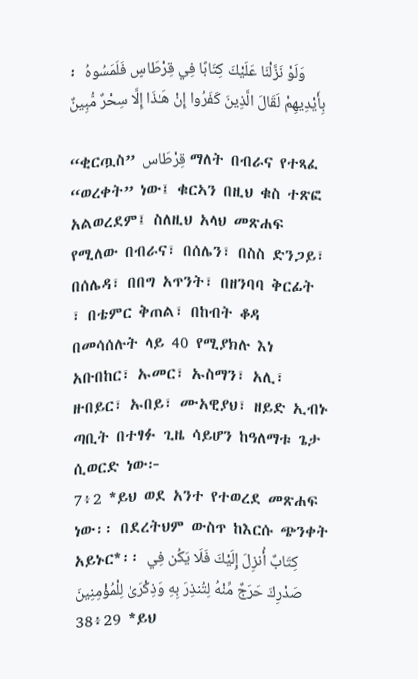፡ وَلَوْ نَزَّلْنَا عَلَيْكَ كِتَابًا فِي قِرْطَاسٍ فَلَمَسُوهُ بِأَيْدِيهِمْ لَقَالَ الَّذِينَ كَفَرُوا إِنْ هَـٰذَا إِلَّا سِحْرٌ مُّبِينٌ

“ቂርጧስ” قِرْطَاس ማለት በብራና የተጻፈ “ወረቀት” ነው፤ ቁርኣን በዚህ ቁስ ተጽፎ አልወረደም፤ ስለዚህ አላህ መጽሐፍ የሚለው በብራና፣ በሰሌን፣ በስስ ድንጋይ፣ በሰሌዳ፣ በበግ አጥንት፣ በዘንባባ ቅርፊት ፣ በቴምር ቅጠል፣ በከብት ቆዳ በመሳሰሉት ላይ 40 የሚያክሉ እነ አቡበከር፣ ኡመር፣ ኡስማን፣ አሊ፣ ዙበይር፣ ኡበይ፣ ሙአዊያህ፣ ዘይድ ኢብኑ ጣቢት በተፃፉ ጊዜ ሳይሆን ከዓለማቱ ጌታ ሲወርድ ነው፦
7፥2 *ይህ ወደ አንተ የተወረደ መጽሐፍ ነው፡፡ በደረትህም ውስጥ ከእርሱ ጭንቀት አይኑር*፡፡ كِتَابٌ أُنزِلَ إِلَيْكَ فَلَا يَكُن فِي صَدْرِكَ حَرَجٌ مِّنْهُ لِتُنذِرَ بِهِ وَذِكْرَىٰ لِلْمُؤْمِنِينَ
38፥29 *ይህ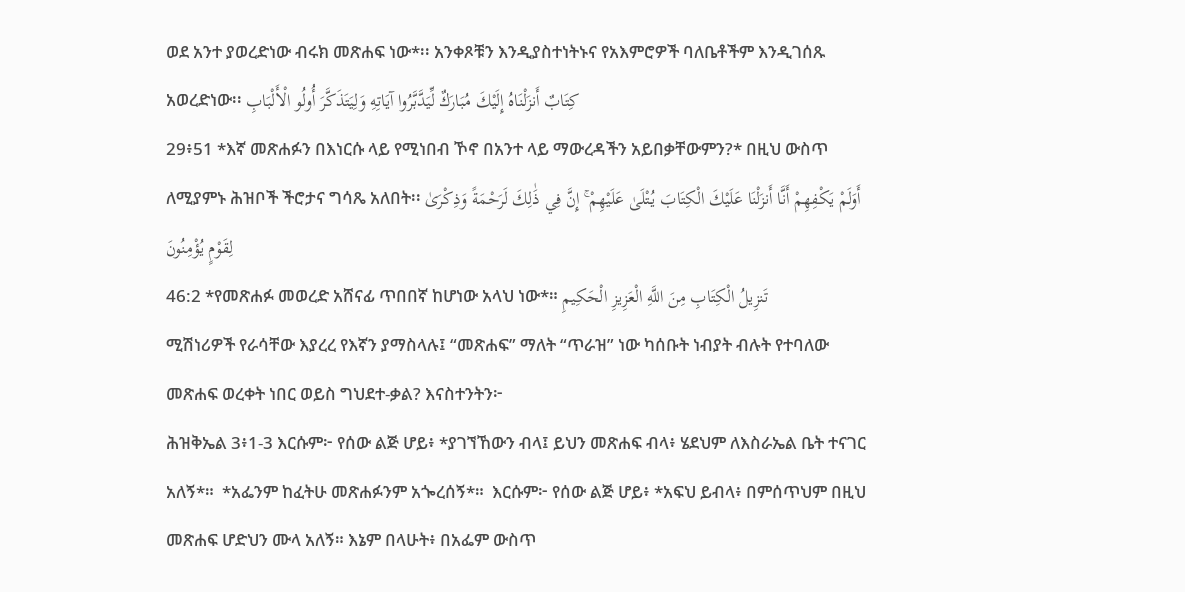ወደ አንተ ያወረድነው ብሩክ መጽሐፍ ነው*፡፡ አንቀጾቹን እንዲያስተነትኑና የአእምሮዎች ባለቤቶችም እንዲገሰጹ አወረድነው፡፡ كِتَابٌ أَنزَلْنَاهُ إِلَيْكَ مُبَارَكٌ لِّيَدَّبَّرُوا آيَاتِهِ وَلِيَتَذَكَّرَ أُولُو الْأَلْبَابِ
29፥51 *እኛ መጽሐፉን በእነርሱ ላይ የሚነበብ ኾኖ በአንተ ላይ ማውረዳችን አይበቃቸውምን?* በዚህ ውስጥ ለሚያምኑ ሕዝቦች ችሮታና ግሳጼ አለበት፡፡ أَوَلَمْ يَكْفِهِمْ أَنَّا أَنزَلْنَا عَلَيْكَ الْكِتَابَ يُتْلَىٰ عَلَيْهِمْ ۚ إِنَّ فِي ذَٰلِكَ لَرَحْمَةً وَذِكْرَىٰ لِقَوْمٍ يُؤْمِنُونَ
46:2 *የመጽሐፉ መወረድ አሸናፊ ጥበበኛ ከሆነው አላህ ነው*። تَنزِيلُ الْكِتَابِ مِنَ اللَّهِ الْعَزِيزِ الْحَكِيمِ
ሚሽነሪዎች የራሳቸው እያረረ የእኛን ያማስላሉ፤ “መጽሐፍ” ማለት “ጥራዝ” ነው ካሰቡት ነብያት ብሉት የተባለው መጽሐፍ ወረቀት ነበር ወይስ ግህደተ-ቃል? እናስተንትን፦
ሕዝቅኤል 3፥1-3 እርሱም፦ የሰው ልጅ ሆይ፥ *ያገኘኸውን ብላ፤ ይህን መጽሐፍ ብላ፥ ሄደህም ለእስራኤል ቤት ተናገር አለኝ*።  *አፌንም ከፈትሁ መጽሐፉንም አጐረሰኝ*።  እርሱም፦ የሰው ልጅ ሆይ፥ *አፍህ ይብላ፥ በምሰጥህም በዚህ መጽሐፍ ሆድህን ሙላ አለኝ። እኔም በላሁት፥ በአፌም ውስጥ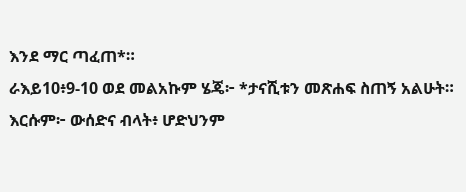እንደ ማር ጣፈጠ*።
ራእይ10፥9-10 ወደ መልአኩም ሄጄ፦ *ታናሺቱን መጽሐፍ ስጠኝ አልሁት። እርሱም፦ ውሰድና ብላት፥ ሆድህንም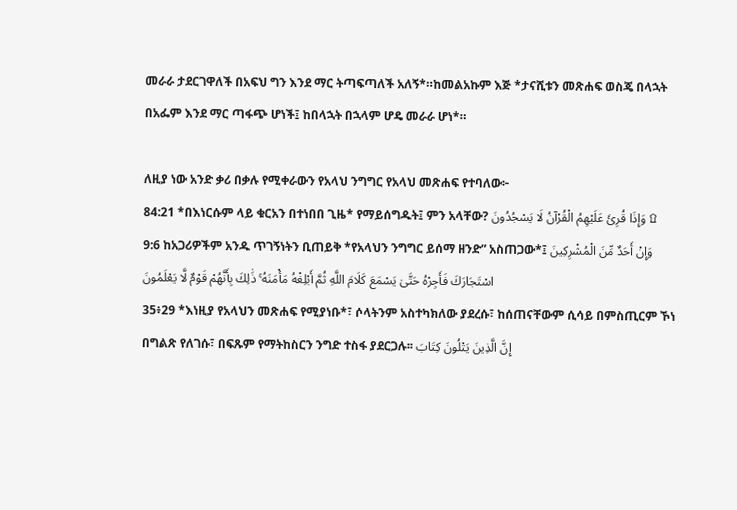መራራ ታደርገዋለች በአፍህ ግን እንደ ማር ትጣፍጣለች አለኝ*።ከመልአኩም እጅ *ታናሺቱን መጽሐፍ ወስጄ በላኋት በአፌም እንደ ማር ጣፋጭ ሆነች፤ ከበላኋት በኋላም ሆዴ መራራ ሆነ*።

ለዚያ ነው አንድ ቃሪ በቃሉ የሚቀራውን የአላህ ንግግር የአላህ መጽሐፍ የተባለው፦
84:21 *በእነርሱም ላይ ቁርአን በተነበበ ጊዜ* የማይሰግዱት፤ ምን አላቸው? وَإِذَا قُرِئَ عَلَيْهِمُ الْقُرْآنُ لَا يَسْجُدُونَ ۩
9:6 ከአጋሪዎችም አንዱ ጥገኝነትን ቢጠይቅ *የአላህን ንግግር ይሰማ ዘንድ” አስጠጋው*፤ وَإِنْ أَحَدٌ مِّنَ الْمُشْرِكِينَ اسْتَجَارَكَ فَأَجِرْهُ حَتَّىٰ يَسْمَعَ كَلَامَ اللَّهِ ثُمَّ أَبْلِغْهُ مَأْمَنَهُ ۚ ذَٰلِكَ بِأَنَّهُمْ قَوْمٌ لَّا يَعْلَمُونَ
35፥29 *እነዚያ የአላህን መጽሐፍ የሚያነቡ*፣ ሶላትንም አስተካክለው ያደረሱ፣ ከሰጠናቸውም ሲሳይ በምስጢርም ኾነ በግልጽ የለገሱ፣ በፍጹም የማትከስርን ንግድ ተስፋ ያደርጋሉ፡፡ إِنَّ الَّذِينَ يَتْلُونَ كِتَابَ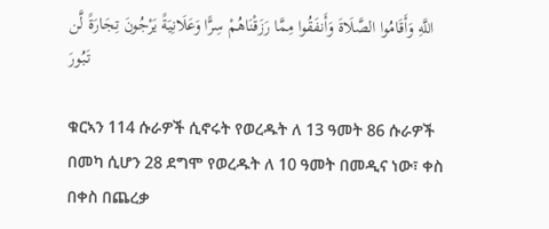اللَّهِ وَأَقَامُوا الصَّلَاةَ وَأَنفَقُوا مِمَّا رَزَقْنَاهُمْ سِرًّا وَعَلَانِيَةً يَرْجُونَ تِجَارَةً لَّن تَبُورَ

ቁርኣን 114 ሱራዎች ሲኖሩት የወረዱት ለ 13 ዓመት 86 ሱራዎች በመካ ሲሆን 28 ደግሞ የወረዱት ለ 10 ዓመት በመዲና ነው፣ ቀስ በቀስ በጨረቃ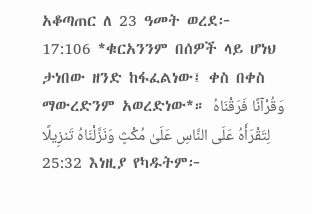አቆጣጠር ለ 23 ዓመት ወረደ፦
17:106 *ቁርአንንም በሰዎች ላይ ሆነህ ታነበው ዘንድ ከፋፈልነው፤ ቀስ በቀስ ማውረድንም አወረድነው*። وَقُرْآنًا فَرَقْنَاهُ لِتَقْرَأَهُ عَلَى النَّاسِ عَلَىٰ مُكْثٍ وَنَزَّلْنَاهُ تَنزِيلًا
25:32 እነዚያ የካዱትም፦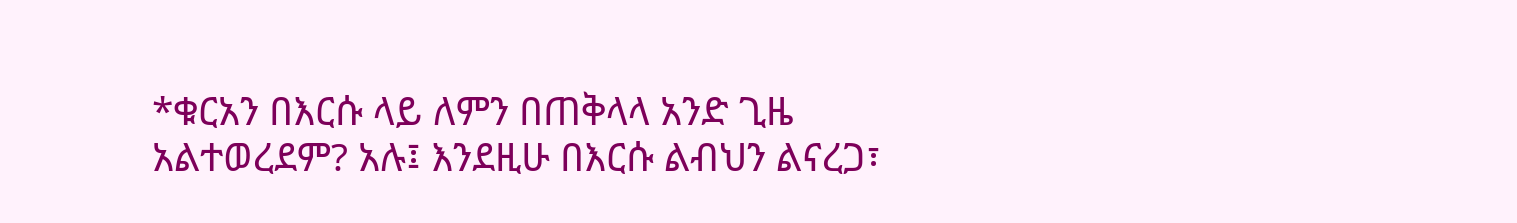*ቁርአን በእርሱ ላይ ለምን በጠቅላላ አንድ ጊዜ አልተወረደም? አሉ፤ እንደዚሁ በእርሱ ልብህን ልናረጋ፣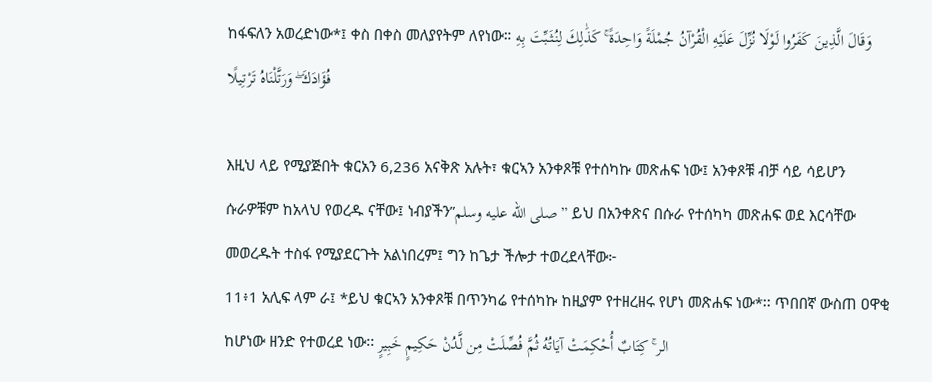ከፋፍለን አወረድነው*፤ ቀስ በቀስ መለያየትም ለየነው። وَقَالَ الَّذِينَ كَفَرُوا لَوْلَا نُزِّلَ عَلَيْهِ الْقُرْآنُ جُمْلَةً وَاحِدَةً ۚ كَذَٰلِكَ لِنُثَبِّتَ بِهِ فُؤَادَكَ ۖ وَرَتَّلْنَاهُ تَرْتِيلًا

እዚህ ላይ የሚያጅበት ቁርአን 6,236 አናቅጽ አሉት፣ ቁርኣን አንቀጾቹ የተሰካኩ መጽሐፍ ነው፤ አንቀጾቹ ብቻ ሳይ ሳይሆን ሱራዎቹም ከአላህ የወረዱ ናቸው፤ ነብያችን”صلى الله عليه وسلم” ይህ በአንቀጽና በሱራ የተሰካካ መጽሐፍ ወደ እርሳቸው መወረዱት ተስፋ የሚያደርጉት አልነበረም፤ ግን ከጌታ ችሎታ ተወረደላቸው፦
11፥1 አሊፍ ላም ራ፤ *ይህ ቁርኣን አንቀጾቹ በጥንካሬ የተሰካኩ ከዚያም የተዘረዘሩ የሆነ መጽሐፍ ነው*፡፡ ጥበበኛ ውስጠ ዐዋቂ ከሆነው ዘንድ የተወረደ ነው፡፡ الر ۚ كِتَابٌ أُحْكِمَتْ آيَاتُهُ ثُمَّ فُصِّلَتْ مِن لَّدُنْ حَكِيمٍ خَبِيرٍ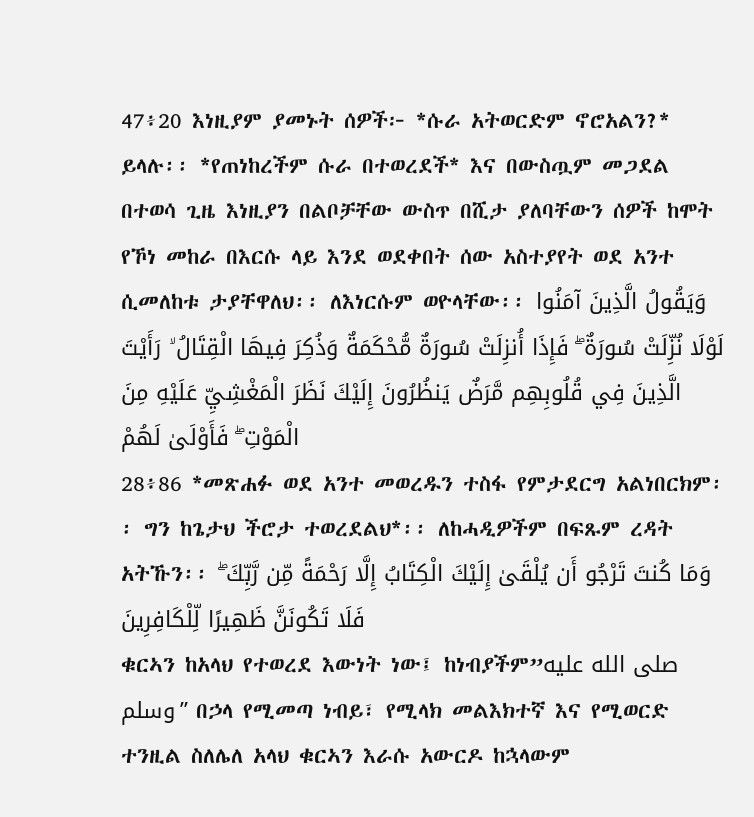47፥20 እነዚያም ያመኑት ሰዎች፦ *ሱራ አትወርድም ኖሮአልን?* ይላሉ፡፡ *የጠነከረችም ሱራ በተወረደች* እና በውስጧም መጋደል በተወሳ ጊዜ እነዚያን በልቦቻቸው ውስጥ በሺታ ያለባቸውን ሰዎች ከሞት የኾነ መከራ በእርሱ ላይ እንደ ወደቀበት ሰው አስተያየት ወደ አንተ ሲመለከቱ ታያቸዋለህ፡፡ ለእነርሱም ወዮላቸው፡፡ وَيَقُولُ الَّذِينَ آمَنُوا لَوْلَا نُزِّلَتْ سُورَةٌ ۖ فَإِذَا أُنزِلَتْ سُورَةٌ مُّحْكَمَةٌ وَذُكِرَ فِيهَا الْقِتَالُ ۙ رَأَيْتَ الَّذِينَ فِي قُلُوبِهِم مَّرَضٌ يَنظُرُونَ إِلَيْكَ نَظَرَ الْمَغْشِيِّ عَلَيْهِ مِنَ الْمَوْتِ ۖ فَأَوْلَىٰ لَهُمْ
28፥86 *መጽሐፉ ወደ አንተ መወረዱን ተስፋ የምታደርግ አልነበርክም፡፡ ግን ከጌታህ ችሮታ ተወረደልህ*፡፡ ለከሓዲዎችም በፍጹም ረዳት አትኹን፡፡ وَمَا كُنتَ تَرْجُو أَن يُلْقَىٰ إِلَيْكَ الْكِتَابُ إِلَّا رَحْمَةً مِّن رَّبِّكَ ۖ فَلَا تَكُونَنَّ ظَهِيرًا لِّلْكَافِرِينَ
ቁርኣን ከአላህ የተወረደ እውነት ነው፤ ከነብያችም”صلى الله عليه وسلم” በኃላ የሚመጣ ነብይ፣ የሚላክ መልእክተኛ እና የሚወርድ ተንዚል ስለሌለ አላህ ቁርኣን እራሱ አውርዶ ከኋላውም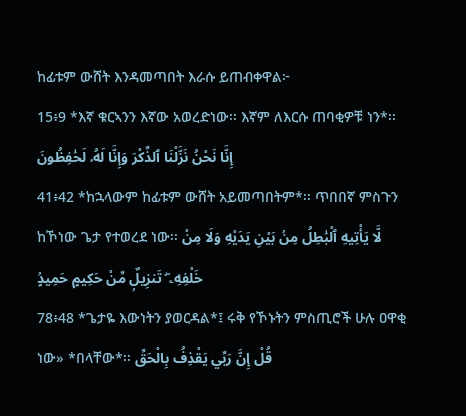ከፊቱም ውሸት እንዳመጣበት እራሱ ይጠብቀዋል፦
15፥9 *እኛ ቁርኣንን እኛው አወረድነው፡፡ እኛም ለእርሱ ጠባቂዎቹ ነን*፡፡ إِنَّا نَحْنُ نَزَّلْنَا ٱلذِّكْرَ وَإِنَّا لَهُۥ لَحَٰفِظُونَ
41፥42 *ከኋላውም ከፊቱም ውሸት አይመጣበትም*፡፡ ጥበበኛ ምስጉን ከኾነው ጌታ የተወረደ ነው፡፡ لَّا يَأْتِيهِ ٱلْبَٰطِلُ مِنۢ بَيْنِ يَدَيْهِ وَلَا مِنْ خَلْفِهِۦ ۖ تَنزِيلٌۭ مِّنْ حَكِيمٍ حَمِيدٍۢ
78፥48 *ጌታዬ እውነትን ያወርዳል*፤ ሩቅ የኾኑትን ምስጢሮች ሁሉ ዐዋቂ ነው» *በላቸው*፡፡ قُلْ إِنَّ رَبِّي يَقْذِفُ بِالْحَقِّ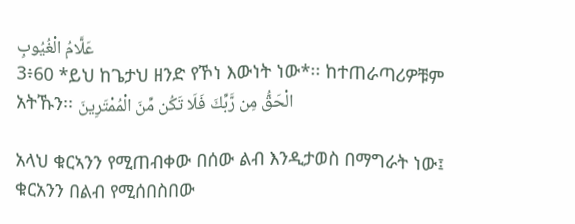عَلَّامُ الْغُيُوبِ
3፥60 *ይህ ከጌታህ ዘንድ የኾነ እውነት ነው*፡፡ ከተጠራጣሪዎቹም አትኹን፡፡ الْحَقُّ مِن رَّبِّكَ فَلَا تَكُن مِّنَ الْمُمْتَرِينَ

አላህ ቁርኣንን የሚጠብቀው በሰው ልብ እንዲታወስ በማግራት ነው፤ ቁርአንን በልብ የሚሰበስበው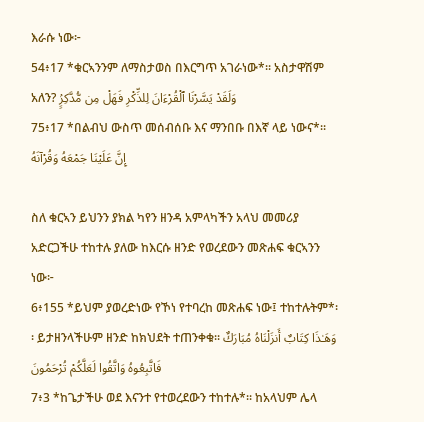እራሱ ነው፦
54፥17 *ቁርኣንንም ለማስታወስ በእርግጥ አገራነው*፡፡ አስታዋሽም አለን? وَلَقَدْ يَسَّرْنَا ٱلْقُرْءَانَ لِلذِّكْرِ فَهَلْ مِن مُّدَّكِرٍۢ
75፥17 *በልብህ ውስጥ መሰብሰቡ እና ማንበቡ በእኛ ላይ ነውና*፡፡ إِنَّ عَلَيْنَا جَمْعَهُ وَقُرْآنَهُ

ስለ ቁርኣን ይህንን ያክል ካየን ዘንዳ አምላካችን አላህ መመሪያ አድርጋችሁ ተከተሉ ያለው ከእርሱ ዘንድ የወረደውን መጽሐፍ ቁርኣንን ነው፦
6፥155 *ይህም ያወረድነው የኾነ የተባረከ መጽሐፍ ነው፤ ተከተሉትም*፡፡ ይታዘንላችሁም ዘንድ ከክህደት ተጠንቀቁ፡፡ وَهَـٰذَا كِتَابٌ أَنزَلْنَاهُ مُبَارَكٌ فَاتَّبِعُوهُ وَاتَّقُوا لَعَلَّكُمْ تُرْحَمُونَ
7፥3 *ከጌታችሁ ወደ እናንተ የተወረደውን ተከተሉ*፡፡ ከአላህም ሌላ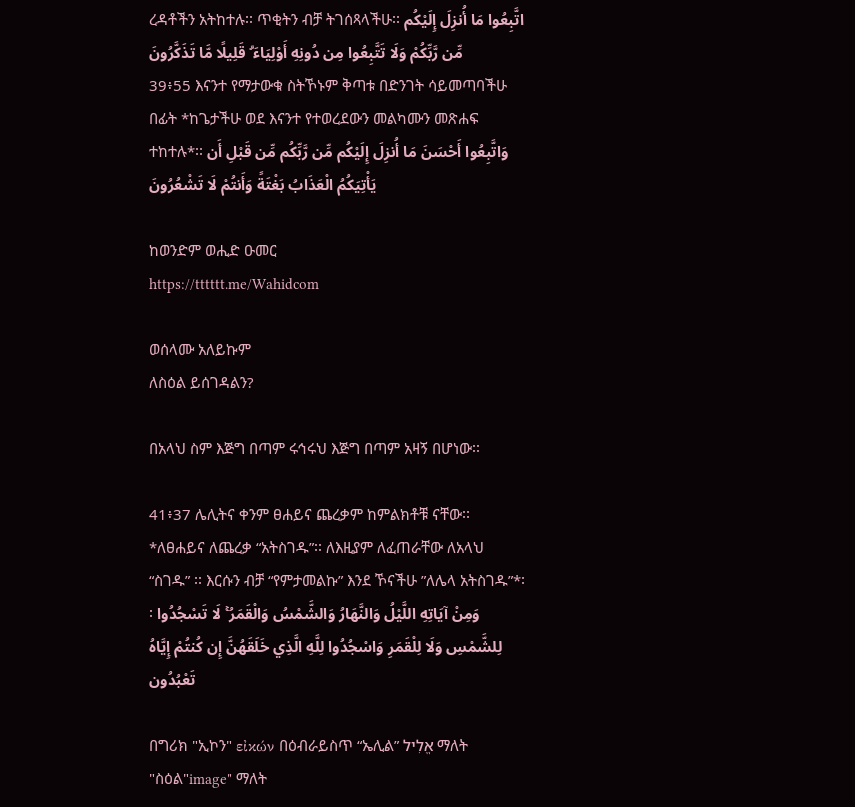ረዳቶችን አትከተሉ፡፡ ጥቂትን ብቻ ትገሰጻላችሁ፡፡ اتَّبِعُوا مَا أُنزِلَ إِلَيْكُم مِّن رَّبِّكُمْ وَلَا تَتَّبِعُوا مِن دُونِهِ أَوْلِيَاءَ ۗ قَلِيلًا مَّا تَذَكَّرُونَ
39፥55 እናንተ የማታውቁ ስትኾኑም ቅጣቱ በድንገት ሳይመጣባችሁ በፊት *ከጌታችሁ ወደ እናንተ የተወረደውን መልካሙን መጽሐፍ ተከተሉ*፡፡ وَاتَّبِعُوا أَحْسَنَ مَا أُنزِلَ إِلَيْكُم مِّن رَّبِّكُم مِّن قَبْلِ أَن يَأْتِيَكُمُ الْعَذَابُ بَغْتَةً وَأَنتُمْ لَا تَشْعُرُونَ

ከወንድም ወሒድ ዑመር
https://tttttt.me/Wahidcom

ወሰላሙ አለይኩም
ለስዕል ይሰገዳልን?

በአላህ ስም እጅግ በጣም ሩኅሩህ እጅግ በጣም አዛኝ በሆነው፡፡

41፥37 ሌሊትና ቀንም ፀሐይና ጨረቃም ከምልክቶቹ ናቸው፡፡ *ለፀሐይና ለጨረቃ “አትስገዱ”፡፡ ለእዚያም ለፈጠራቸው ለአላህ “ስገዱ” ፡፡ እርሱን ብቻ “የምታመልኩ” እንደ ኾናችሁ ”ለሌላ አትስገዱ”*፡፡ وَمِنْ آيَاتِهِ اللَّيْلُ وَالنَّهَارُ وَالشَّمْسُ وَالْقَمَرُ ۚ لَا تَسْجُدُوا لِلشَّمْسِ وَلَا لِلْقَمَرِ وَاسْجُدُوا لِلَّهِ الَّذِي خَلَقَهُنَّ إِن كُنتُمْ إِيَّاهُ تَعْبُدُون

በግሪክ "ኢኮን" εἰκών በዕብራይስጥ “ኤሊል” אֱלִיל ማለት "ስዕል"image" ማለት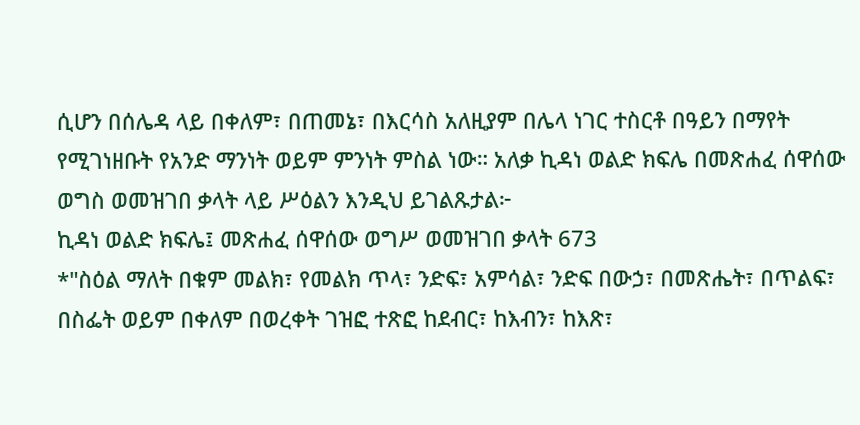ሲሆን በሰሌዳ ላይ በቀለም፣ በጠመኔ፣ በእርሳስ አለዚያም በሌላ ነገር ተስርቶ በዓይን በማየት የሚገነዘቡት የአንድ ማንነት ወይም ምንነት ምስል ነው። አለቃ ኪዳነ ወልድ ክፍሌ በመጽሐፈ ሰዋሰው ወግስ ወመዝገበ ቃላት ላይ ሥዕልን እንዲህ ይገልጹታል፦
ኪዳነ ወልድ ክፍሌ፤ መጽሐፈ ሰዋሰው ወግሥ ወመዝገበ ቃላት 673
*"ስዕል ማለት በቁም መልክ፣ የመልክ ጥላ፣ ንድፍ፣ አምሳል፣ ንድፍ በውኃ፣ በመጽሔት፣ በጥልፍ፣ በስፌት ወይም በቀለም በወረቀት ገዝፎ ተጽፎ ከደብር፣ ከእብን፣ ከእጽ፣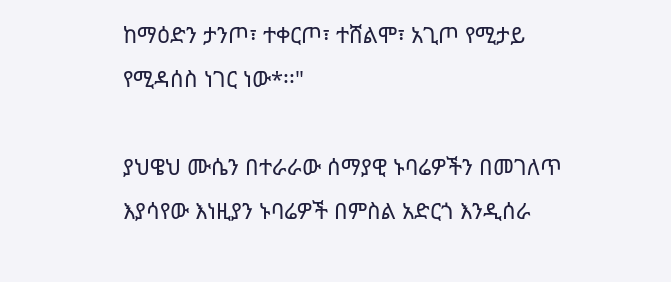ከማዕድን ታንጦ፣ ተቀርጦ፣ ተሸልሞ፣ አጊጦ የሚታይ የሚዳሰስ ነገር ነው*፡፡"

ያህዌህ ሙሴን በተራራው ሰማያዊ ኑባሬዎችን በመገለጥ እያሳየው እነዚያን ኑባሬዎች በምስል አድርጎ እንዲሰራ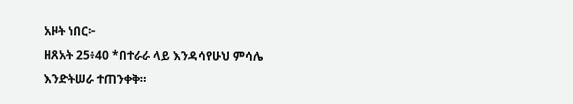አዞት ነበር፦
ዘጸአት 25፥40 *በተራራ ላይ እንዳሳየሁህ ምሳሌ እንድትሠራ ተጠንቀቅ።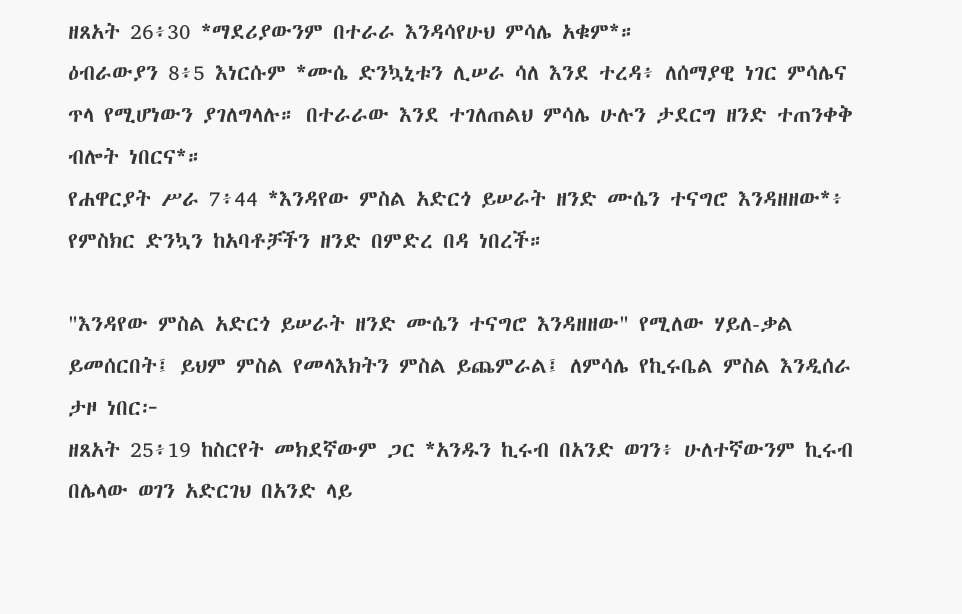ዘጸአት 26፥30 *ማደሪያውንም በተራራ እንዳሳየሁህ ምሳሌ አቁም*።
ዕብራውያን 8፥5 እነርሱም *ሙሴ ድንኳኒቱን ሊሠራ ሳለ እንደ ተረዳ፥ ለሰማያዊ ነገር ምሳሌና ጥላ የሚሆነውን ያገለግላሉ። በተራራው እንደ ተገለጠልህ ምሳሌ ሁሉን ታደርግ ዘንድ ተጠንቀቅ ብሎት ነበርና*።
የሐዋርያት ሥራ 7፥44 *እንዳየው ምስል አድርጎ ይሠራት ዘንድ ሙሴን ተናግሮ እንዳዘዘው*፥ የምስክር ድንኳን ከአባቶቻችን ዘንድ በምድረ በዳ ነበረች።

"እንዳየው ምስል አድርጎ ይሠራት ዘንድ ሙሴን ተናግሮ እንዳዘዘው" የሚለው ሃይለ-ቃል ይመሰርበት፤ ይህም ምስል የመላእክትን ምስል ይጨምራል፤ ለምሳሌ የኪሩቤል ምስል እንዲሰራ ታዞ ነበር፦
ዘጸአት 25፥19 ከስርየት መክደኛውም ጋር *አንዱን ኪሩብ በአንድ ወገን፥ ሁለተኛውንም ኪሩብ በሌላው ወገን አድርገህ በአንድ ላይ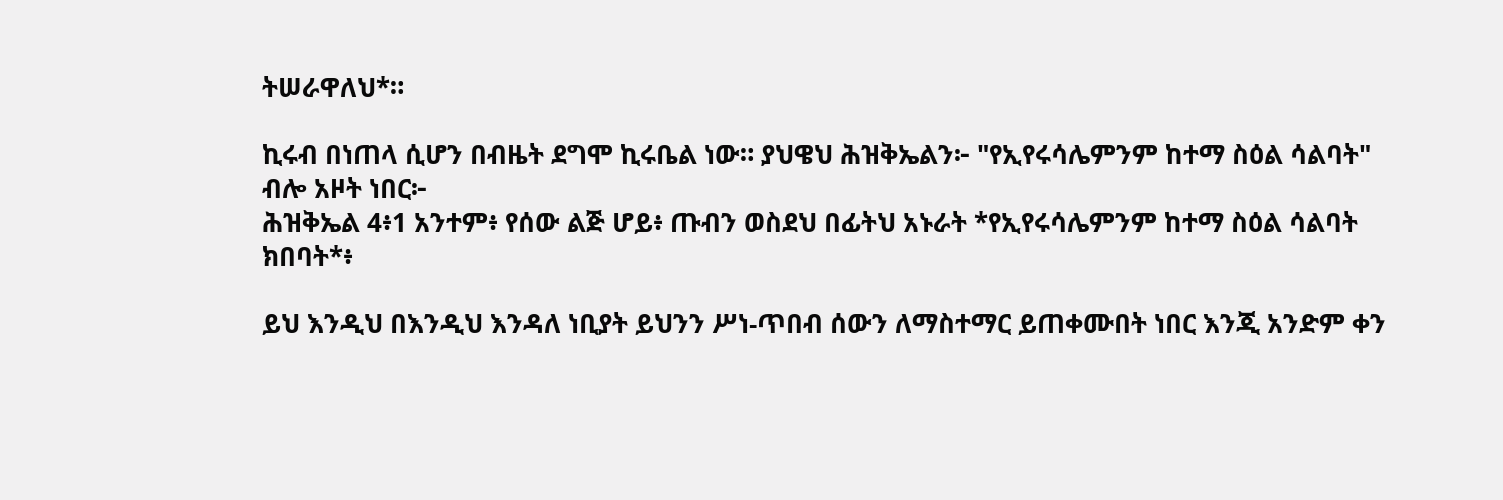ትሠራዋለህ*።

ኪሩብ በነጠላ ሲሆን በብዜት ደግሞ ኪሩቤል ነው። ያህዌህ ሕዝቅኤልን፦ "የኢየሩሳሌምንም ከተማ ስዕል ሳልባት" ብሎ አዞት ነበር፦
ሕዝቅኤል 4፥1 አንተም፥ የሰው ልጅ ሆይ፥ ጡብን ወስደህ በፊትህ አኑራት *የኢየሩሳሌምንም ከተማ ስዕል ሳልባት ክበባት*፥

ይህ እንዲህ በእንዲህ እንዳለ ነቢያት ይህንን ሥነ-ጥበብ ሰውን ለማስተማር ይጠቀሙበት ነበር እንጂ አንድም ቀን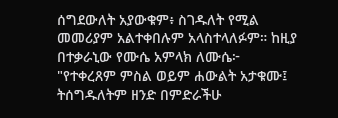ሰግደውለት አያውቁም፥ ስገዱለት የሚል መመሪያም አልተቀበሉም አላስተላለፉም። ከዚያ በተቃራኒው የሙሴ አምላክ ለሙሴ፦ "የተቀረጸም ምስል ወይም ሐውልት አታቁሙ፤ ትሰግዱለትም ዘንድ በምድራችሁ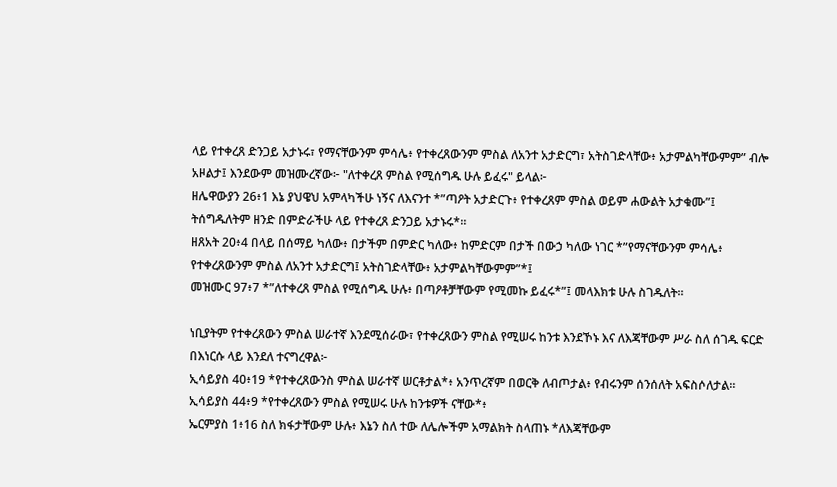ላይ የተቀረጸ ድንጋይ አታኑሩ፣ የማናቸውንም ምሳሌ፥ የተቀረጸውንም ምስል ለአንተ አታድርግ፣ አትስገድላቸው፥ አታምልካቸውምም” ብሎ አዞልታ፤ እንደውም መዝሙረኛው፦ "ለተቀረጸ ምስል የሚሰግዱ ሁሉ ይፈሩ" ይላል፦
ዘሌዋውያን 26፥1 እኔ ያህዌህ አምላካችሁ ነኝና ለእናንተ *”ጣዖት አታድርጉ፥ የተቀረጸም ምስል ወይም ሐውልት አታቁሙ”፤ ትሰግዱለትም ዘንድ በምድራችሁ ላይ የተቀረጸ ድንጋይ አታኑሩ*።
ዘጸአት 20፥4 በላይ በሰማይ ካለው፥ በታችም በምድር ካለው፥ ከምድርም በታች በውኃ ካለው ነገር *”የማናቸውንም ምሳሌ፥ የተቀረጸውንም ምስል ለአንተ አታድርግ፤ አትስገድላቸው፥ አታምልካቸውምም”*፤
መዝሙር 97፥7 *”ለተቀረጸ ምስል የሚሰግዱ ሁሉ፥ በጣዖቶቻቸውም የሚመኩ ይፈሩ*”፤ መላእክቱ ሁሉ ስገዱለት።

ነቢያትም የተቀረጸውን ምስል ሠራተኛ እንደሚሰራው፣ የተቀረጸውን ምስል የሚሠሩ ከንቱ እንደኾኑ እና ለእጃቸውም ሥራ ስለ ሰገዱ ፍርድ በእነርሱ ላይ እንደለ ተናግረዋል፦
ኢሳይያስ 40፥19 *የተቀረጸውንስ ምስል ሠራተኛ ሠርቶታል*፥ አንጥረኛም በወርቅ ለብጦታል፥ የብሩንም ሰንሰለት አፍስሶለታል።
ኢሳይያስ 44፥9 *የተቀረጸውን ምስል የሚሠሩ ሁሉ ከንቱዎች ናቸው*፥
ኤርምያስ 1፥16 ስለ ክፋታቸውም ሁሉ፥ እኔን ስለ ተው ለሌሎችም አማልክት ስላጠኑ *ለእጃቸውም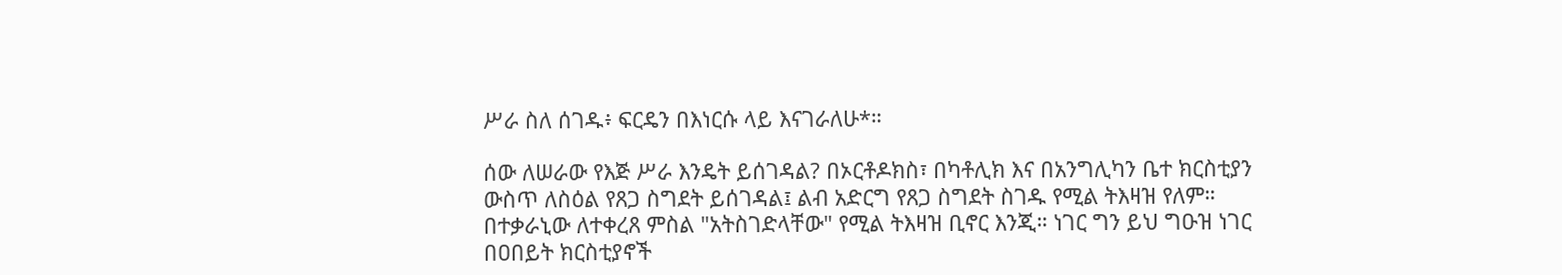ሥራ ስለ ሰገዱ፥ ፍርዴን በእነርሱ ላይ እናገራለሁ*።

ሰው ለሠራው የእጅ ሥራ እንዴት ይሰገዳል? በኦርቶዶክስ፣ በካቶሊክ እና በአንግሊካን ቤተ ክርስቲያን ውስጥ ለስዕል የጸጋ ስግደት ይሰገዳል፤ ልብ አድርግ የጸጋ ስግደት ስገዱ የሚል ትእዛዝ የለም። በተቃራኒው ለተቀረጸ ምስል "አትስገድላቸው" የሚል ትእዛዝ ቢኖር እንጂ። ነገር ግን ይህ ግዑዝ ነገር በዐበይት ክርስቲያኖች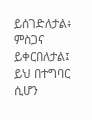ይሰገድለታል፥ ምስጋና ይቀርበለታል፤ ይህ በተግባር ሲሆን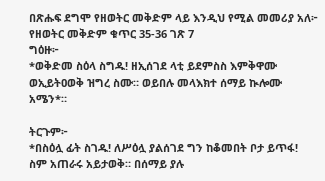በጽሑፍ ደግሞ የዘወትር መቅድም ላይ እንዲህ የሚል መመሪያ አለ፦
የዘወትር መቅድም ቁጥር 35-36 ገጽ 7
ግዕዙ፦
*ወቅድመ ስዕላ ስግዱ! ዘኢሰገደ ላቲ ይደምስስ እምቅዋሙ ወኢይትዐወቅ ዝግረ ስሙ። ወይበሉ መላእክተ ሰማይ ኲሎሙ አሜን*።

ትርጉም፦
*በስዕሏ ፊት ስገዱ! ለሥዕሏ ያልሰገደ ግን ከቆመበት ቦታ ይጥፋ! ስም አጠራሩ አይታወቅ። በሰማይ ያሉ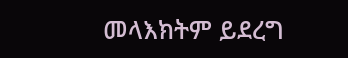መላእክትም ይደረግ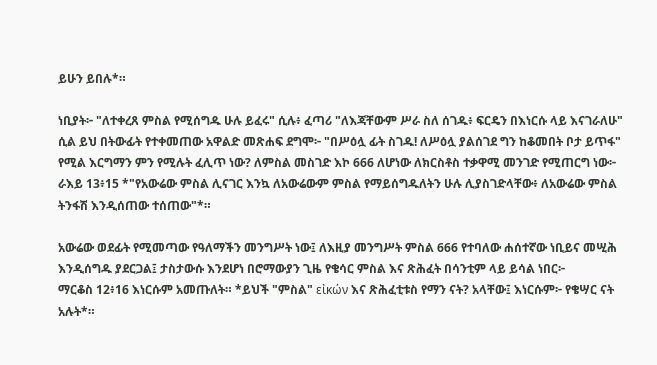ይሁን ይበሉ*።

ነቢያት፦ "ለተቀረጸ ምስል የሚሰግዱ ሁሉ ይፈሩ" ሲሉ፥ ፈጣሪ "ለእጃቸውም ሥራ ስለ ሰገዱ፥ ፍርዴን በእነርሱ ላይ እናገራለሁ" ሲል ይህ በትውፊት የተቀመጠው አዋልድ መጽሐፍ ደግሞ፦ "በሥዕሏ ፊት ስገዱ! ለሥዕሏ ያልሰገደ ግን ከቆመበት ቦታ ይጥፋ" የሚል እርግማን ምን የሚሉት ፈሊጥ ነው? ለምስል መስገድ እኮ 666 ለሆነው ለክርስቶስ ተቃዋሚ መንገድ የሚጠርግ ነው፦
ራእይ 13፥15 *"የአውሬው ምስል ሊናገር እንኳ ለአውሬውም ምስል የማይሰግዱለትን ሁሉ ሊያስገድላቸው፥ ለአውሬው ምስል ትንፋሽ እንዲሰጠው ተሰጠው"*።

አውሬው ወደፊት የሚመጣው የዓለማችን መንግሥት ነው፤ ለእዚያ መንግሥት ምስል 666 የተባለው ሐሰተኛው ነቢይና መሢሕ እንዲሰግዱ ያደርጋል፤ ታስታውሱ እንደሆነ በሮማውያን ጊዜ የቄሳር ምስል እና ጽሕፈት በሳንቲም ላይ ይሳል ነበር፦
ማርቆስ 12፥16 እነርሱም አመጡለት። *ይህች "ምስል" εἰκών እና ጽሕፈቲቱስ የማን ናት? አላቸው፤ እነርሱም፦ የቄሣር ናት አሉት*።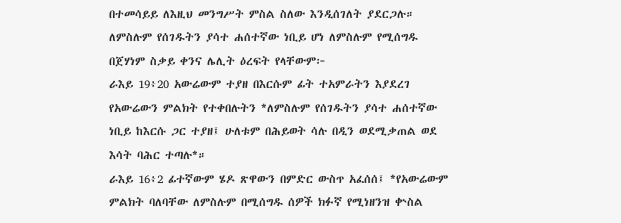በተመሳይይ ለእዚህ መንግሥት ምስል ስለው እንዲሰገለት ያደርጋሉ። ለምስሉም የሰገዱትን ያሳተ ሐሰተኛው ነቢይ ሆነ ለምስሉም የሚሰግዱ በጀሃነም ስቃይ ቀንና ሌሊት ዕረፍት የላቸውም፦
ራእይ 19፥20 አውሬውም ተያዘ በእርሱም ፊት ተአምራትን እያደረገ የአውሬውን ምልክት የተቀበሉትን *ለምስሉም የሰገዱትን ያሳተ ሐሰተኛው ነቢይ ከእርሱ ጋር ተያዘ፤ ሁለቱም በሕይወት ሳሉ በዲን ወደሚቃጠል ወደ እሳት ባሕር ተጣሉ*።
ራእይ 16፥2 ፊተኛውም ሄዶ ጽዋውን በምድር ውስጥ አፈሰሰ፤ *የአውሬውም ምልክት ባለባቸው ለምስሉም በሚሰግዱ ሰዎች ክፉኛ የሚነዘንዝ ቍስል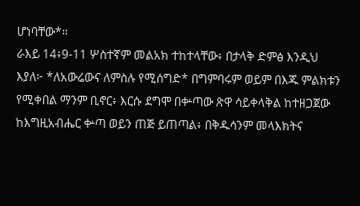ሆነባቸው*።
ራእይ 14፥9-11 ሦስተኛም መልአክ ተከተላቸው፥ በታላቅ ድምፅ እንዲህ እያለ፦ *ለአውሬውና ለምስሉ የሚሰግድ* በግምባሩም ወይም በእጁ ምልክቱን የሚቀበል ማንም ቢኖር፥ እርሱ ደግሞ በቍጣው ጽዋ ሳይቀላቅል ከተዘጋጀው ከእግዚአብሔር ቍጣ ወይን ጠጅ ይጠጣል፥ በቅዱሳንም መላእክትና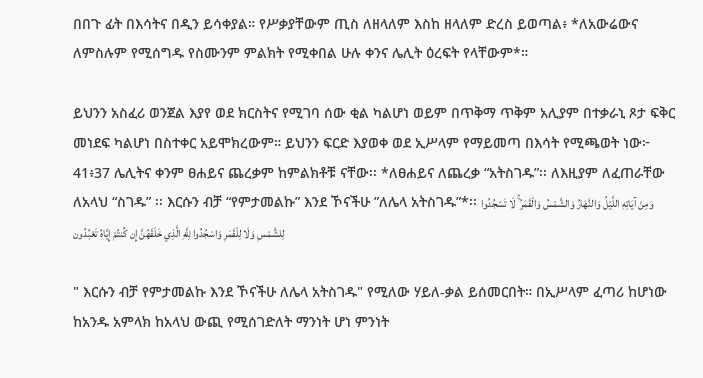በበጉ ፊት በእሳትና በዲን ይሳቀያል። የሥቃያቸውም ጢስ ለዘላለም እስከ ዘላለም ድረስ ይወጣል፥ *ለአውሬውና ለምስሉም የሚሰግዱ የስሙንም ምልክት የሚቀበል ሁሉ ቀንና ሌሊት ዕረፍት የላቸውም*።

ይህንን አስፈሪ ወንጀል እያየ ወደ ክርስትና የሚገባ ሰው ቂል ካልሆነ ወይም በጥቅማ ጥቅም አሊያም በተቃራኒ ጾታ ፍቅር መነደፍ ካልሆነ በስተቀር አይሞክረውም። ይህንን ፍርድ እያወቀ ወደ ኢሥላም የማይመጣ በእሳት የሚጫወት ነው፦
41፥37 ሌሊትና ቀንም ፀሐይና ጨረቃም ከምልክቶቹ ናቸው፡፡ *ለፀሐይና ለጨረቃ “አትስገዱ”፡፡ ለእዚያም ለፈጠራቸው ለአላህ “ስገዱ” ፡፡ እርሱን ብቻ “የምታመልኩ” እንደ ኾናችሁ ”ለሌላ አትስገዱ”*፡፡ وَمِنْ آيَاتِهِ اللَّيْلُ وَالنَّهَارُ وَالشَّمْسُ وَالْقَمَرُ ۚ لَا تَسْجُدُوا لِلشَّمْسِ وَلَا لِلْقَمَرِ وَاسْجُدُوا لِلَّهِ الَّذِي خَلَقَهُنَّ إِن كُنتُمْ إِيَّاهُ تَعْبُدُون

" እርሱን ብቻ የምታመልኩ እንደ ኾናችሁ ለሌላ አትስገዱ" የሚለው ሃይለ-ቃል ይሰመርበት። በኢሥላም ፈጣሪ ከሆነው ከአንዱ አምላክ ከአላህ ውጪ የሚሰገድለት ማንነት ሆነ ምንነት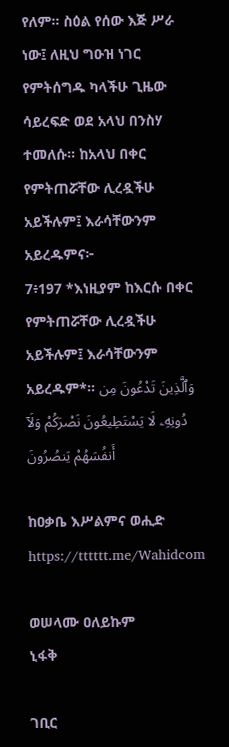የለም። ስዕል የሰው እጅ ሥራ ነው፤ ለዚህ ግዑዝ ነገር የምትሰግዱ ካላችሁ ጊዜው ሳይረፍድ ወደ አላህ በንስሃ ተመለሱ። ከአላህ በቀር የምትጠሯቸው ሊረዷችሁ አይችሉም፤ እራሳቸውንም አይረዱምና፦
7፥197 *እነዚያም ከእርሱ በቀር የምትጠሯቸው ሊረዷችሁ አይችሉም፤ እራሳቸውንም አይረዱም*። وَٱلَّذِينَ تَدْعُونَ مِن دُونِهِۦ لَا يَسْتَطِيعُونَ نَصْرَكُمْ وَلَآ أَنفُسَهُمْ يَنصُرُونَ

ከዐቃቤ እሥልምና ወሒድ
https://tttttt.me/Wahidcom

ወሠላሙ ዐለይኩም
ኒፋቅ

ገቢር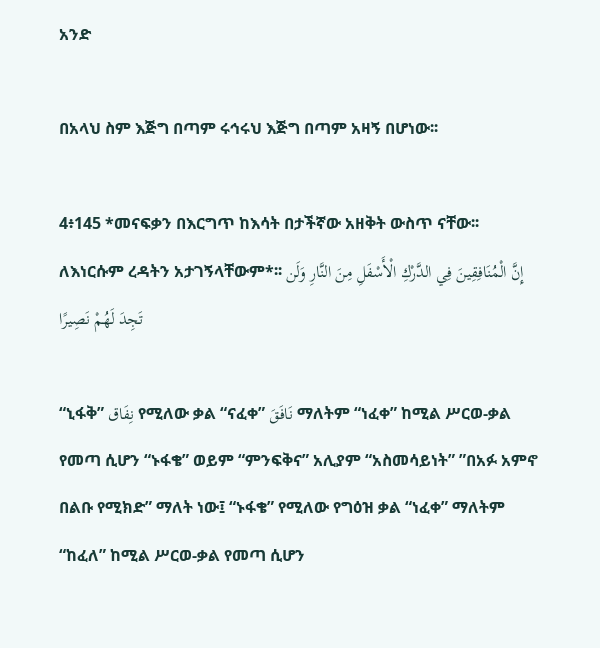አንድ

በአላህ ስም እጅግ በጣም ሩኅሩህ እጅግ በጣም አዛኝ በሆነው፡፡

4፥145 *መናፍቃን በእርግጥ ከእሳት በታችኛው አዘቅት ውስጥ ናቸው፡፡ ለእነርሱም ረዳትን አታገኝላቸውም*፡፡ إِنَّ الْمُنَافِقِينَ فِي الدَّرْكِ الْأَسْفَلِ مِنَ النَّارِ وَلَن تَجِدَ لَهُمْ نَصِيرًا

“ኒፋቅ” نِفَاق የሚለው ቃል “ናፈቀ” نَافَقَ ማለትም “ነፈቀ” ከሚል ሥርወ-ቃል የመጣ ሲሆን “ኑፋቄ” ወይም “ምንፍቅና” አሊያም “አስመሳይነት” ”በአፉ አምኖ በልቡ የሚክድ” ማለት ነው፤ “ኑፋቄ” የሚለው የግዕዝ ቃል “ነፈቀ” ማለትም “ከፈለ” ከሚል ሥርወ-ቃል የመጣ ሲሆን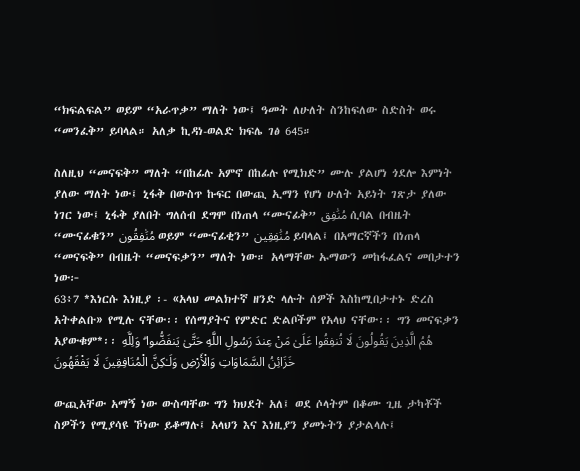“ክፍልፍል” ወይም “አራጥቃ” ማለት ነው፤ ዓመት ለሁለት ስንከፍለው ስድስት ወሩ “መንፈቅ” ይባላል። አለቃ ኪዳነ-ወልድ ክፍሌ ገፅ 645።

ስለዚህ “መናፍቅ” ማለት “በከፊሉ አምኖ በከፊሉ የሚክድ” ሙሉ ያልሆነ ጎደሎ እምነት ያለው ማለት ነው፤ ኒፋቅ በውስጥ ኩፍር በውጪ ኢማን የሆነ ሁለት አይነት ገጽታ ያለው ነገር ነው፤ ኒፋቅ ያለበት ግለሰብ ደግሞ በነጠላ “ሙናፊቅ” مُنَٰفِق ሲባል በብዜት “ሙናፊቁን” مُنَٰفِقُون ወይም “ሙናፊቂን” مُنَٰفِقِين ይባላል፤ በአማርኛችን በነጠላ “መናፍቅ” በብዜት “መናፍቃን” ማለት ነው። አላማቸው ኡማውን መከፋፈልና መበታተን ነው፦
63፥7 *እነርሱ እነዚያ ፡- «አላህ መልክተኛ ዘንድ ላሉት ሰዎች እስከሚበታተኑ ድረስ አትቀልቡ» የሚሉ ናቸው፡፡ የሰማያትና የምድር ድልቦችም የአላህ ናቸው፡፡ ግን መናፍቃን አያውቁም*፡፡ هُمُ الَّذِينَ يَقُولُونَ لَا تُنفِقُوا عَلَىٰ مَنْ عِندَ رَسُولِ اللَّهِ حَتَّىٰ يَنفَضُّوا ۗ وَلِلَّهِ خَزَائِنُ السَّمَاوَاتِ وَالْأَرْضِ وَلَـٰكِنَّ الْمُنَافِقِينَ لَا يَفْقَهُونَ

ውጪአቸው አማኝ ነው ውስጣቸው ግን ክህደት አለ፤ ወደ ሶላትም በቆሙ ጊዜ ታካቾች ስዎችን የሚያሳዩ ኾነው ይቆማሉ፤ አላህን እና እነዚያን ያመኑትን ያታልላሉ፤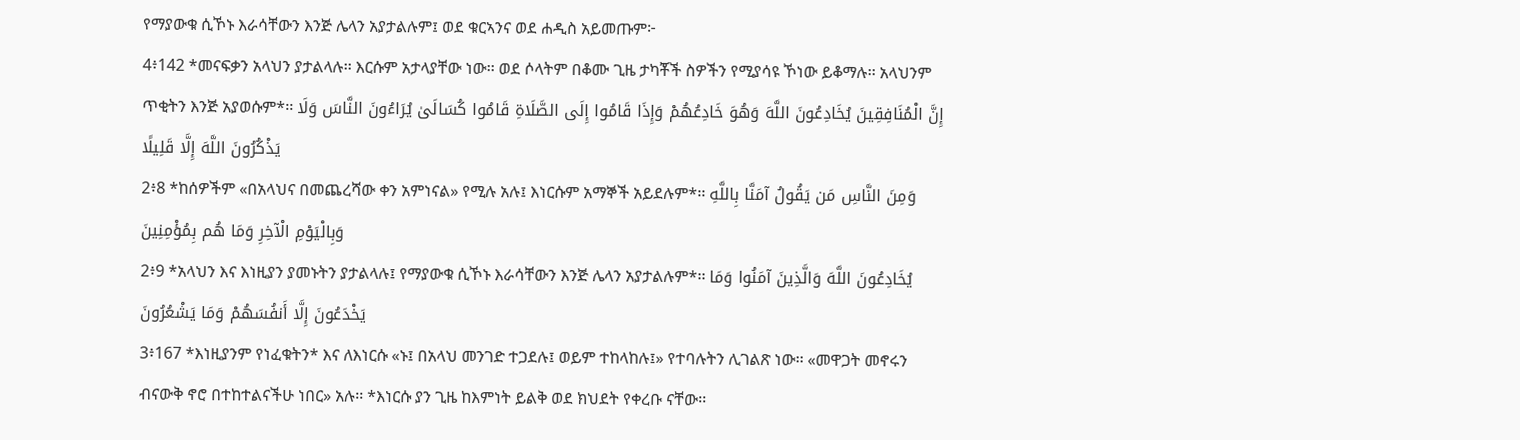የማያውቁ ሲኾኑ እራሳቸውን እንጅ ሌላን አያታልሉም፤ ወደ ቁርኣንና ወደ ሐዲስ አይመጡም፦
4፥142 *መናፍቃን አላህን ያታልላሉ፡፡ እርሱም አታላያቸው ነው፡፡ ወደ ሶላትም በቆሙ ጊዜ ታካቾች ስዎችን የሚያሳዩ ኾነው ይቆማሉ፡፡ አላህንም ጥቂትን እንጅ አያወሱም*፡፡ إِنَّ الْمُنَافِقِينَ يُخَادِعُونَ اللَّهَ وَهُوَ خَادِعُهُمْ وَإِذَا قَامُوا إِلَى الصَّلَاةِ قَامُوا كُسَالَىٰ يُرَاءُونَ النَّاسَ وَلَا يَذْكُرُونَ اللَّهَ إِلَّا قَلِيلًا
2፥8 *ከሰዎችም «በአላህና በመጨረሻው ቀን አምነናል» የሚሉ አሉ፤ እነርሱም አማኞች አይደሉም*፡፡ وَمِنَ النَّاسِ مَن يَقُولُ آمَنَّا بِاللَّهِ وَبِالْيَوْمِ الْآخِرِ وَمَا هُم بِمُؤْمِنِينَ
2፥9 *አላህን እና እነዚያን ያመኑትን ያታልላሉ፤ የማያውቁ ሲኾኑ እራሳቸውን እንጅ ሌላን አያታልሉም*፡፡ يُخَادِعُونَ اللَّهَ وَالَّذِينَ آمَنُوا وَمَا يَخْدَعُونَ إِلَّا أَنفُسَهُمْ وَمَا يَشْعُرُونَ
3፥167 *እነዚያንም የነፈቁትን* እና ለእነርሱ «ኑ፤ በአላህ መንገድ ተጋደሉ፤ ወይም ተከላከሉ፤» የተባሉትን ሊገልጽ ነው፡፡ «መዋጋት መኖሩን ብናውቅ ኖሮ በተከተልናችሁ ነበር» አሉ፡፡ *እነርሱ ያን ጊዜ ከእምነት ይልቅ ወደ ክህደት የቀረቡ ናቸው፡፡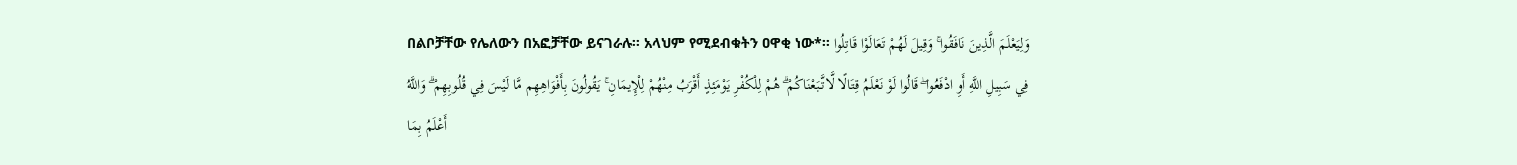በልቦቻቸው የሌለውን በአፎቻቸው ይናገራሉ፡፡ አላህም የሚደብቁትን ዐዋቂ ነው*፡፡ وَلِيَعْلَمَ الَّذِينَ نَافَقُوا ۚ وَقِيلَ لَهُمْ تَعَالَوْا قَاتِلُوا فِي سَبِيلِ اللَّهِ أَوِ ادْفَعُوا ۖ قَالُوا لَوْ نَعْلَمُ قِتَالًا لَّاتَّبَعْنَاكُمْ ۗ هُمْ لِلْكُفْرِ يَوْمَئِذٍ أَقْرَبُ مِنْهُمْ لِلْإِيمَانِ ۚ يَقُولُونَ بِأَفْوَاهِهِم مَّا لَيْسَ فِي قُلُوبِهِمْ ۗ وَاللَّهُ أَعْلَمُ بِمَا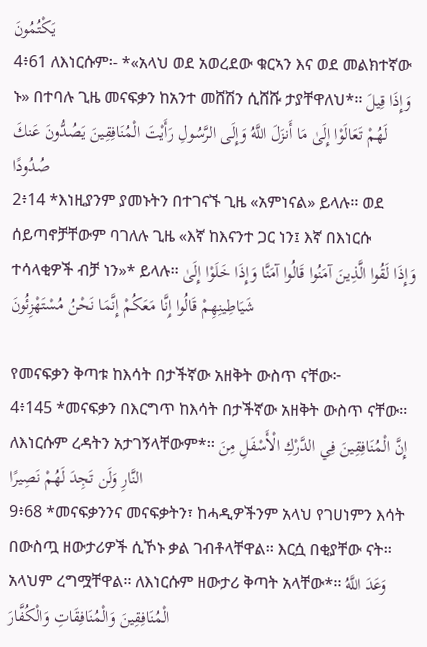يَكْتُمُونَ
4፥61 ለእነርሱም፡- *«አላህ ወደ አወረደው ቁርኣን እና ወደ መልክተኛው ኑ» በተባሉ ጊዜ መናፍቃን ከአንተ መሸሽን ሲሸሹ ታያቸዋለህ*፡፡ وَإِذَا قِيلَ لَهُمْ تَعَالَوْا إِلَىٰ مَا أَنزَلَ اللَّهُ وَإِلَى الرَّسُولِ رَأَيْتَ الْمُنَافِقِينَ يَصُدُّونَ عَنكَ صُدُودًا
2፥14 *እነዚያንም ያመኑትን በተገናኙ ጊዜ «አምነናል» ይላሉ፡፡ ወደ ሰይጣኖቻቸውም ባገለሉ ጊዜ «እኛ ከእናንተ ጋር ነን፤ እኛ በእነርሱ ተሳላቂዎች ብቻ ነን»* ይላሉ፡፡ وَإِذَا لَقُوا الَّذِينَ آمَنُوا قَالُوا آمَنَّا وَإِذَا خَلَوْا إِلَىٰ شَيَاطِينِهِمْ قَالُوا إِنَّا مَعَكُمْ إِنَّمَا نَحْنُ مُسْتَهْزِئُونَ

የመናፍቃን ቅጣቱ ከእሳት በታችኛው አዘቅት ውስጥ ናቸው፦
4፥145 *መናፍቃን በእርግጥ ከእሳት በታችኛው አዘቅት ውስጥ ናቸው፡፡ ለእነርሱም ረዳትን አታገኝላቸውም*፡፡ إِنَّ الْمُنَافِقِينَ فِي الدَّرْكِ الْأَسْفَلِ مِنَ النَّارِ وَلَن تَجِدَ لَهُمْ نَصِيرًا
9፥68 *መናፍቃንንና መናፍቃትን፣ ከሓዲዎችንም አላህ የገሀነምን እሳት በውስጧ ዘውታሪዎች ሲኾኑ ቃል ገብቶላቸዋል፡፡ እርሷ በቂያቸው ናት፡፡ አላህም ረግሟቸዋል፡፡ ለእነርሱም ዘውታሪ ቅጣት አላቸው*፡፡ وَعَدَ اللَّهُ الْمُنَافِقِينَ وَالْمُنَافِقَاتِ وَالْكُفَّارَ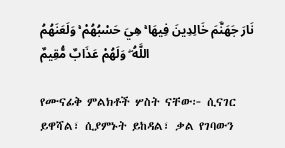نَارَ جَهَنَّمَ خَالِدِينَ فِيهَا ۚ هِيَ حَسْبُهُمْ ۚ وَلَعَنَهُمُ اللَّهُ ۖ وَلَهُمْ عَذَابٌ مُّقِيمٌ

የሙናፊቅ ምልክቶች ሦስት ናቸው፦ ሲናገር ይዋሻል፣ ሲያምኑት ይከዳል፣ ቃል የገባውን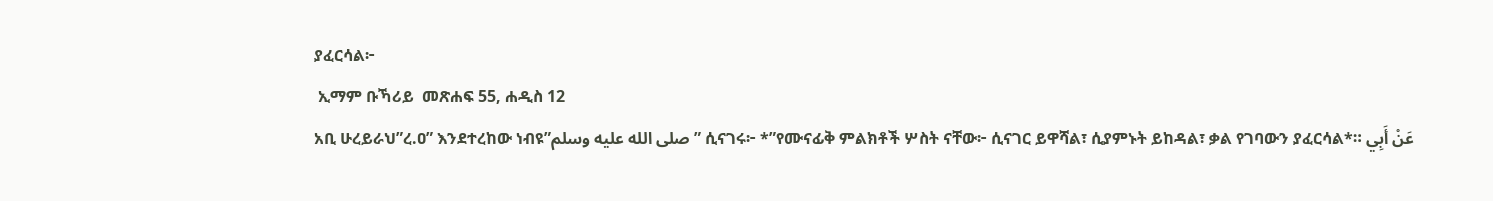ያፈርሳል፦
 ኢማም ቡኻሪይ  መጽሐፍ 55, ሐዲስ 12
አቢ ሁረይራህ”ረ.ዐ” እንደተረከው ነብዩ”صلى الله عليه وسلم” ሲናገሩ፦ *”የሙናፊቅ ምልክቶች ሦስት ናቸው፦ ሲናገር ይዋሻል፣ ሲያምኑት ይከዳል፣ ቃል የገባውን ያፈርሳል*። عَنْ أَبِي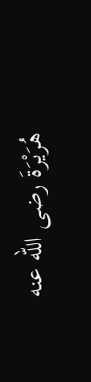هُرَيْرَةَ رضى الله عنه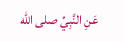عَنِ النَّبِيِّ صلى الله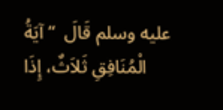عليه وسلم قَالَ  “ آيَةُ الْمُنَافِقِ ثَلاَثٌ، إِذَا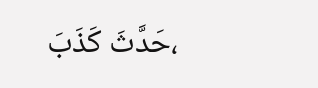حَدَّثَ كَذَبَ،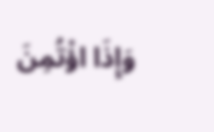وَإِذَا اؤْتُمِنَ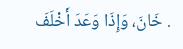خَانَ، وَإِذَا وَعَدَ أَخْلَفَ .